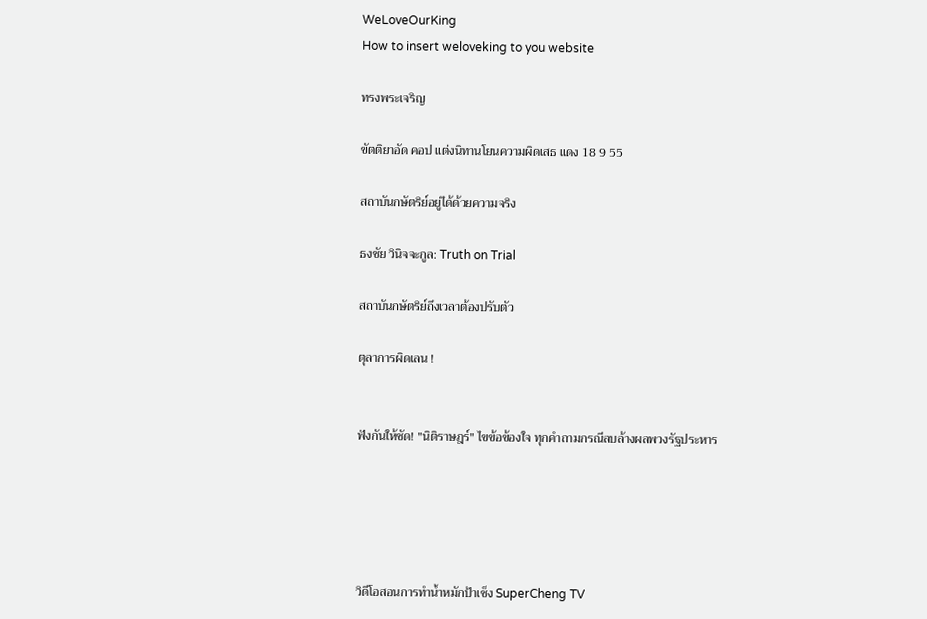WeLoveOurKing
How to insert weloveking to you website

ทรงพระเจริญ

ขัตติยาอัด คอป แต่งนิทานโยนความผิดเสธ แดง 18 9 55

สถาบันกษัตริย์อยู่ได้ด้วยความจริง

ธงชัย วินิจจะกูล: Truth on Trial

สถาบันกษัตริย์ถึงเวลาต้องปรับตัว

ตุลาการผิดเลน !


ฟังกันให้ชัด! "นิติราษฎร์" ไขข้อข้องใจ ทุกคำถามกรณีลบล้างผลพวงรัฐประหาร





วิดีโอสอนการทำน้ำหมักป้าเช็ง SuperCheng TV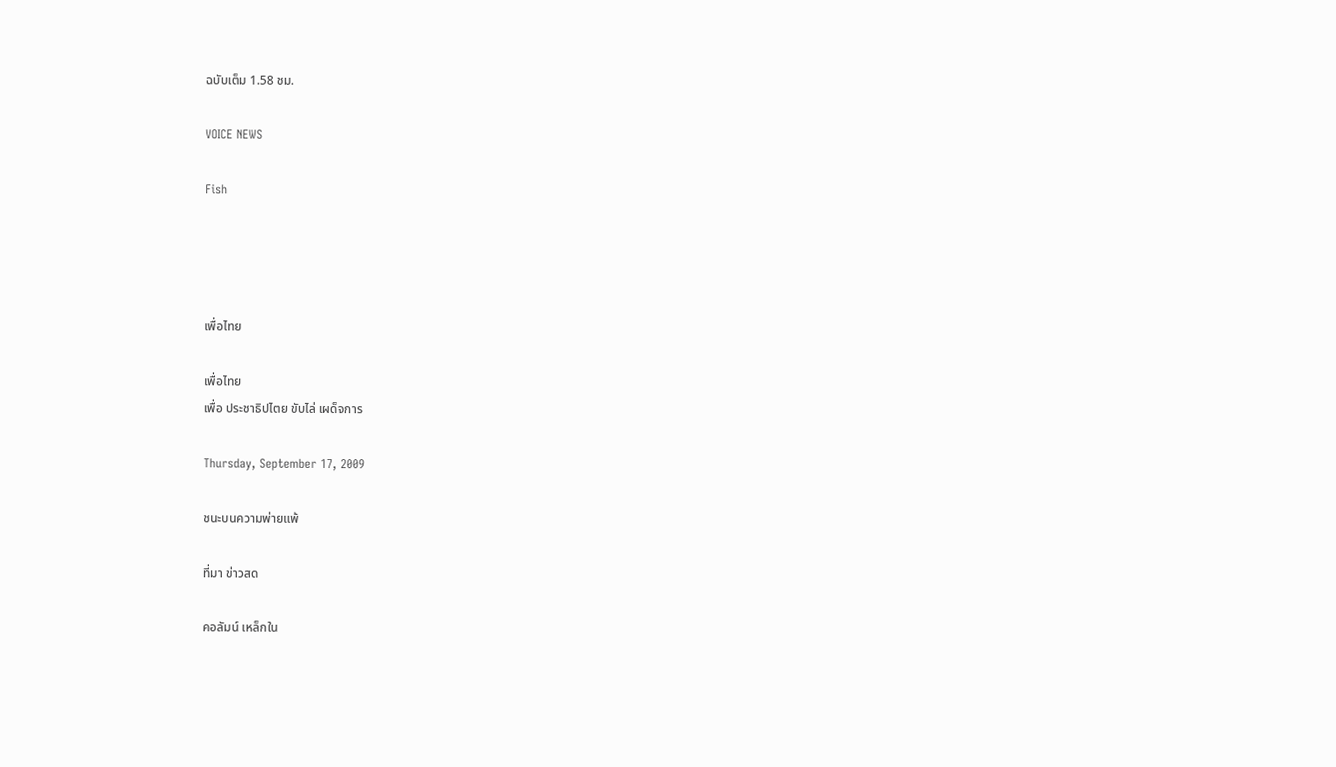ฉบับเต็ม 1.58 ชม.

VOICE NEWS

Fish




เพื่อไทย

เพื่อไทย
เพื่อ ประชาธิปไตย ขับไล่ เผด็จการ

Thursday, September 17, 2009

ชนะบนความพ่ายแพ้

ที่มา ข่าวสด

คอลัมน์ เหล็กใน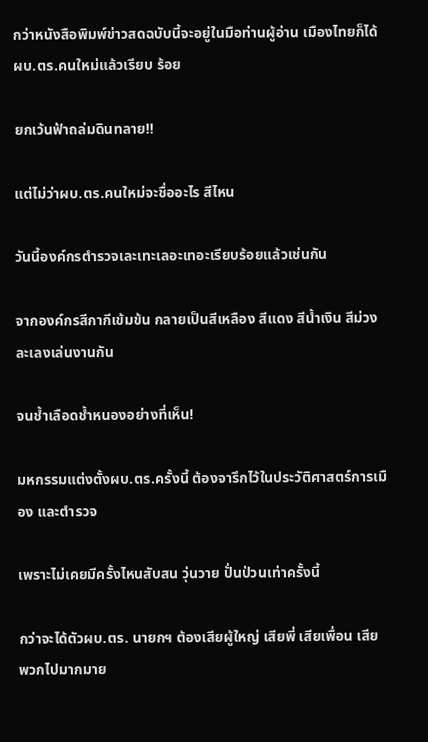กว่าหนังสือพิมพ์ข่าวสดฉบับนี้จะอยู่ในมือท่านผู้อ่าน เมืองไทยก็ได้ผบ.ตร.คนใหม่แล้วเรียบ ร้อย

ยกเว้นฟ้าถล่มดินทลาย!!

แต่ไม่ว่าผบ.ตร.คนใหม่จะชื่ออะไร สีไหน

วันนี้องค์กรตำรวจเละเทะเลอะเทอะเรียบร้อยแล้วเช่นกัน

จากองค์กรสีกากีเข้มข้น กลายเป็นสีเหลือง สีแดง สีน้ำเงิน สีม่วง ละเลงเล่นงานกัน

จนช้ำเลือดช้ำหนองอย่างที่เห็น!

มหกรรมแต่งตั้งผบ.ตร.ครั้งนี้ ต้องจารึกไว้ในประวัติศาสตร์การเมือง และตำรวจ

เพราะไม่เคยมีครั้งไหนสับสน วุ่นวาย ปั่นป่วนเท่าครั้งนี้

กว่าจะได้ตัวผบ.ตร. นายกฯ ต้องเสียผู้ใหญ่ เสียพี่ เสียเพื่อน เสียพวกไปมากมาย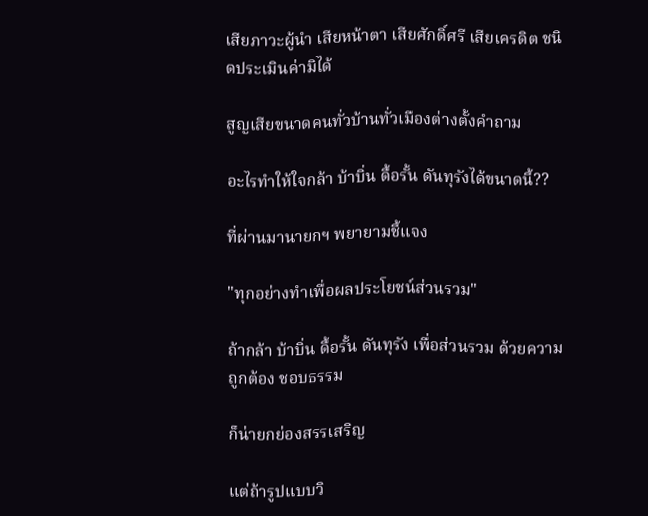เสียภาวะผู้นำ เสียหน้าตา เสียศักดิ์ศรี เสียเครดิต ชนิดประเมินค่ามิได้

สูญเสียขนาดคนทั่วบ้านทั่วเมืองต่างตั้งคำถาม

อะไรทำให้ใจกล้า บ้าบิ่น ดื้อรั้น ดันทุรังได้ขนาดนี้??

ที่ผ่านมานายกฯ พยายามชี้แจง

"ทุกอย่างทำเพื่อผลประโยชน์ส่วนรวม"

ถ้ากล้า บ้าบิ่น ดื้อรั้น ดันทุรัง เพื่อส่วนรวม ด้วยความถูกต้อง ชอบธรรม

ก็น่ายกย่องสรรเสริญ

แต่ถ้ารูปแบบวิ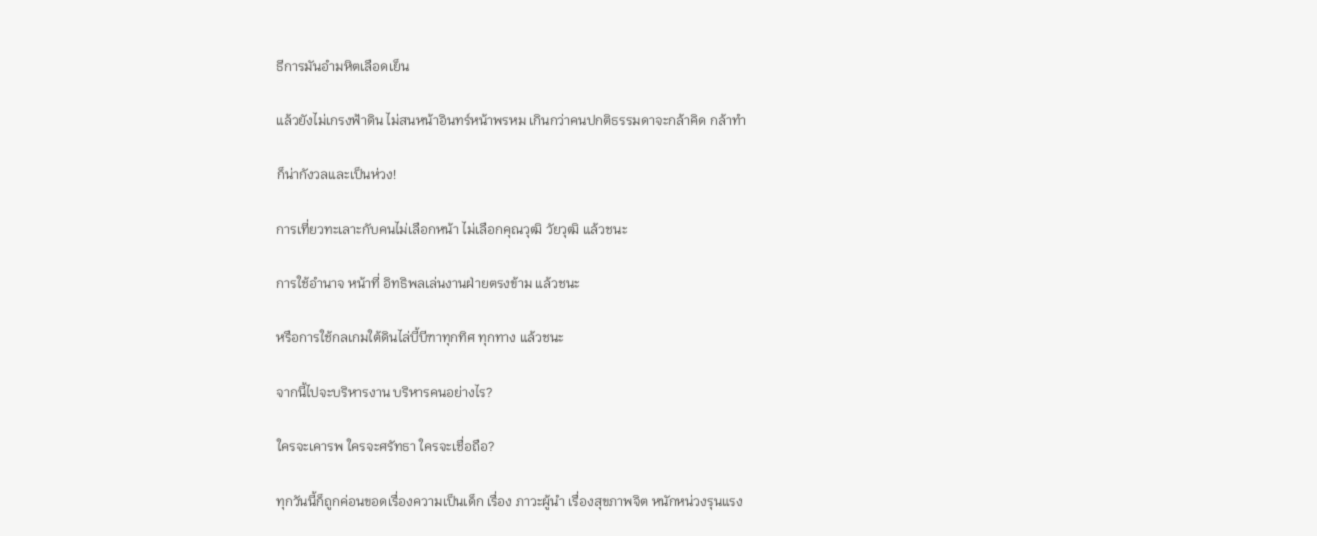ธีการมันอำมหิตเลือดเย็น

แล้วยังไม่เกรงฟ้าดิน ไม่สนหน้าอินทร์หน้าพรหม เกินกว่าคนปกติธรรมดาจะกล้าคิด กล้าทำ

ก็น่ากังวลและเป็นห่วง!

การเที่ยวทะเลาะกับคนไม่เลือกหน้า ไม่เลือกคุณวุฒิ วัยวุฒิ แล้วชนะ

การใช้อำนาจ หน้าที่ อิทธิพลเล่นงานฝ่ายตรงข้าม แล้วชนะ

หรือการใช้กลเกมใต้ดินไล่บี้บีฑาทุกทิศ ทุกทาง แล้วชนะ

จากนี้ไปจะบริหารงาน บริหารคนอย่างไร?

ใครจะเคารพ ใครจะศรัทธา ใครจะเชื่อถือ?

ทุกวันนี้ก็ถูกค่อนขอดเรื่องความเป็นเด็ก เรื่อง ภาวะผู้นำ เรื่องสุขภาพจิต หนักหน่วงรุนแรง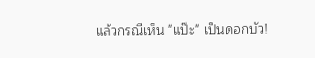แล้วกรณีเห็น "แป๊ะ" เป็นดอกบัว!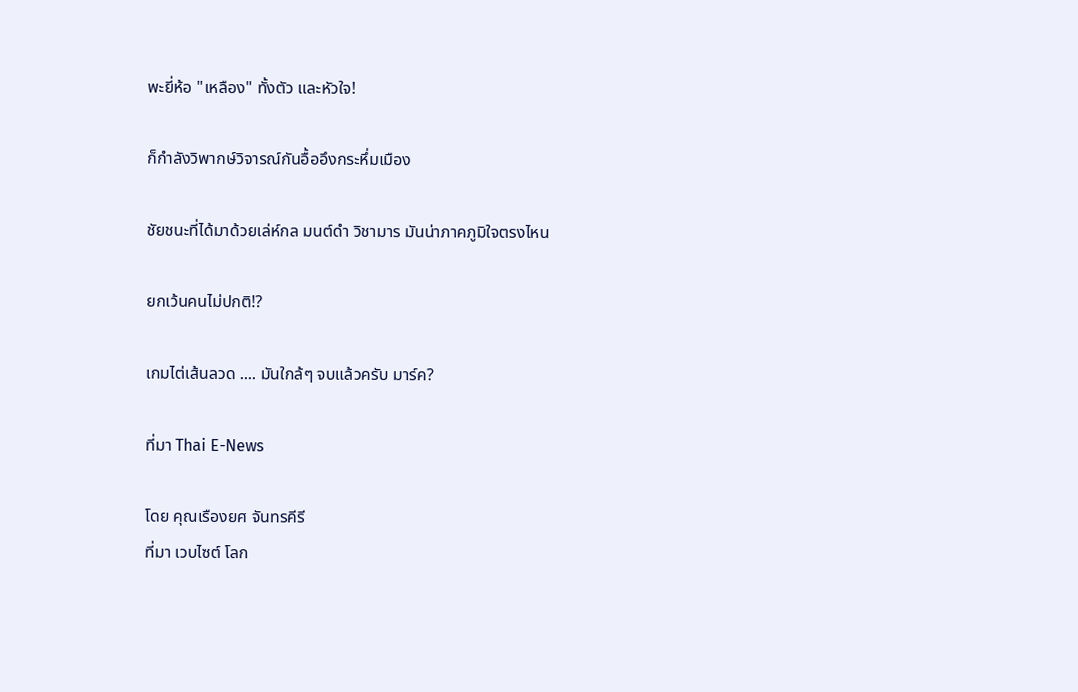พะยี่ห้อ "เหลือง" ทั้งตัว และหัวใจ!

ก็กำลังวิพากษ์วิจารณ์กันอื้ออึงกระหึ่มเมือง

ชัยชนะที่ได้มาด้วยเล่ห์กล มนต์ดำ วิชามาร มันน่าภาคภูมิใจตรงไหน

ยกเว้นคนไม่ปกติ!?

เกมไต่เส้นลวด .... มันใกล้ๆ จบแล้วครับ มาร์ค?

ที่มา Thai E-News

โดย คุณเรืองยศ จันทรคีรี
ที่มา เวบไซต์ โลก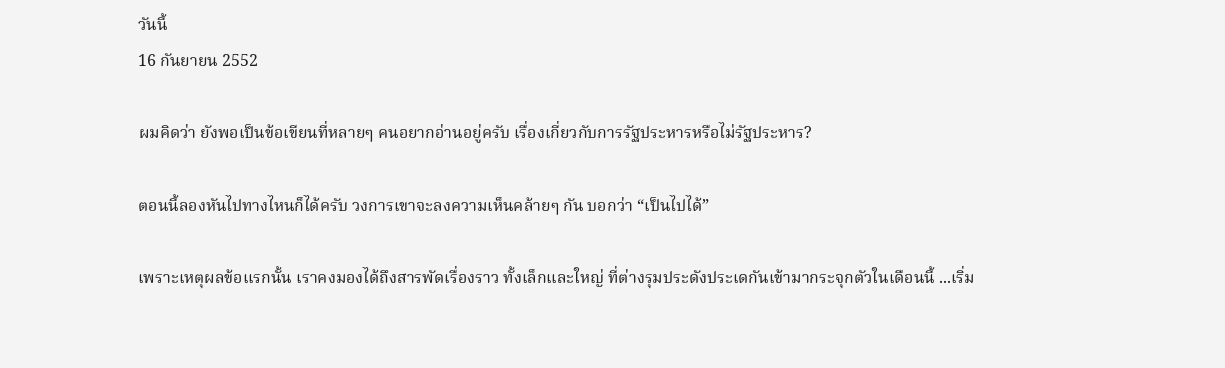วันนี้
16 กันยายน 2552

ผมคิดว่า ยังพอเป็นข้อเขียนที่หลายๆ คนอยากอ่านอยู่ครับ เรื่องเกี่ยวกับการรัฐประหารหรือไม่รัฐประหาร?

ตอนนี้ลองหันไปทางไหนก็ได้ครับ วงการเขาจะลงความเห็นคล้ายๆ กัน บอกว่า “เป็นไปได้”

เพราะเหตุผลข้อแรกนั้น เราคงมองได้ถึงสารพัดเรื่องราว ทั้งเล็กและใหญ่ ที่ต่างรุมประดังประเดกันเข้ามากระจุกตัวในเดือนนี้ ...เริ่ม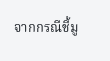จากกรณีชี้มู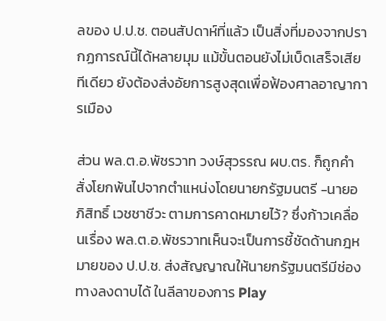ลของ ป.ป.ช. ตอนสัปดาห์ที่แล้ว เป็นสิ่งที่มองจากปรากฏการณ์นี้ได้หลายมุม แม้ขั้นตอนยังไม่เบ็ดเสร็จเสียทีเดียว ยังต้องส่งอัยการสูงสุดเพื่อฟ้องศาลอาญาการเมือง

ส่วน พล.ต.อ.พัชรวาท วงษ์สุวรรณ ผบ.ตร. ก็ถูกคำสั่งโยกพ้นไปจากตำแหน่งโดยนายกรัฐมนตรี -นายอภิสิทธิ์ เวชชาชีวะ ตามการคาดหมายไว้? ซึ่งก้าวเคลื่อนเรื่อง พล.ต.อ.พัชรวาทเห็นจะเป็นการชี้ชัดด้านกฎหมายของ ป.ป.ช. ส่งสัญญาณให้นายกรัฐมนตรีมีช่องทางลงดาบได้ ในลีลาของการ Play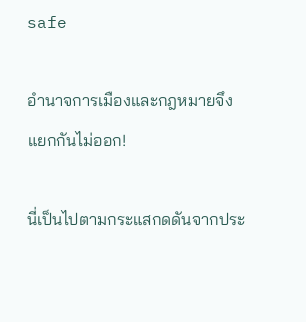safe

อำนาจการเมืองและกฎหมายจึงแยกกันไม่ออก!

นี่เป็นไปตามกระแสกดดันจากประ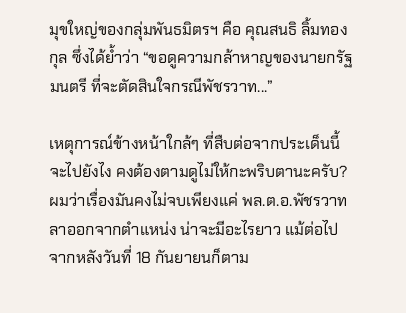มุขใหญ่ของกลุ่มพันธมิตรฯ คือ คุณสนธิ ลิ้มทองกุล ซึ่งได้ย้ำว่า “ขอดูความกล้าหาญของนายกรัฐมนตรี ที่จะตัดสินใจกรณีพัชรวาท...”

เหตุการณ์ข้างหน้าใกล้ๆ ที่สืบต่อจากประเด็นนี้ จะไปยังไง คงต้องตามดูไม่ให้กะพริบตานะครับ? ผมว่าเรื่องมันคงไม่จบเพียงแค่ พล.ต.อ.พัชรวาทลาออกจากตำแหน่ง น่าจะมีอะไรยาว แม้ต่อไปจากหลังวันที่ 18 กันยายนก็ตาม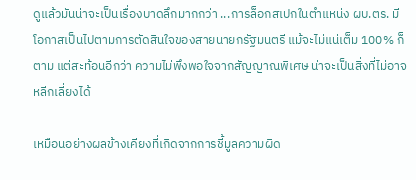ดูแล้วมันน่าจะเป็นเรื่องบาดลึกมากกว่า ...การล็อกสเปกในตำแหน่ง ผบ.ตร. มีโอกาสเป็นไปตามการตัดสินใจของสายนายกรัฐมนตรี แม้จะไม่แน่เต็ม 100% ก็ตาม แต่สะท้อนอีกว่า ความไม่พึงพอใจจากสัญญาณพิเศษ น่าจะเป็นสิ่งที่ไม่อาจหลีกเลี่ยงได้

เหมือนอย่างผลข้างเคียงที่เกิดจากการชี้มูลความผิด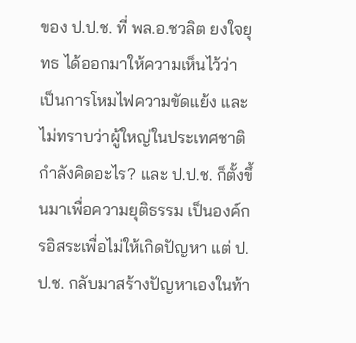ของ ป.ป.ช. ที่ พล.อ.ชวลิต ยงใจยุทธ ได้ออกมาให้ความเห็นไว้ว่า เป็นการโหมไฟความขัดแย้ง และไม่ทราบว่าผู้ใหญ่ในประเทศชาติกำลังคิดอะไร? และ ป.ป.ช. ก็ตั้งขึ้นมาเพื่อความยุติธรรม เป็นองค์กรอิสระเพื่อไม่ให้เกิดปัญหา แต่ ป.ป.ช. กลับมาสร้างปัญหาเองในท้า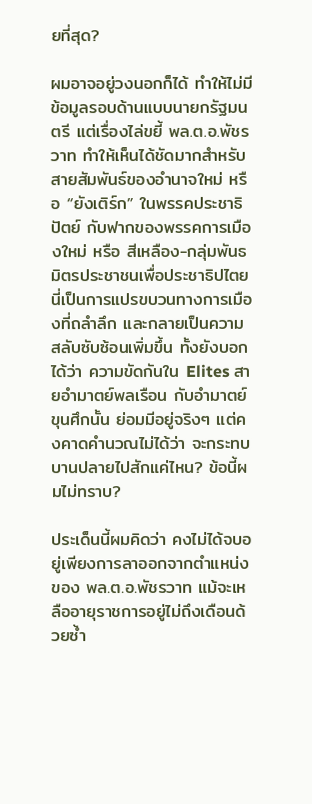ยที่สุด?

ผมอาจอยู่วงนอกก็ได้ ทำให้ไม่มีข้อมูลรอบด้านแบบนายกรัฐมนตรี แต่เรื่องไล่ขยี้ พล.ต.อ.พัชรวาท ทำให้เห็นได้ชัดมากสำหรับสายสัมพันธ์ของอำนาจใหม่ หรือ “ยังเติร์ก” ในพรรคประชาธิปัตย์ กับฟากของพรรคการเมืองใหม่ หรือ สีเหลือง-กลุ่มพันธมิตรประชาชนเพื่อประชาธิปไตย นี่เป็นการแปรขบวนทางการเมืองที่ถลำลึก และกลายเป็นความสลับซับซ้อนเพิ่มขึ้น ทั้งยังบอกได้ว่า ความขัดกันใน Elites สายอำมาตย์พลเรือน กับอำมาตย์ขุนศึกนั้น ย่อมมีอยู่จริงๆ แต่คงคาดคำนวณไม่ได้ว่า จะกระทบบานปลายไปสักแค่ไหน? ข้อนี้ผมไม่ทราบ?

ประเด็นนี้ผมคิดว่า คงไม่ได้จบอยู่เพียงการลาออกจากตำแหน่งของ พล.ต.อ.พัชรวาท แม้จะเหลืออายุราชการอยู่ไม่ถึงเดือนด้วยซ้ำ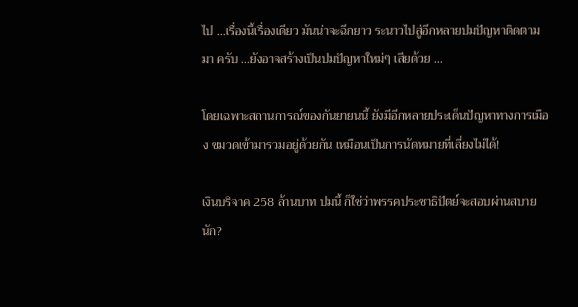ไป ...เรื่องนี้เรื่องเดียว มันน่าจะฉีกยาว ระนาวไปสู่อีกหลายปมปัญหาติดตามมา ครับ ...ยังอาจสร้างเป็นปมปัญหาใหม่ๆ เสียด้วย ...

โดยเฉพาะสถานการณ์ของกันยายนนี้ ยังมีอีกหลายประเด็นปัญหาทางการเมือง ขมวดเข้ามารวมอยู่ด้วยกัน เหมือนเป็นการนัดหมายที่เลี่ยงไม่ได้!

เงินบริจาค 258 ล้านบาท ปมนี้ ก็ใช่ว่าพรรคประชาธิปัตย์จะสอบผ่านสบายนัก?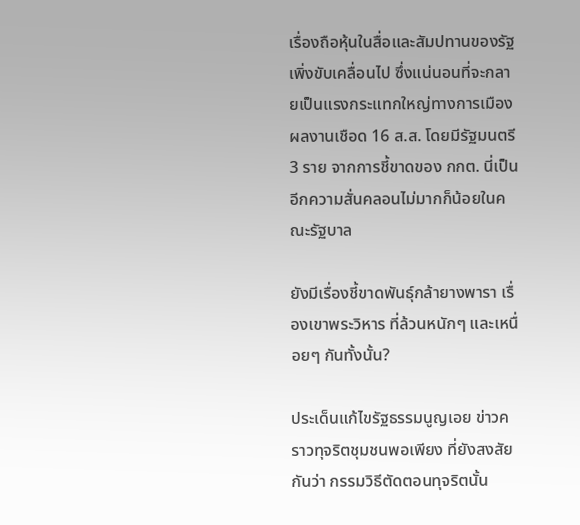เรื่องถือหุ้นในสื่อและสัมปทานของรัฐ เพิ่งขับเคลื่อนไป ซึ่งแน่นอนที่จะกลายเป็นแรงกระแทกใหญ่ทางการเมือง ผลงานเชือด 16 ส.ส. โดยมีรัฐมนตรี 3 ราย จากการชี้ขาดของ กกต. นี่เป็นอีกความสั่นคลอนไม่มากก็น้อยในคณะรัฐบาล

ยังมีเรื่องชี้ขาดพันธุ์กล้ายางพารา เรื่องเขาพระวิหาร ที่ล้วนหนักๆ และเหนื่อยๆ กันทั้งนั้น?

ประเด็นแก้ไขรัฐธรรมนูญเอย ข่าวคราวทุจริตชุมชนพอเพียง ที่ยังสงสัยกันว่า กรรมวิธีตัดตอนทุจริตนั้น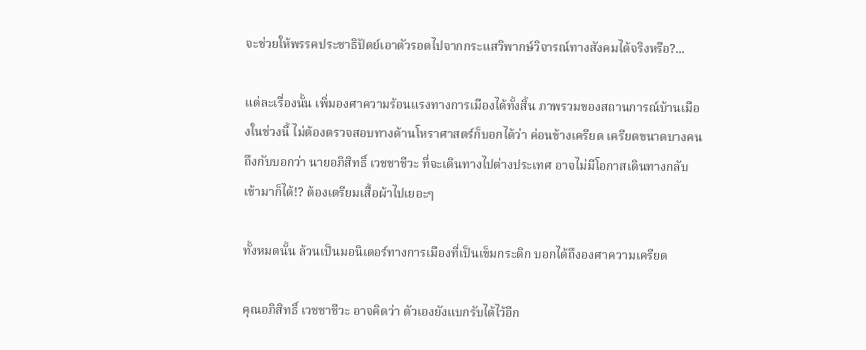จะช่วยให้พรรคประชาธิปัตย์เอาตัวรอดไปจากกระแสวิพากษ์วิจารณ์ทางสังคมได้จริงหรือ?...

แต่ละเรื่องนั้น เพิ่มองศาความร้อนแรงทางการเมืองได้ทั้งสิ้น ภาพรวมของสถานการณ์บ้านเมืองในช่วงนี้ ไม่ต้องตรวจสอบทางด้านโหราศาสตร์ก็บอกได้ว่า ค่อนข้างเครียด เครียดขนาดบางคนถึงกับบอกว่า นายอภิสิทธิ์ เวชชาชีวะ ที่จะเดินทางไปต่างประเทศ อาจไม่มีโอกาสเดินทางกลับเข้ามาก็ได้!? ต้องเตรียมเสื้อผ้าไปเยอะๆ

ทั้งหมดนั้น ล้วนเป็นมอนิเตอร์ทางการเมืองที่เป็นเข็มกระดิก บอกได้ถึงองศาความเครียด

คุณอภิสิทธิ์ เวชชาชีวะ อาจคิดว่า ตัวเองยังแบกรับได้ไว้อีก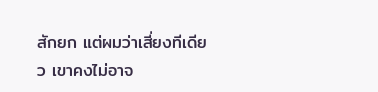สักยก แต่ผมว่าเสี่ยงทีเดียว เขาคงไม่อาจ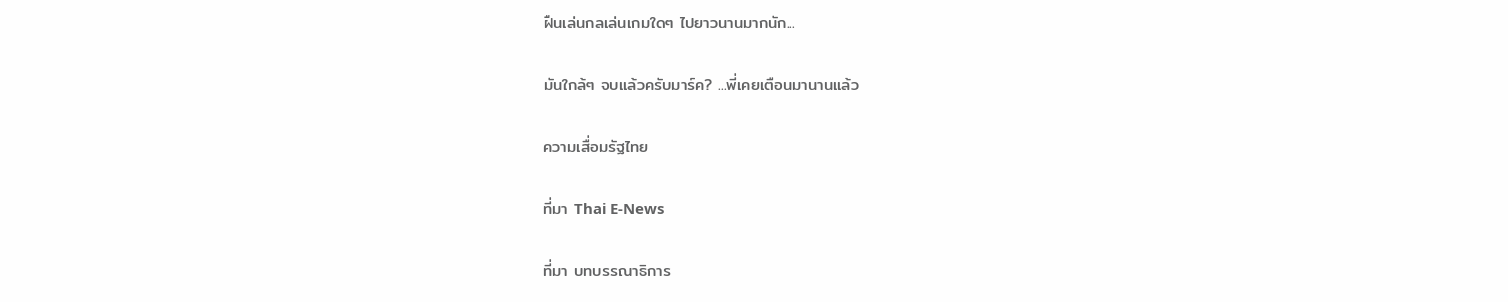ฝืนเล่นกลเล่นเกมใดๆ ไปยาวนานมากนัก...

มันใกล้ๆ จบแล้วครับมาร์ค? ...พี่เคยเตือนมานานแล้ว

ความเสื่อมรัฐไทย

ที่มา Thai E-News

ที่มา บทบรรณาธิการ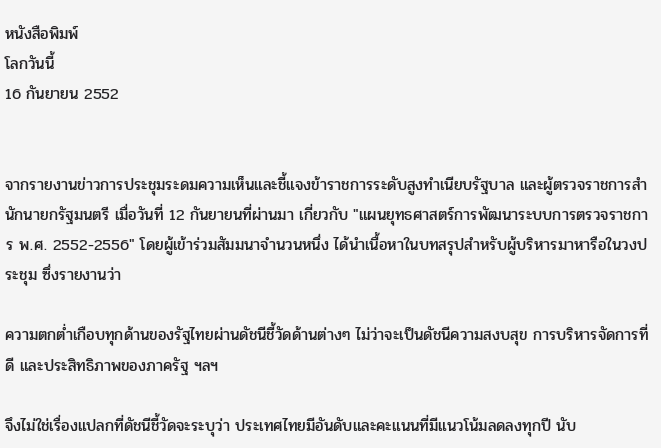หนังสือพิมพ์
โลกวันนี้
16 กันยายน 2552


จากรายงานข่าวการประชุมระดมความเห็นและชี้แจงข้าราชการระดับสูงทำเนียบรัฐบาล และผู้ตรวจราชการสำนักนายกรัฐมนตรี เมื่อวันที่ 12 กันยายนที่ผ่านมา เกี่ยวกับ "แผนยุทธศาสตร์การพัฒนาระบบการตรวจราชการ พ.ศ. 2552-2556" โดยผู้เข้าร่วมสัมมนาจำนวนหนึ่ง ได้นำเนื้อหาในบทสรุปสำหรับผู้บริหารมาหารือในวงประชุม ซึ่งรายงานว่า

ความตกต่ำเกือบทุกด้านของรัฐไทยผ่านดัชนีชี้วัดด้านต่างๆ ไม่ว่าจะเป็นดัชนีความสงบสุข การบริหารจัดการที่ดี และประสิทธิภาพของภาครัฐ ฯลฯ

จึงไม่ใช่เรื่องแปลกที่ดัชนีชี้วัดจะระบุว่า ประเทศไทยมีอันดับและคะแนนที่มีแนวโน้มลดลงทุกปี นับ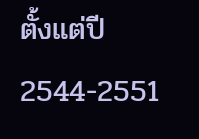ตั้งแต่ปี 2544-2551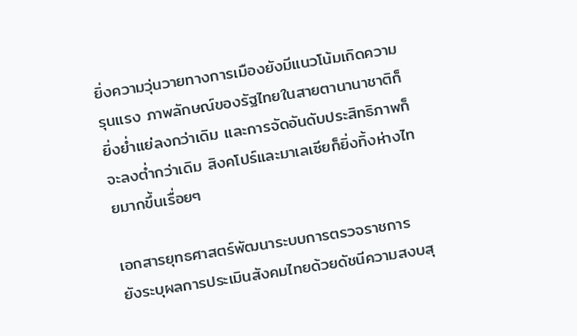ยิ่งความวุ่นวายทางการเมืองยังมีแนวโน้มเกิดความรุนแรง ภาพลักษณ์ของรัฐไทยในสายตานานาชาติก็ยิ่งย่ำแย่ลงกว่าเดิม และการจัดอันดับประสิทธิภาพก็จะลงต่ำกว่าเดิม สิงคโปร์และมาเลเซียก็ยิ่งทิ้งห่างไทยมากขึ้นเรื่อยๆ

เอกสารยุทธศาสตร์พัฒนาระบบการตรวจราชการ ยังระบุผลการประเมินสังคมไทยด้วยดัชนีความสงบสุ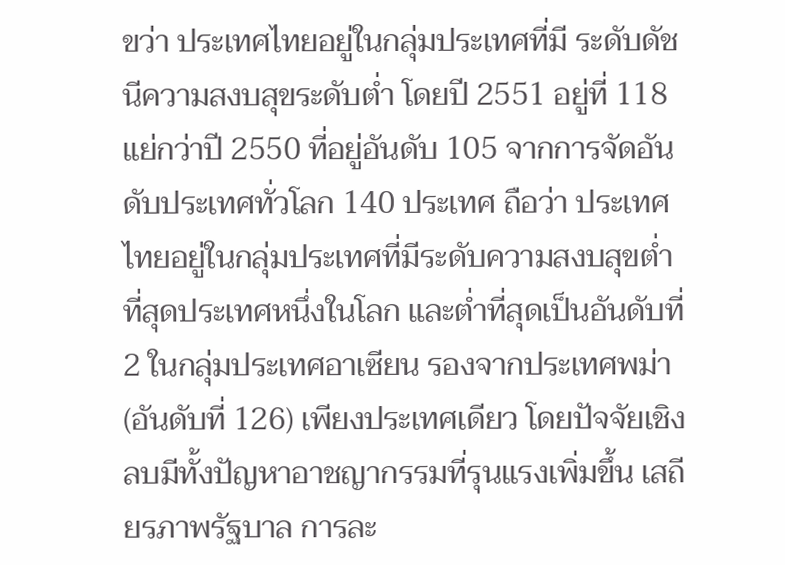ขว่า ประเทศไทยอยู่ในกลุ่มประเทศที่มี ระดับดัชนีความสงบสุขระดับต่ำ โดยปี 2551 อยู่ที่ 118 แย่กว่าปี 2550 ที่อยู่อันดับ 105 จากการจัดอันดับประเทศทั่วโลก 140 ประเทศ ถือว่า ประเทศไทยอยู่ในกลุ่มประเทศที่มีระดับความสงบสุขต่ำที่สุดประเทศหนึ่งในโลก และต่ำที่สุดเป็นอันดับที่ 2 ในกลุ่มประเทศอาเซียน รองจากประเทศพม่า (อันดับที่ 126) เพียงประเทศเดียว โดยปัจจัยเชิงลบมีทั้งปัญหาอาชญากรรมที่รุนแรงเพิ่มขึ้น เสถียรภาพรัฐบาล การละ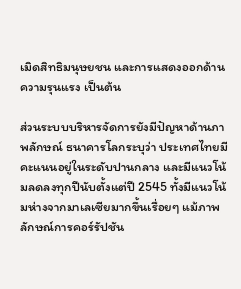เมิดสิทธิมนุษยชน และการแสดงออกด้านความรุนแรง เป็นต้น

ส่วนระบบบริหารจัดการยังมีปัญหาด้านภาพลักษณ์ ธนาคารโลกระบุว่า ประเทศไทยมีคะแนนอยู่ในระดับปานกลาง และมีแนวโน้มลดลงทุกปีนับตั้งแต่ปี 2545 ทั้งมีแนวโน้มห่างจากมาเลเซียมากขึ้นเรื่อยๆ แม้ภาพลักษณ์การคอร์รัปชัน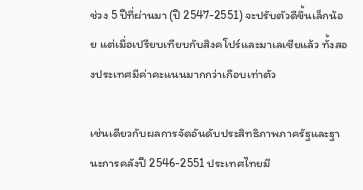ช่วง 5 ปีที่ผ่านมา (ปี 2547-2551) จะปรับตัวดีขึ้นเล็กน้อย แต่เมื่อเปรียบเทียบกับสิงคโปร์และมาเลเซียแล้ว ทั้งสองประเทศมีค่าคะแนนมากกว่าเกือบเท่าตัว

เช่นเดียวกับผลการจัดอันดับประสิทธิภาพภาครัฐและฐานะการคลังปี 2546-2551 ประเทศไทยมี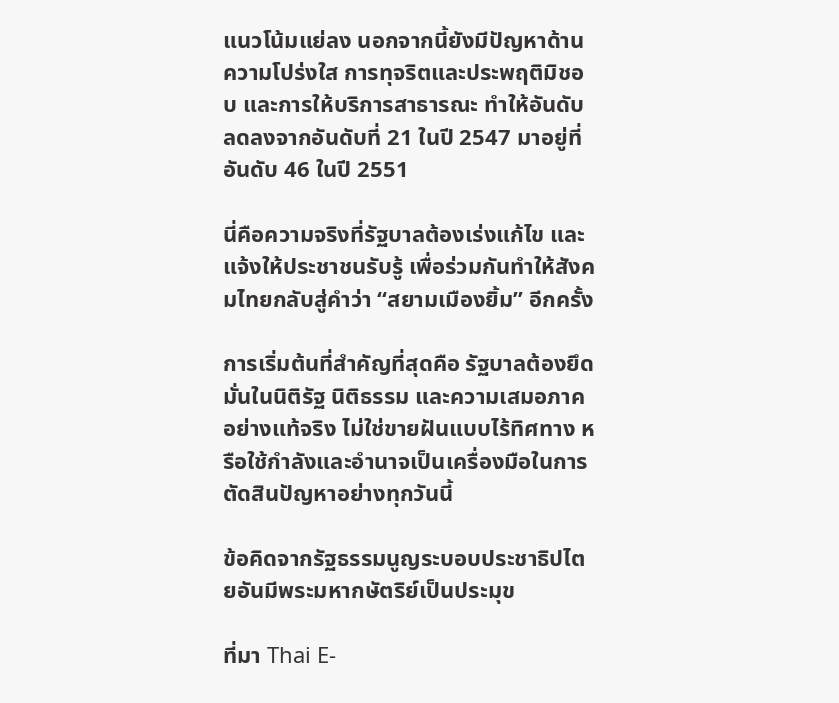แนวโน้มแย่ลง นอกจากนี้ยังมีปัญหาด้านความโปร่งใส การทุจริตและประพฤติมิชอบ และการให้บริการสาธารณะ ทำให้อันดับลดลงจากอันดับที่ 21 ในปี 2547 มาอยู่ที่อันดับ 46 ในปี 2551

นี่คือความจริงที่รัฐบาลต้องเร่งแก้ไข และแจ้งให้ประชาชนรับรู้ เพื่อร่วมกันทำให้สังคมไทยกลับสู่คำว่า “สยามเมืองยิ้ม” อีกครั้ง

การเริ่มต้นที่สำคัญที่สุดคือ รัฐบาลต้องยึดมั่นในนิติรัฐ นิติธรรม และความเสมอภาคอย่างแท้จริง ไม่ใช่ขายฝันแบบไร้ทิศทาง หรือใช้กำลังและอำนาจเป็นเครื่องมือในการตัดสินปัญหาอย่างทุกวันนี้

ข้อคิดจากรัฐธรรมนูญระบอบประชาธิปไตยอันมีพระมหากษัตริย์เป็นประมุข

ที่มา Thai E-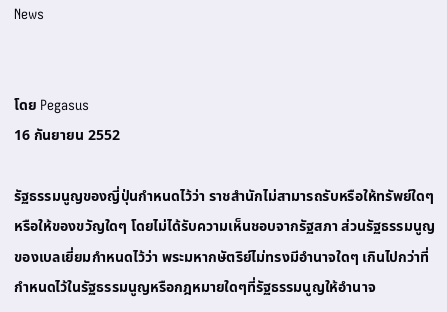News


โดย Pegasus
16 กันยายน 2552

รัฐธรรมนูญของญี่ปุ่นกำหนดไว้ว่า ราชสำนักไม่สามารถรับหรือให้ทรัพย์ใดๆ หรือให้ของขวัญใดๆ โดยไม่ได้รับความเห็นชอบจากรัฐสภา ส่วนรัฐธรรมนูญของเบลเยี่ยมกำหนดไว้ว่า พระมหากษัตริย์ไม่ทรงมีอำนาจใดๆ เกินไปกว่าที่กำหนดไว้ในรัฐธรรมนูญหรือกฎหมายใดๆที่รัฐธรรมนูญให้อำนาจ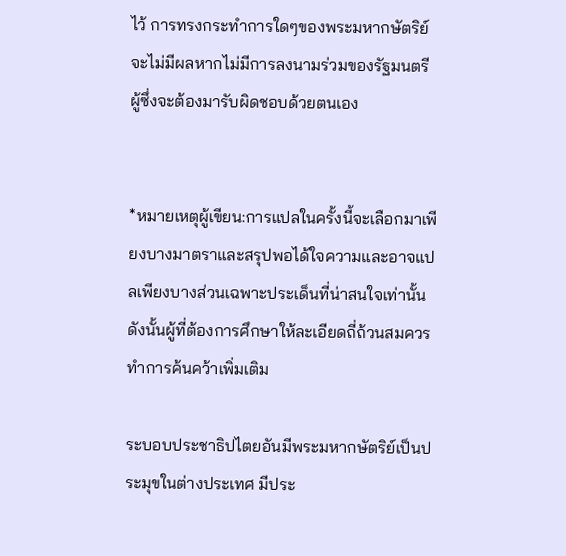ไว้ การทรงกระทำการใดๆของพระมหากษัตริย์จะไม่มีผลหากไม่มีการลงนามร่วมของรัฐมนตรี ผู้ซึ่งจะต้องมารับผิดชอบด้วยตนเอง


*หมายเหตุผู้เขียน:การแปลในครั้งนี้จะเลือกมาเพียงบางมาตราและสรุปพอได้ใจความและอาจแปลเพียงบางส่วนเฉพาะประเด็นที่น่าสนใจเท่านั้น ดังนั้นผู้ที่ต้องการศึกษาให้ละเอียดถี่ถ้วนสมควรทำการค้นคว้าเพิ่มเติม

ระบอบประชาธิปไตยอันมีพระมหากษัตริย์เป็นประมุขในต่างประเทศ มีประ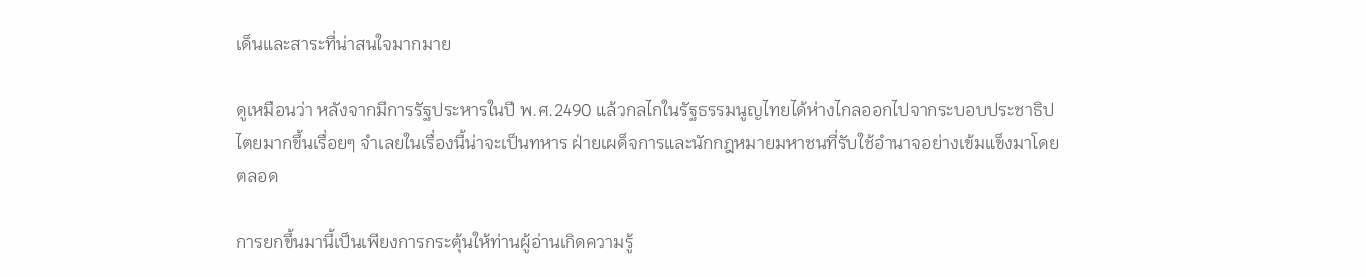เด็นและสาระที่น่าสนใจมากมาย

ดูเหมือนว่า หลังจากมีการรัฐประหารในปี พ.ศ.2490 แล้วกลไกในรัฐธรรมนูญไทยได้ห่างไกลออกไปจากระบอบประชาธิปไตยมากขึ้นเรื่อยๆ จำเลยในเรื่องนี้น่าจะเป็นทหาร ฝ่ายเผด็จการและนักกฎหมายมหาชนที่รับใช้อำนาจอย่างเข้มแข็งมาโดยตลอด

การยกขึ้นมานี้เป็นเพียงการกระตุ้นให้ท่านผู้อ่านเกิดความรู้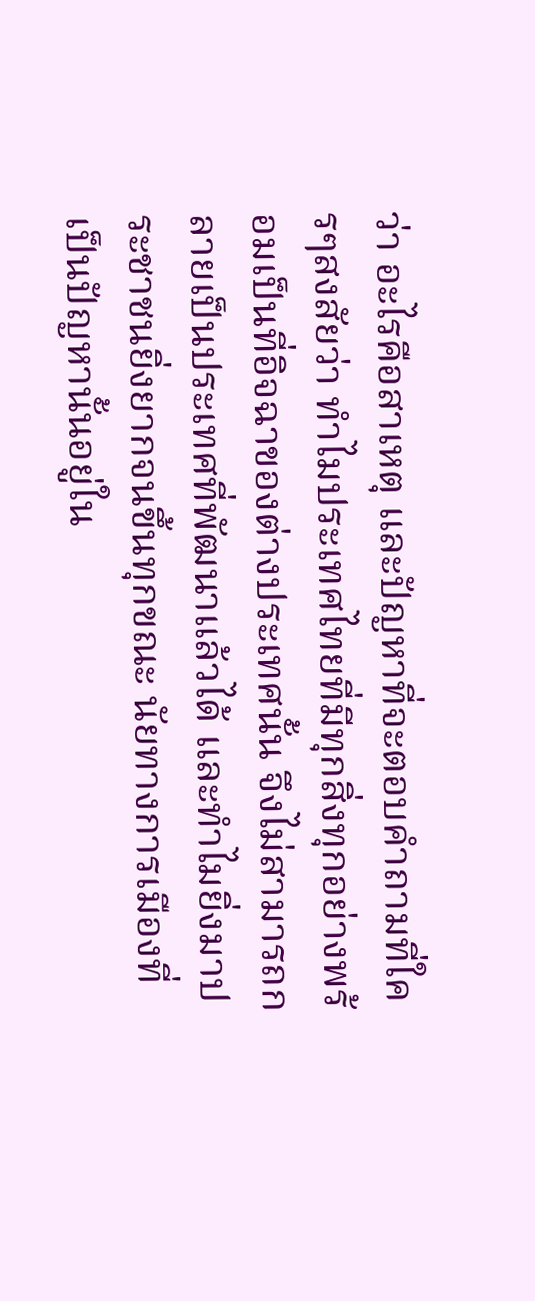ว่า อะไรคือสาเหตุ และปัญหาที่จะตอบคำถามที่ใครๆสงสัยว่า ทำไมประเทศไทยที่มีทุกสิ่งทุกอย่างพร้อมเป็นที่อิจฉาของต่างประเทศนั้น จึงไม่สามารถกลายเป็นประเทศที่พัฒนาแล้วได้ และทำไมยิ่งมาประชาชนยิ่งยากจนขึ้นทุกขณะ นัยทางการเมืองที่เป็นปัญหานั้นอยู่ใน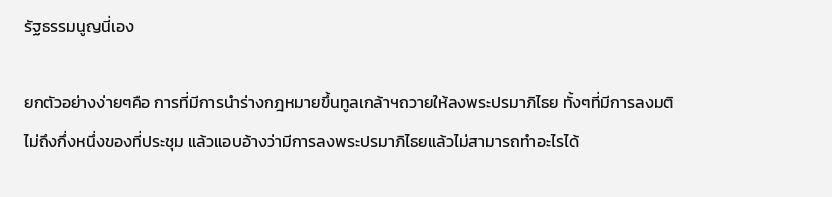รัฐธรรมนูญนี่เอง

ยกตัวอย่างง่ายๆคือ การที่มีการนำร่างกฎหมายขึ้นทูลเกล้าฯถวายให้ลงพระปรมาภิไธย ทั้งๆที่มีการลงมติไม่ถึงกึ่งหนึ่งของที่ประชุม แล้วแอบอ้างว่ามีการลงพระปรมาภิไธยแล้วไม่สามารถทำอะไรได้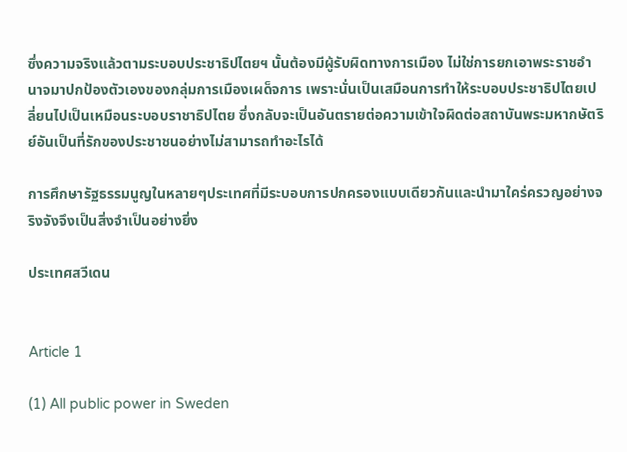ซึ่งความจริงแล้วตามระบอบประชาธิปไตยฯ นั้นต้องมีผู้รับผิดทางการเมือง ไม่ใช่การยกเอาพระราชอำนาจมาปกป้องตัวเองของกลุ่มการเมืองเผด็จการ เพราะนั่นเป็นเสมือนการทำให้ระบอบประชาธิปไตยเปลี่ยนไปเป็นเหมือนระบอบราชาธิปไตย ซึ่งกลับจะเป็นอันตรายต่อความเข้าใจผิดต่อสถาบันพระมหากษัตริย์อันเป็นที่รักของประชาชนอย่างไม่สามารถทำอะไรได้

การศึกษารัฐธรรมนูญในหลายๆประเทศที่มีระบอบการปกครองแบบเดียวกันและนำมาใคร่ครวญอย่างจริงจังจึงเป็นสิ่งจำเป็นอย่างยิ่ง

ประเทศสวีเดน


Article 1

(1) All public power in Sweden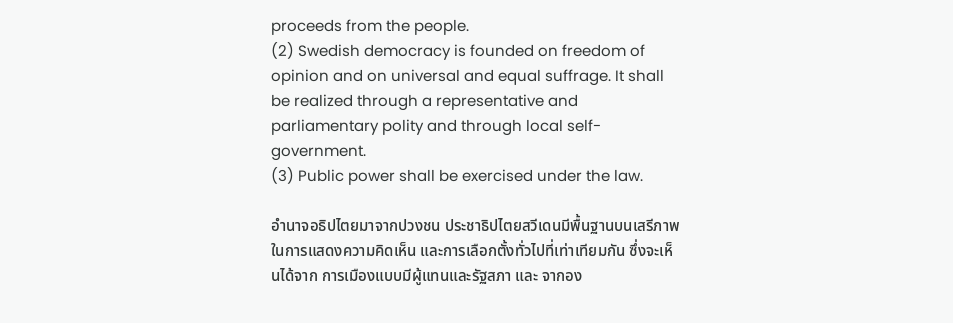proceeds from the people.
(2) Swedish democracy is founded on freedom of opinion and on universal and equal suffrage. It shall be realized through a representative and parliamentary polity and through local self-government.
(3) Public power shall be exercised under the law.

อำนาจอธิปไตยมาจากปวงชน ประชาธิปไตยสวีเดนมีพื้นฐานบนเสรีภาพในการแสดงความคิดเห็น และการเลือกตั้งทั่วไปที่เท่าเทียมกัน ซึ่งจะเห็นได้จาก การเมืองแบบมีผู้แทนและรัฐสภา และ จากอง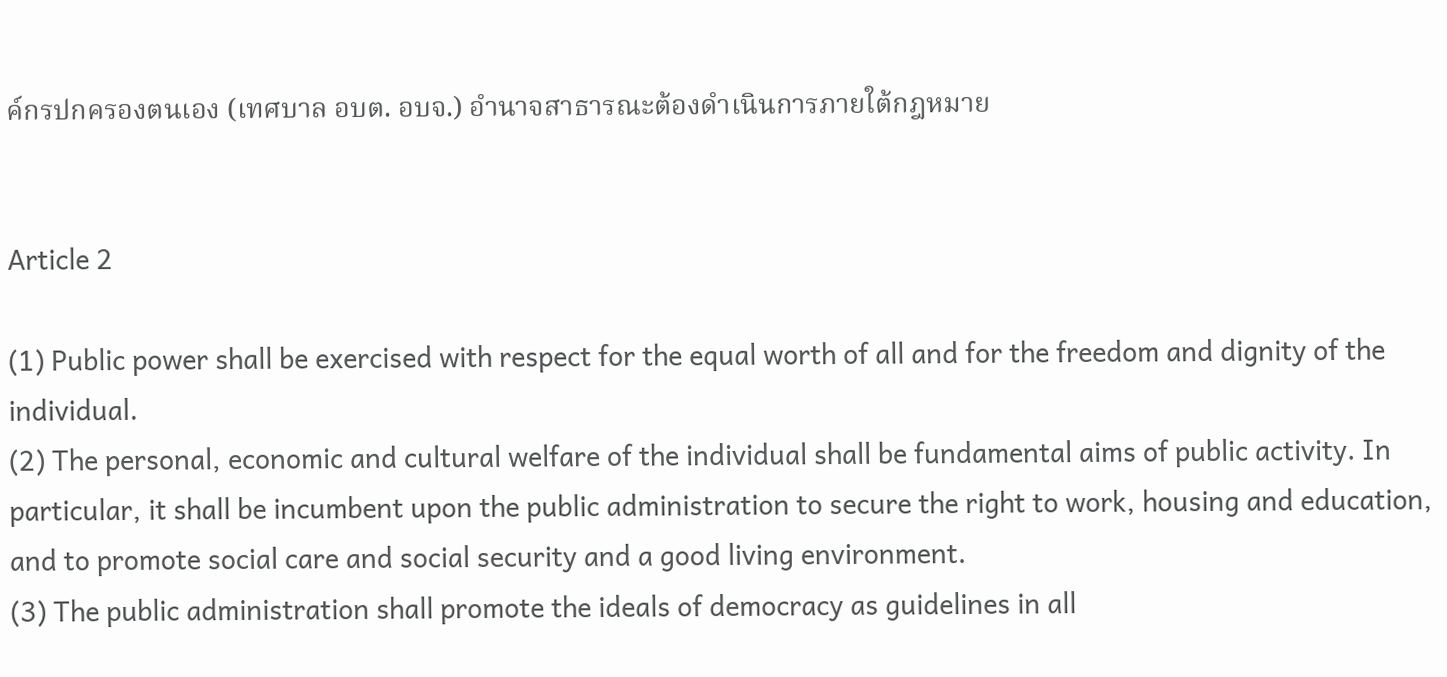ค์กรปกครองตนเอง (เทศบาล อบต. อบจ.) อำนาจสาธารณะต้องดำเนินการภายใต้กฎหมาย


Article 2

(1) Public power shall be exercised with respect for the equal worth of all and for the freedom and dignity of the individual.
(2) The personal, economic and cultural welfare of the individual shall be fundamental aims of public activity. In particular, it shall be incumbent upon the public administration to secure the right to work, housing and education, and to promote social care and social security and a good living environment.
(3) The public administration shall promote the ideals of democracy as guidelines in all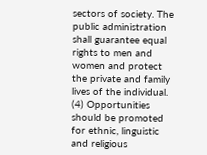sectors of society. The public administration shall guarantee equal rights to men and women and protect the private and family lives of the individual.
(4) Opportunities should be promoted for ethnic, linguistic and religious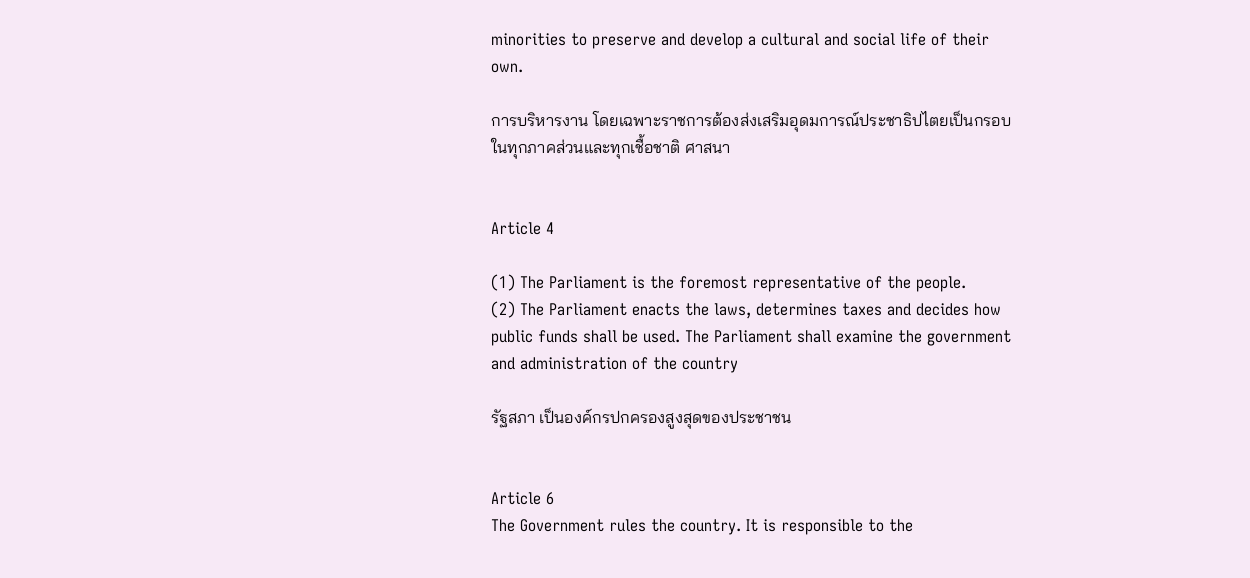minorities to preserve and develop a cultural and social life of their own.

การบริหารงาน โดยเฉพาะราชการต้องส่งเสริมอุดมการณ์ประชาธิปไตยเป็นกรอบในทุกภาคส่วนและทุกเชื้อชาติ ศาสนา


Article 4

(1) The Parliament is the foremost representative of the people.
(2) The Parliament enacts the laws, determines taxes and decides how public funds shall be used. The Parliament shall examine the government and administration of the country

รัฐสภา เป็นองค์กรปกครองสูงสุดของประชาชน


Article 6
The Government rules the country. It is responsible to the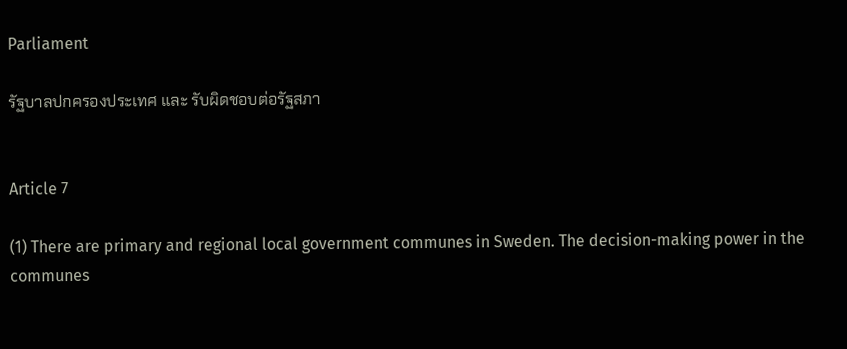Parliament

รัฐบาลปกครองประเทศ และ รับผิดชอบต่อรัฐสภา


Article 7

(1) There are primary and regional local government communes in Sweden. The decision-making power in the communes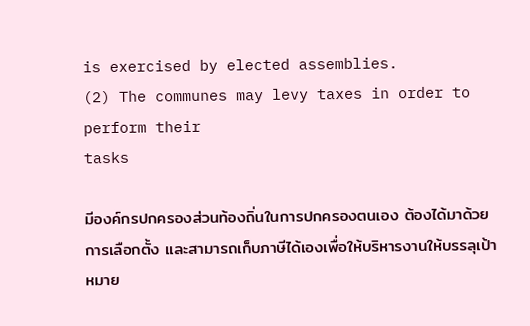is exercised by elected assemblies.
(2) The communes may levy taxes in order to perform their
tasks

มีองค์กรปกครองส่วนท้องถิ่นในการปกครองตนเอง ต้องได้มาด้วยการเลือกตั้ง และสามารถเก็บภาษีได้เองเพื่อให้บริหารงานให้บรรลุเป้าหมาย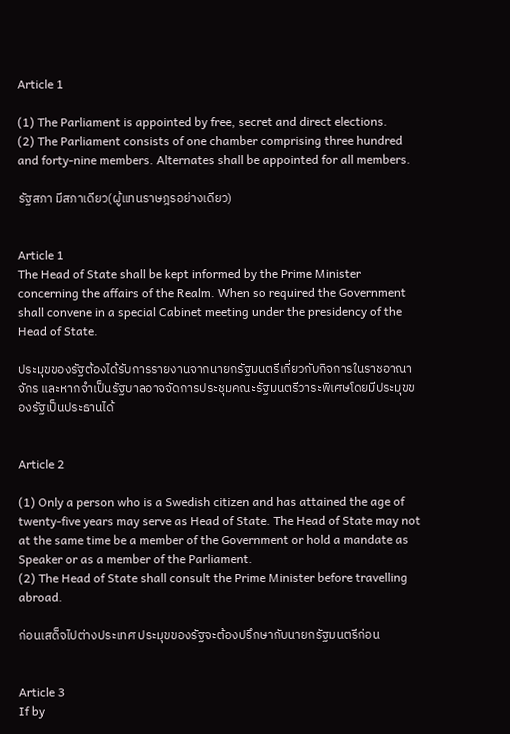Article 1

(1) The Parliament is appointed by free, secret and direct elections.
(2) The Parliament consists of one chamber comprising three hundred and forty-nine members. Alternates shall be appointed for all members.

รัฐสภา มีสภาเดียว(ผู้แทนราษฎรอย่างเดียว)


Article 1
The Head of State shall be kept informed by the Prime Minister concerning the affairs of the Realm. When so required the Government shall convene in a special Cabinet meeting under the presidency of the Head of State.

ประมุขของรัฐต้องได้รับการรายงานจากนายกรัฐมนตรีเกี่ยวกับกิจการในราชอาณาจักร และหากจำเป็นรัฐบาลอาจจัดการประชุมคณะรัฐมนตรีวาระพิเศษโดยมีประมุขของรัฐเป็นประธานได้


Article 2

(1) Only a person who is a Swedish citizen and has attained the age of twenty-five years may serve as Head of State. The Head of State may not at the same time be a member of the Government or hold a mandate as Speaker or as a member of the Parliament.
(2) The Head of State shall consult the Prime Minister before travelling abroad.

ก่อนเสด็จไปต่างประเทศ ประมุขของรัฐจะต้องปรึกษากับนายกรัฐมนตรีก่อน


Article 3
If by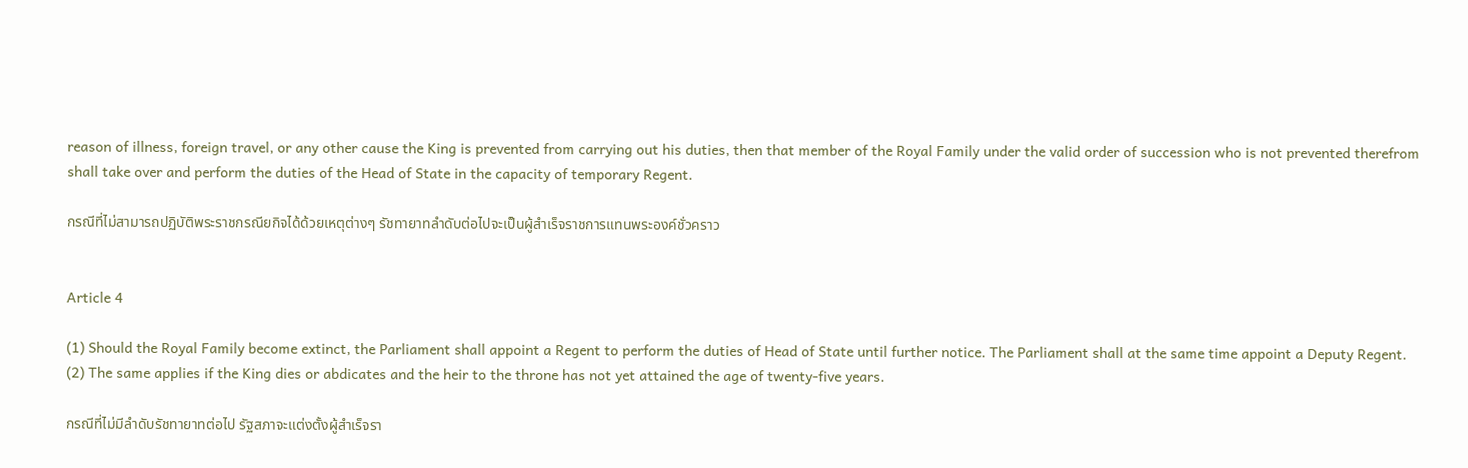reason of illness, foreign travel, or any other cause the King is prevented from carrying out his duties, then that member of the Royal Family under the valid order of succession who is not prevented therefrom shall take over and perform the duties of the Head of State in the capacity of temporary Regent.

กรณีที่ไม่สามารถปฏิบัติพระราชกรณียกิจได้ด้วยเหตุต่างๆ รัชทายาทลำดับต่อไปจะเป็นผู้สำเร็จราชการแทนพระองค์ชั่วคราว


Article 4

(1) Should the Royal Family become extinct, the Parliament shall appoint a Regent to perform the duties of Head of State until further notice. The Parliament shall at the same time appoint a Deputy Regent.
(2) The same applies if the King dies or abdicates and the heir to the throne has not yet attained the age of twenty-five years.

กรณีที่ไม่มีลำดับรัชทายาทต่อไป รัฐสภาจะแต่งตั้งผู้สำเร็จรา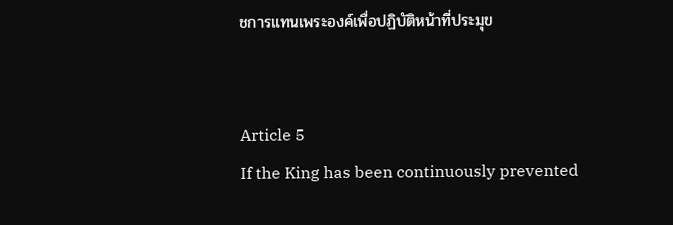ชการแทนเพระองค์เพื่อปฏิบัติหน้าที่ประมุข


Article 5
If the King has been continuously prevented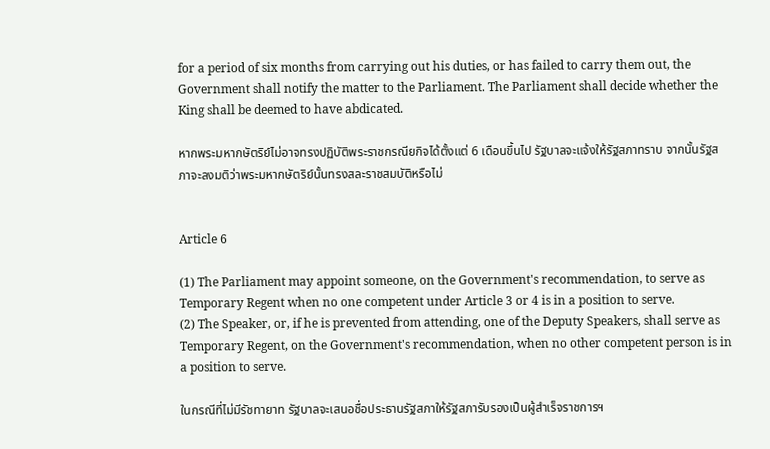for a period of six months from carrying out his duties, or has failed to carry them out, the Government shall notify the matter to the Parliament. The Parliament shall decide whether the King shall be deemed to have abdicated.

หากพระมหากษัตริย์ไม่อาจทรงปฏิบัติพระราชกรณียกิจได้ตั้งแต่ 6 เดือนขึ้นไป รัฐบาลจะแจ้งให้รัฐสภาทราบ จากนั้นรัฐสภาจะลงมติว่าพระมหากษัตริย์นั้นทรงสละราชสมบัติหรือไม่


Article 6

(1) The Parliament may appoint someone, on the Government's recommendation, to serve as Temporary Regent when no one competent under Article 3 or 4 is in a position to serve.
(2) The Speaker, or, if he is prevented from attending, one of the Deputy Speakers, shall serve as Temporary Regent, on the Government's recommendation, when no other competent person is in a position to serve.

ในกรณีที่ไม่มีรัชทายาท รัฐบาลจะเสนอชื่อประธานรัฐสภาให้รัฐสภารับรองเป็นผู้สำเร็จราชการฯ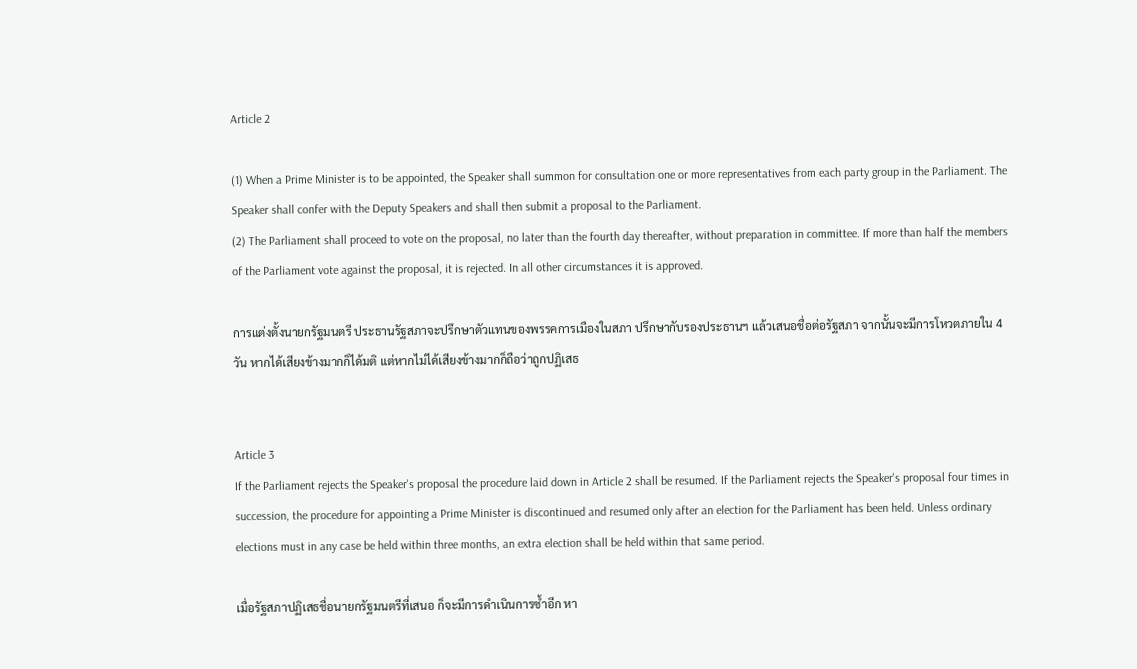Article 2

(1) When a Prime Minister is to be appointed, the Speaker shall summon for consultation one or more representatives from each party group in the Parliament. The Speaker shall confer with the Deputy Speakers and shall then submit a proposal to the Parliament.
(2) The Parliament shall proceed to vote on the proposal, no later than the fourth day thereafter, without preparation in committee. If more than half the members of the Parliament vote against the proposal, it is rejected. In all other circumstances it is approved.

การแต่งตั้งนายกรัฐมนตรี ประธานรัฐสภาจะปรึกษาตัวแทนของพรรคการเมืองในสภา ปรึกษากับรองประธานฯ แล้วเสนอชื่อต่อรัฐสภา จากนั้นจะมีการโหวตภายใน 4 วัน หากได้เสียงข้างมากก็ได้มติ แต่หากไม่ได้เสียงข้างมากก็ถือว่าถูกปฏิเสธ


Article 3
If the Parliament rejects the Speaker's proposal the procedure laid down in Article 2 shall be resumed. If the Parliament rejects the Speaker's proposal four times in succession, the procedure for appointing a Prime Minister is discontinued and resumed only after an election for the Parliament has been held. Unless ordinary elections must in any case be held within three months, an extra election shall be held within that same period.

เมื่อรัฐสภาปฏิเสธชื่อนายกรัฐมนตรีที่เสนอ ก็จะมีการดำเนินการซ้ำอีก หา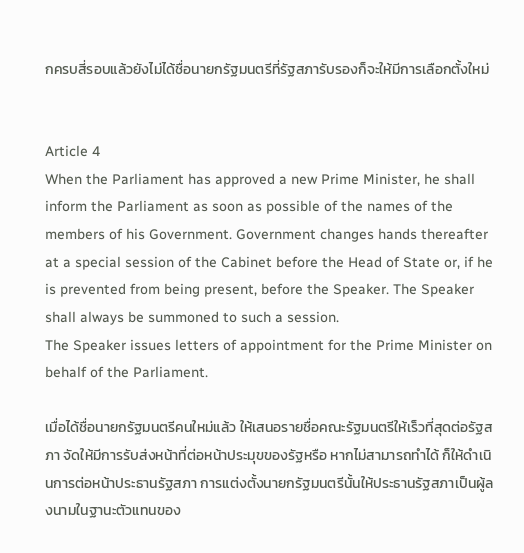กครบสี่รอบแล้วยังไม่ได้ชื่อนายกรัฐมนตรีที่รัฐสภารับรองก็จะให้มีการเลือกตั้งใหม่


Article 4
When the Parliament has approved a new Prime Minister, he shall inform the Parliament as soon as possible of the names of the members of his Government. Government changes hands thereafter at a special session of the Cabinet before the Head of State or, if he is prevented from being present, before the Speaker. The Speaker shall always be summoned to such a session.
The Speaker issues letters of appointment for the Prime Minister on behalf of the Parliament.

เมื่อได้ชื่อนายกรัฐมนตรีคนใหม่แล้ว ให้เสนอรายชื่อคณะรัฐมนตรีให้เร็วที่สุดต่อรัฐสภา จัดให้มีการรับส่งหน้าที่ต่อหน้าประมุขของรัฐหรือ หากไม่สามารถทำได้ ก็ให้ดำเนินการต่อหน้าประธานรัฐสภา การแต่งตั้งนายกรัฐมนตรีนั้นให้ประธานรัฐสภาเป็นผู้ลงนามในฐานะตัวแทนของ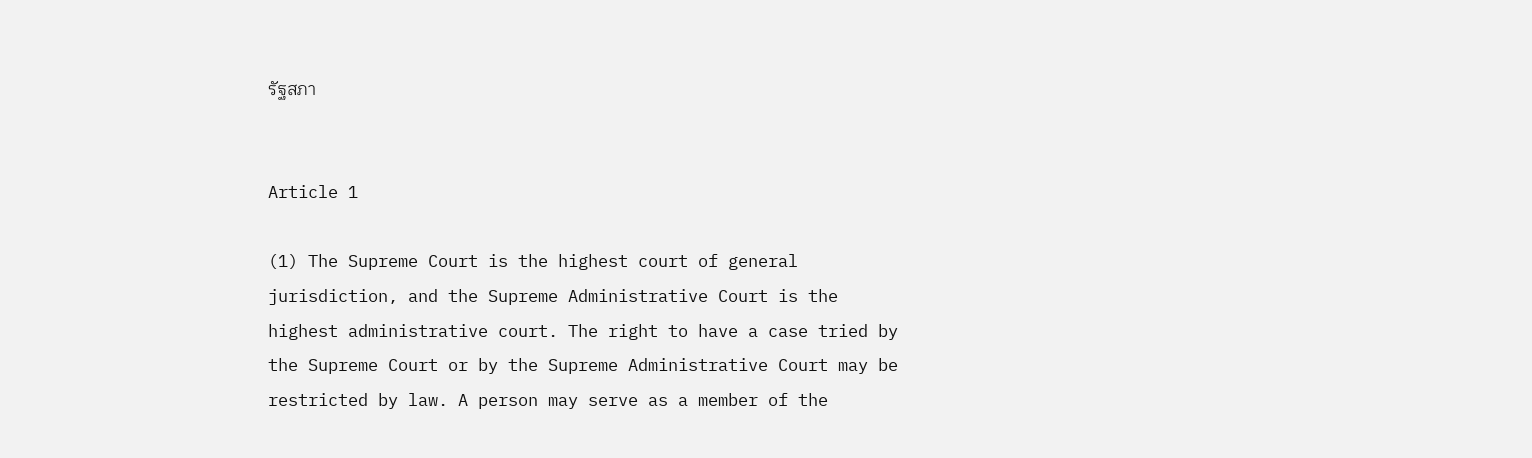รัฐสภา


Article 1

(1) The Supreme Court is the highest court of general jurisdiction, and the Supreme Administrative Court is the highest administrative court. The right to have a case tried by the Supreme Court or by the Supreme Administrative Court may be restricted by law. A person may serve as a member of the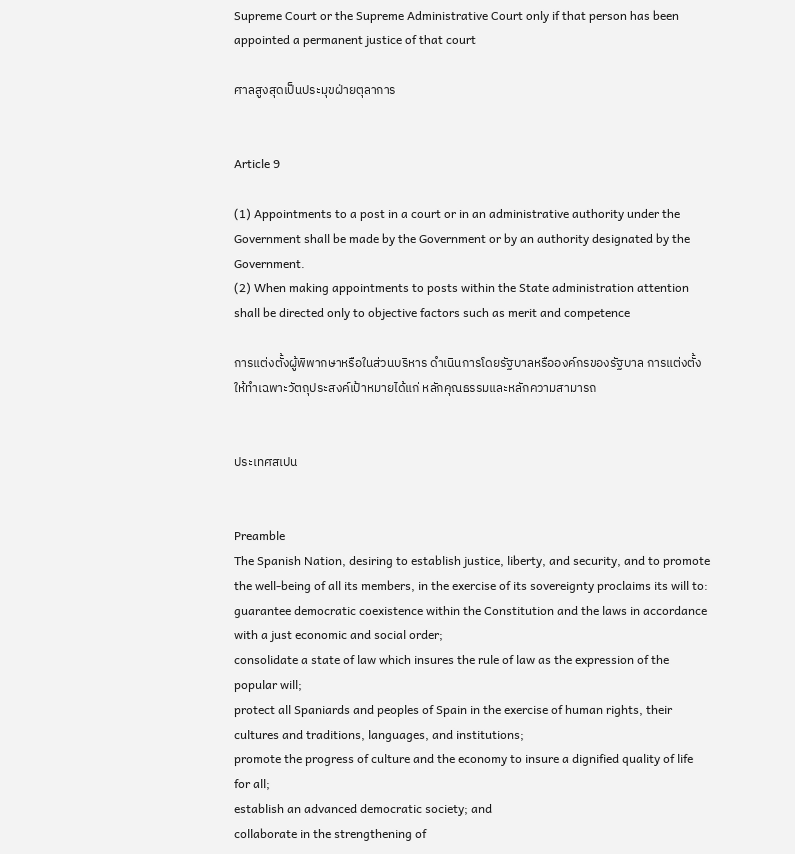Supreme Court or the Supreme Administrative Court only if that person has been appointed a permanent justice of that court

ศาลสูงสุดเป็นประมุขฝ่ายตุลาการ


Article 9

(1) Appointments to a post in a court or in an administrative authority under the Government shall be made by the Government or by an authority designated by the Government.
(2) When making appointments to posts within the State administration attention shall be directed only to objective factors such as merit and competence

การแต่งตั้งผู้พิพากษาหรือในส่วนบริหาร ดำเนินการโดยรัฐบาลหรือองค์กรของรัฐบาล การแต่งตั้งให้ทำเฉพาะวัตถุประสงค์เป้าหมายได้แก่ หลักคุณธรรมและหลักความสามารถ


ประเทศสเปน


Preamble
The Spanish Nation, desiring to establish justice, liberty, and security, and to promote the well-being of all its members, in the exercise of its sovereignty proclaims its will to: guarantee democratic coexistence within the Constitution and the laws in accordance with a just economic and social order;
consolidate a state of law which insures the rule of law as the expression of the popular will;
protect all Spaniards and peoples of Spain in the exercise of human rights, their cultures and traditions, languages, and institutions;
promote the progress of culture and the economy to insure a dignified quality of life for all;
establish an advanced democratic society; and
collaborate in the strengthening of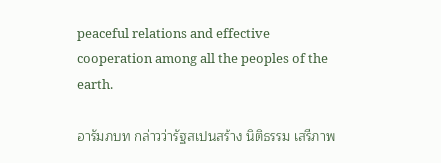peaceful relations and effective cooperation among all the peoples of the earth.

อารัมภบท กล่าวว่ารัฐสเปนสร้าง นิติธรรม เสรีภาพ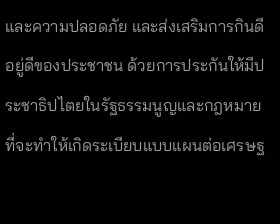และความปลอดภัย และส่งเสริมการกินดีอยู่ดีของประชาชน ด้วยการประกันให้มีประชาธิปไตยในรัฐธรรมนูญและกฎหมายที่จะทำให้เกิดระเบียบแบบแผนต่อเศรษฐ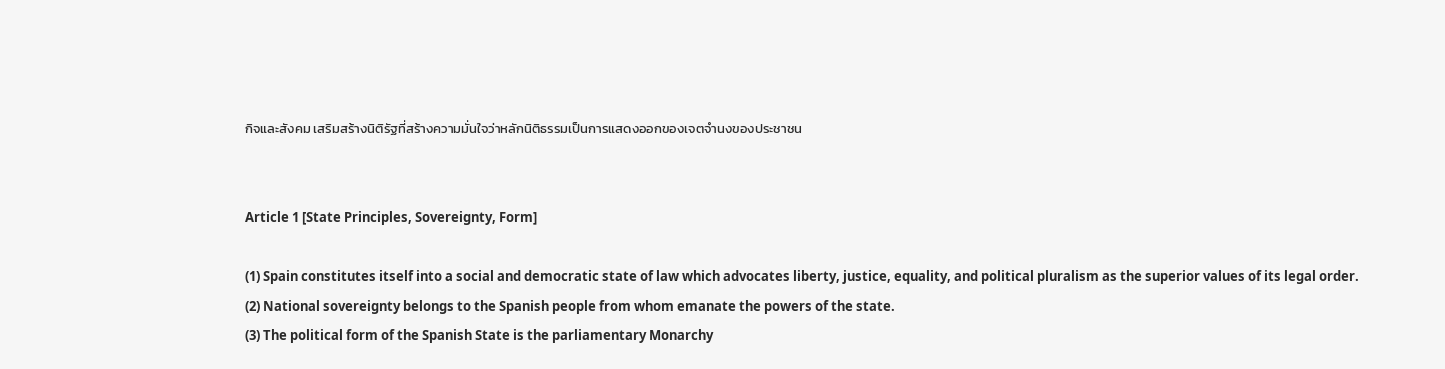กิจและสังคม เสริมสร้างนิติรัฐที่สร้างความมั่นใจว่าหลักนิติธรรมเป็นการแสดงออกของเจตจำนงของประชาชน


Article 1 [State Principles, Sovereignty, Form]

(1) Spain constitutes itself into a social and democratic state of law which advocates liberty, justice, equality, and political pluralism as the superior values of its legal order.
(2) National sovereignty belongs to the Spanish people from whom emanate the powers of the state.
(3) The political form of the Spanish State is the parliamentary Monarchy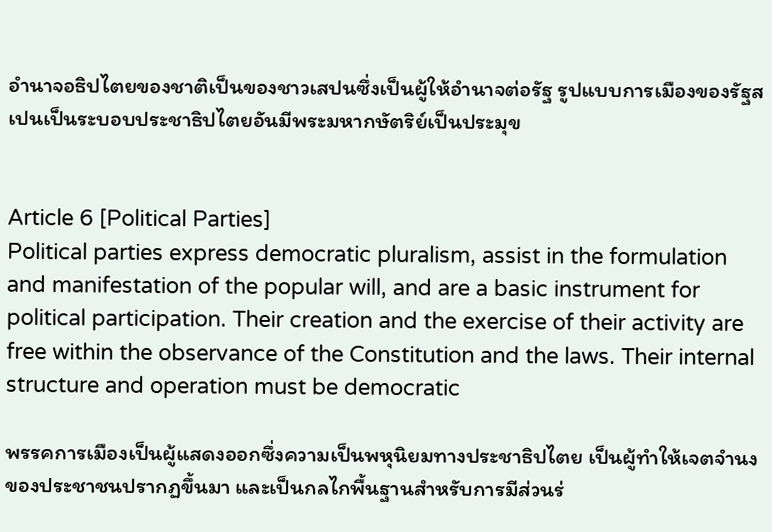อำนาจอธิปไตยของชาติเป็นของชาวเสปนซึ่งเป็นผู้ให้อำนาจต่อรัฐ รูปแบบการเมืองของรัฐสเปนเป็นระบอบประชาธิปไตยอันมีพระมหากษัตริย์เป็นประมุข


Article 6 [Political Parties]
Political parties express democratic pluralism, assist in the formulation and manifestation of the popular will, and are a basic instrument for political participation. Their creation and the exercise of their activity are free within the observance of the Constitution and the laws. Their internal structure and operation must be democratic

พรรคการเมืองเป็นผู้แสดงออกซึ่งความเป็นพหุนิยมทางประชาธิปไตย เป็นผู้ทำให้เจตจำนงของประชาชนปรากฏขึ้นมา และเป็นกลไกพื้นฐานสำหรับการมีส่วนร่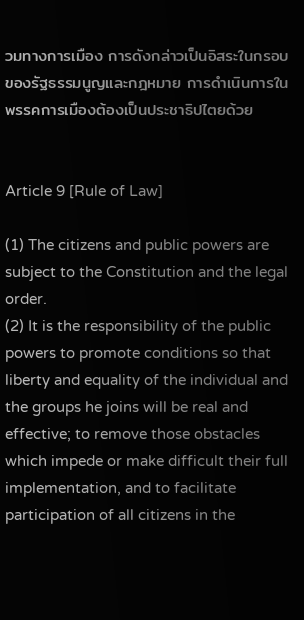วมทางการเมือง การดังกล่าวเป็นอิสระในกรอบของรัฐธรรมนูญและกฎหมาย การดำเนินการในพรรคการเมืองต้องเป็นประชาธิปไตยด้วย


Article 9 [Rule of Law]

(1) The citizens and public powers are subject to the Constitution and the legal order.
(2) It is the responsibility of the public powers to promote conditions so that liberty and equality of the individual and the groups he joins will be real and effective; to remove those obstacles which impede or make difficult their full implementation, and to facilitate participation of all citizens in the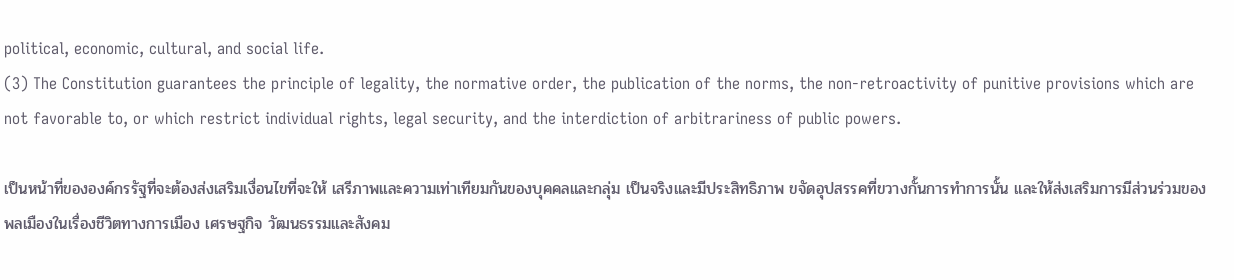political, economic, cultural, and social life.
(3) The Constitution guarantees the principle of legality, the normative order, the publication of the norms, the non-retroactivity of punitive provisions which are not favorable to, or which restrict individual rights, legal security, and the interdiction of arbitrariness of public powers.

เป็นหน้าที่ขององค์กรรัฐที่จะต้องส่งเสริมเงื่อนไขที่จะให้ เสรีภาพและความเท่าเทียมกันของบุคคลและกลุ่ม เป็นจริงและมีประสิทธิภาพ ขจัดอุปสรรคที่ขวางกั้นการทำการนั้น และให้ส่งเสริมการมีส่วนร่วมของพลเมืองในเรื่องชีวิตทางการเมือง เศรษฐกิจ วัฒนธรรมและสังคม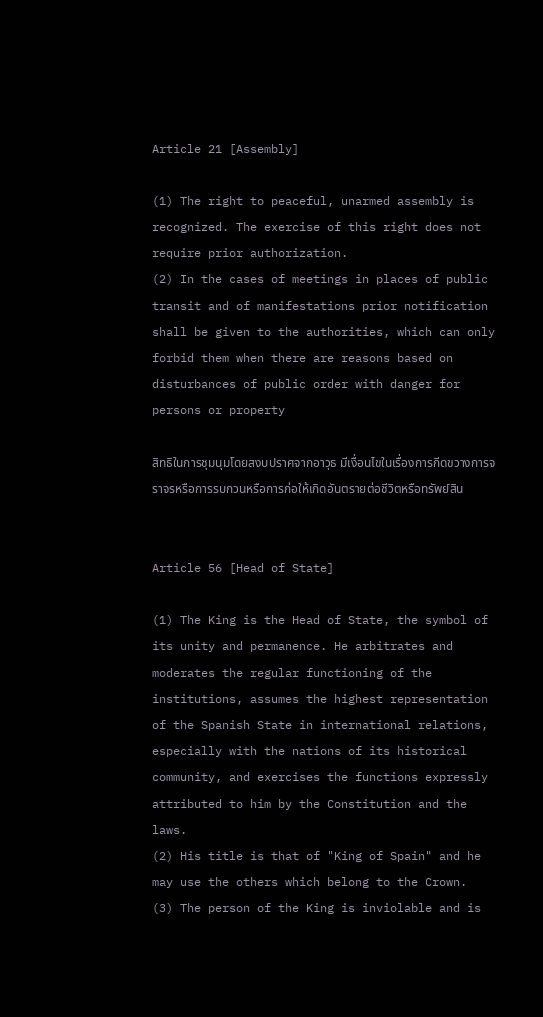Article 21 [Assembly]

(1) The right to peaceful, unarmed assembly is recognized. The exercise of this right does not require prior authorization.
(2) In the cases of meetings in places of public transit and of manifestations prior notification shall be given to the authorities, which can only forbid them when there are reasons based on disturbances of public order with danger for persons or property

สิทธิในการชุมนุมโดยสงบปราศจากอาวุธ มีเงื่อนไขในเรื่องการกีดขวางการจราจรหรือการรบกวนหรือการก่อให้เกิดอันตรายต่อชีวิตหรือทรัพย์สิน


Article 56 [Head of State]

(1) The King is the Head of State, the symbol of its unity and permanence. He arbitrates and moderates the regular functioning of the institutions, assumes the highest representation of the Spanish State in international relations, especially with the nations of its historical community, and exercises the functions expressly attributed to him by the Constitution and the laws.
(2) His title is that of "King of Spain" and he may use the others which belong to the Crown.
(3) The person of the King is inviolable and is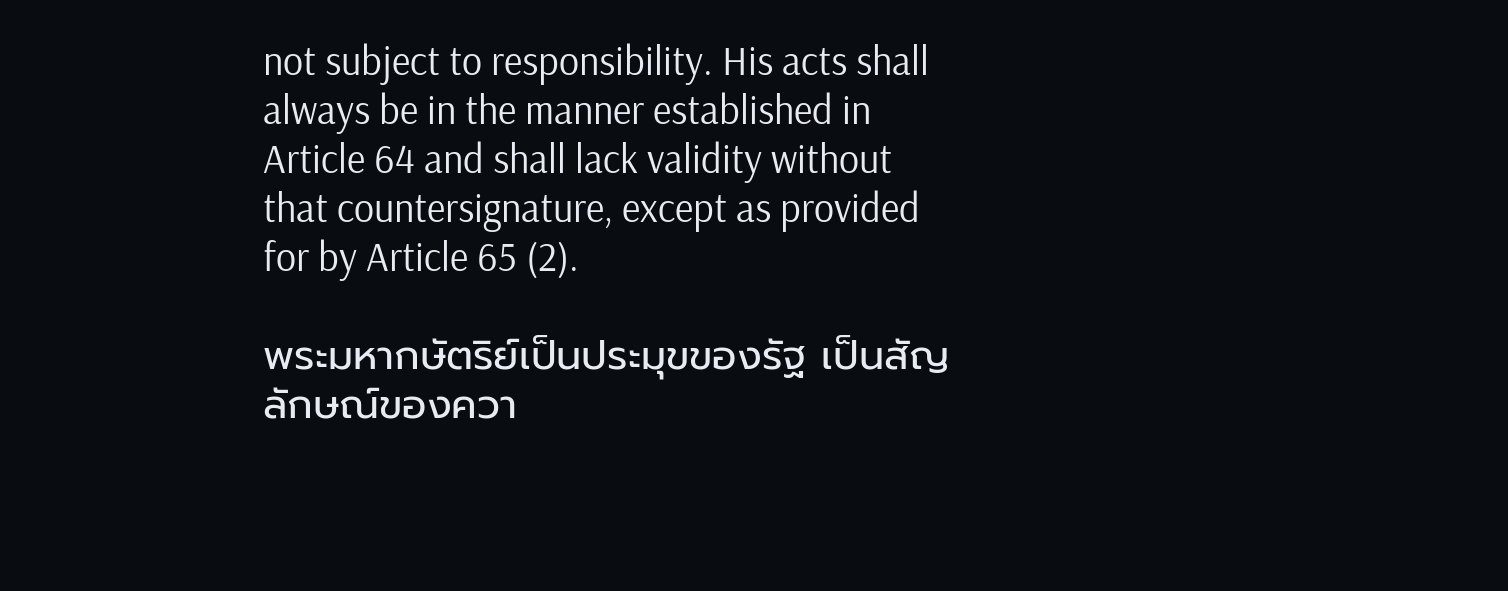not subject to responsibility. His acts shall always be in the manner established in Article 64 and shall lack validity without that countersignature, except as provided for by Article 65 (2).

พระมหากษัตริย์เป็นประมุขของรัฐ เป็นสัญลักษณ์ของควา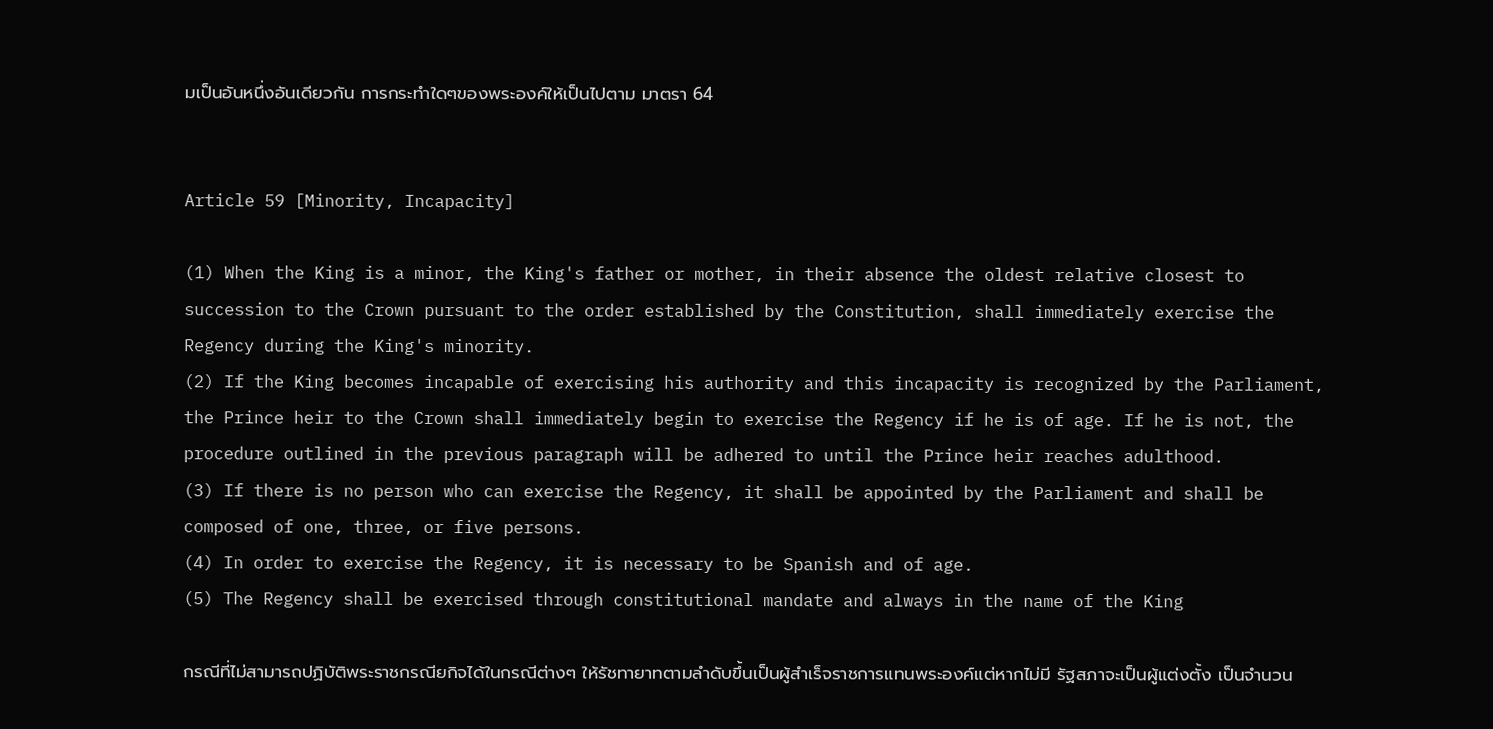มเป็นอันหนึ่งอันเดียวกัน การกระทำใดๆของพระองค์ให้เป็นไปตาม มาตรา 64


Article 59 [Minority, Incapacity]

(1) When the King is a minor, the King's father or mother, in their absence the oldest relative closest to succession to the Crown pursuant to the order established by the Constitution, shall immediately exercise the Regency during the King's minority.
(2) If the King becomes incapable of exercising his authority and this incapacity is recognized by the Parliament, the Prince heir to the Crown shall immediately begin to exercise the Regency if he is of age. If he is not, the procedure outlined in the previous paragraph will be adhered to until the Prince heir reaches adulthood.
(3) If there is no person who can exercise the Regency, it shall be appointed by the Parliament and shall be composed of one, three, or five persons.
(4) In order to exercise the Regency, it is necessary to be Spanish and of age.
(5) The Regency shall be exercised through constitutional mandate and always in the name of the King

กรณีที่ไม่สามารถปฏิบัติพระราชกรณียกิจได้ในกรณีต่างๆ ให้รัชทายาทตามลำดับขึ้นเป็นผู้สำเร็จราชการแทนพระองค์แต่หากไม่มี รัฐสภาจะเป็นผู้แต่งตั้ง เป็นจำนวน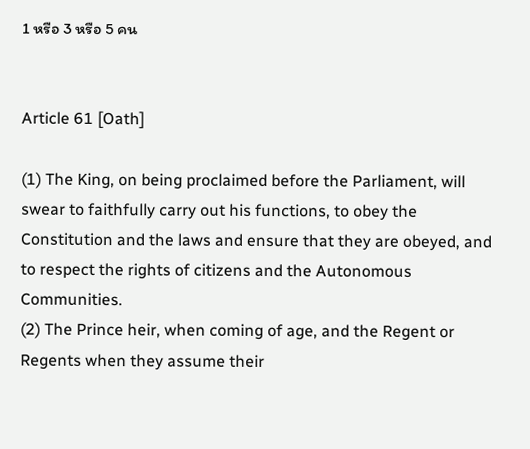1 หรือ 3 หรือ 5 คน


Article 61 [Oath]

(1) The King, on being proclaimed before the Parliament, will swear to faithfully carry out his functions, to obey the Constitution and the laws and ensure that they are obeyed, and to respect the rights of citizens and the Autonomous Communities.
(2) The Prince heir, when coming of age, and the Regent or Regents when they assume their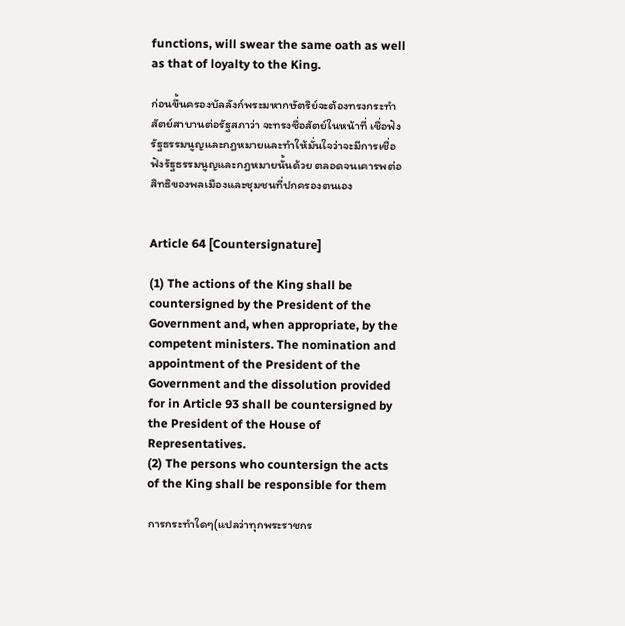functions, will swear the same oath as well as that of loyalty to the King.

ก่อนขึ้นครองบัลลังก์พระมหากษัตริย์จะต้องทรงกระทำสัตย์สาบานต่อรัฐสภาว่า จะทรงซื่อสัตย์ในหน้าที่ เชื่อฟังรัฐธรรมนูญและกฎหมายและทำให้มั่นใจว่าจะมีการเชื่อฟังรัฐธรรมนูญและกฎหมายนั้นด้วย ตลอดจนเคารพต่อสิทธิของพลเมืองและชุมชนที่ปกครองตนเอง


Article 64 [Countersignature]

(1) The actions of the King shall be countersigned by the President of the Government and, when appropriate, by the competent ministers. The nomination and appointment of the President of the Government and the dissolution provided for in Article 93 shall be countersigned by the President of the House of Representatives.
(2) The persons who countersign the acts of the King shall be responsible for them

การกระทำใดๆ(แปลว่าทุกพระราชกร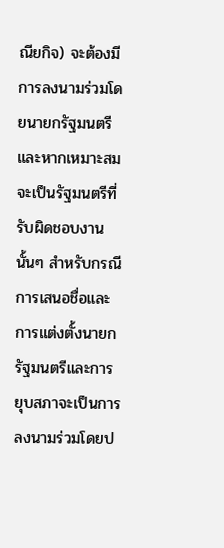ณียกิจ) จะต้องมีการลงนามร่วมโดยนายกรัฐมนตรี และหากเหมาะสมจะเป็นรัฐมนตรีที่รับผิดชอบงานนั้นๆ สำหรับกรณีการเสนอชื่อและการแต่งตั้งนายกรัฐมนตรีและการยุบสภาจะเป็นการลงนามร่วมโดยป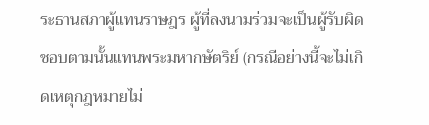ระธานสภาผู้แทนราษฎร ผู้ที่ลงนามร่วมจะเป็นผู้รับผิดชอบตามนั้นแทนพระมหากษัตริย์ (กรณีอย่างนี้จะไม่เกิดเหตุกฎหมายไม่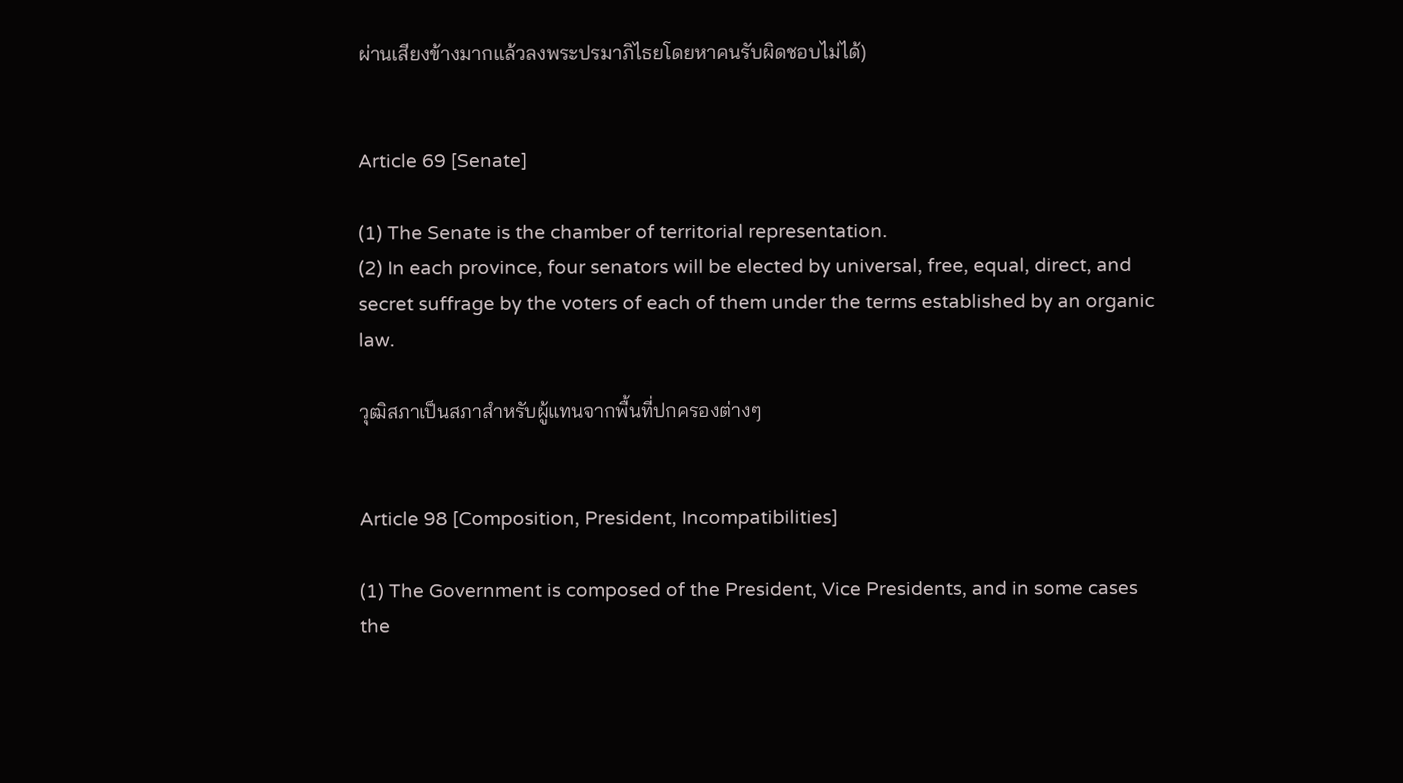ผ่านเสียงข้างมากแล้วลงพระปรมาภิไธยโดยหาคนรับผิดชอบไม่ได้)


Article 69 [Senate]

(1) The Senate is the chamber of territorial representation.
(2) In each province, four senators will be elected by universal, free, equal, direct, and secret suffrage by the voters of each of them under the terms established by an organic law.

วุฒิสภาเป็นสภาสำหรับผู้แทนจากพื้นที่ปกครองต่างๆ


Article 98 [Composition, President, Incompatibilities]

(1) The Government is composed of the President, Vice Presidents, and in some cases the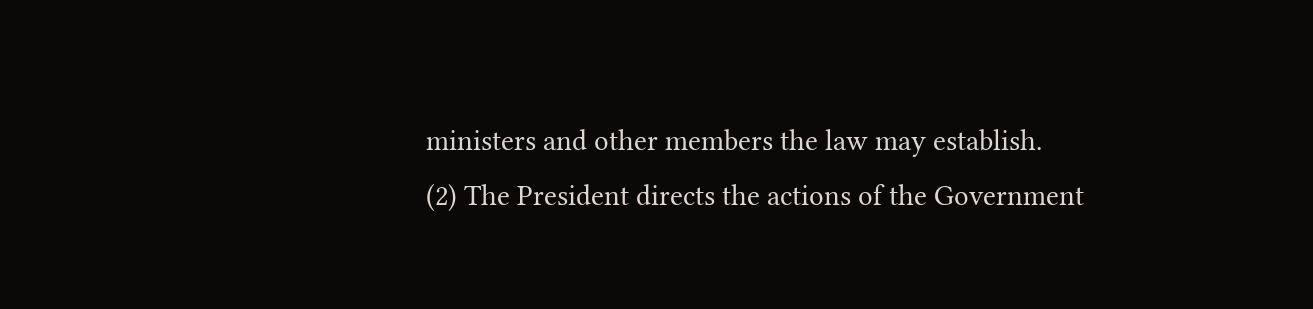ministers and other members the law may establish.
(2) The President directs the actions of the Government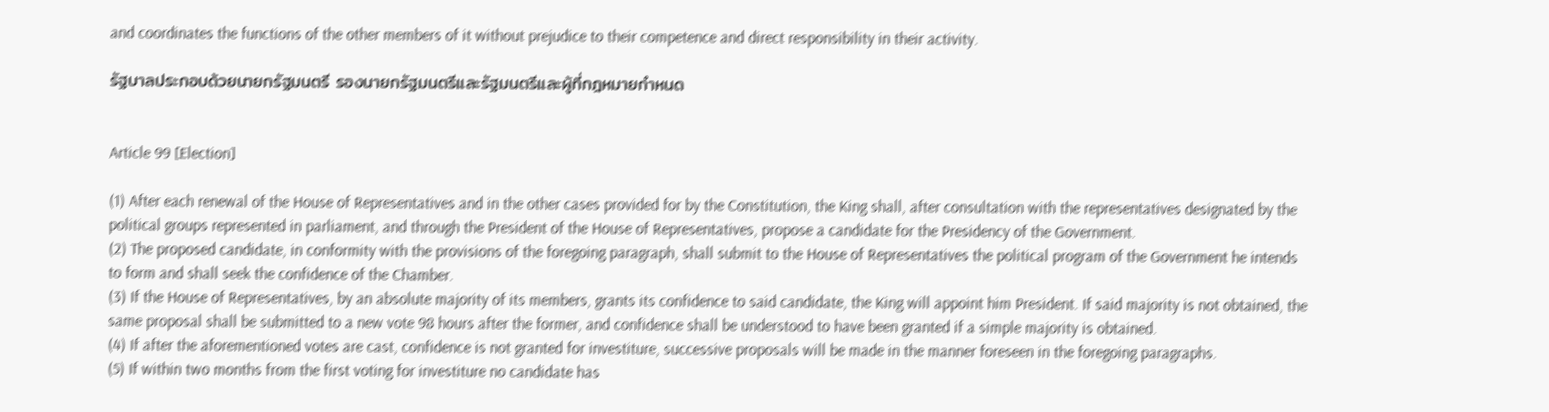and coordinates the functions of the other members of it without prejudice to their competence and direct responsibility in their activity.

รัฐบาลประกอบด้วยนายกรัฐมนตรี รองนายกรัฐมนตรีและรัฐมนตรีและผู้ที่กฎหมายกำหนด


Article 99 [Election]

(1) After each renewal of the House of Representatives and in the other cases provided for by the Constitution, the King shall, after consultation with the representatives designated by the
political groups represented in parliament, and through the President of the House of Representatives, propose a candidate for the Presidency of the Government.
(2) The proposed candidate, in conformity with the provisions of the foregoing paragraph, shall submit to the House of Representatives the political program of the Government he intends to form and shall seek the confidence of the Chamber.
(3) If the House of Representatives, by an absolute majority of its members, grants its confidence to said candidate, the King will appoint him President. If said majority is not obtained, the same proposal shall be submitted to a new vote 98 hours after the former, and confidence shall be understood to have been granted if a simple majority is obtained.
(4) If after the aforementioned votes are cast, confidence is not granted for investiture, successive proposals will be made in the manner foreseen in the foregoing paragraphs.
(5) If within two months from the first voting for investiture no candidate has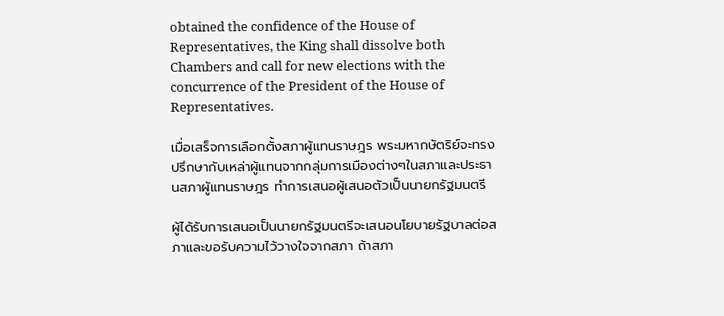obtained the confidence of the House of Representatives, the King shall dissolve both Chambers and call for new elections with the concurrence of the President of the House of Representatives.

เมื่อเสร็จการเลือกตั้งสภาผู้แทนราษฎร พระมหากษัตริย์จะทรงปรึกษากับเหล่าผู้แทนจากกลุ่มการเมืองต่างๆในสภาและประธานสภาผู้แทนราษฎร ทำการเสนอผู้เสนอตัวเป็นนายกรัฐมนตรี

ผู้ได้รับการเสนอเป็นนายกรัฐมนตรีจะเสนอนโยบายรัฐบาลต่อสภาและขอรับความไว้วางใจจากสภา ถ้าสภา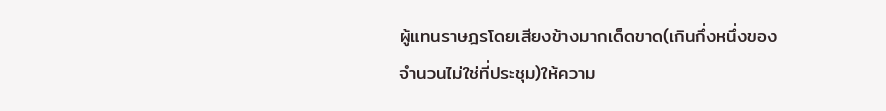ผู้แทนราษฎรโดยเสียงข้างมากเด็ดขาด(เกินกึ่งหนึ่งของจำนวนไม่ใช่ที่ประชุม)ให้ความ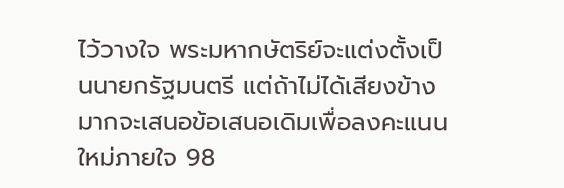ไว้วางใจ พระมหากษัตริย์จะแต่งตั้งเป็นนายกรัฐมนตรี แต่ถ้าไม่ได้เสียงข้างมากจะเสนอข้อเสนอเดิมเพื่อลงคะแนนใหม่ภายใจ 98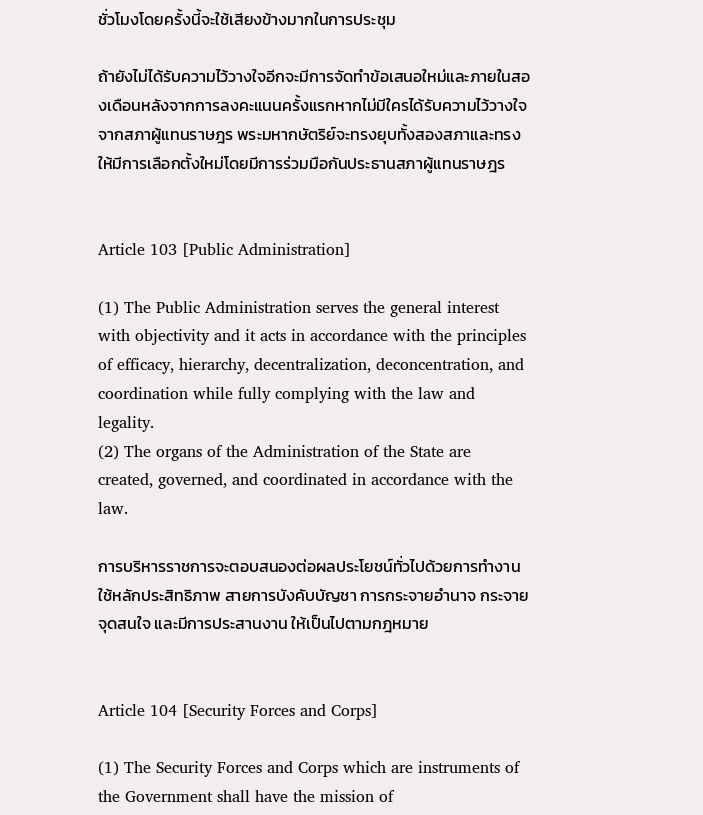ชั่วโมงโดยครั้งนี้จะใช้เสียงข้างมากในการประชุม

ถ้ายังไม่ได้รับความไว้วางใจอีกจะมีการจัดทำข้อเสนอใหม่และภายในสองเดือนหลังจากการลงคะแนนครั้งแรกหากไม่มีใครได้รับความไว้วางใจจากสภาผู้แทนราษฎร พระมหากษัตริย์จะทรงยุบทั้งสองสภาและทรงให้มีการเลือกตั้งใหม่โดยมีการร่วมมือกันประธานสภาผู้แทนราษฎร


Article 103 [Public Administration]

(1) The Public Administration serves the general interest with objectivity and it acts in accordance with the principles of efficacy, hierarchy, decentralization, deconcentration, and coordination while fully complying with the law and legality.
(2) The organs of the Administration of the State are created, governed, and coordinated in accordance with the law.

การบริหารราชการจะตอบสนองต่อผลประโยชน์ทั่วไปด้วยการทำงานใช้หลักประสิทธิภาพ สายการบังคับบัญชา การกระจายอำนาจ กระจายจุดสนใจ และมีการประสานงาน ให้เป็นไปตามกฎหมาย


Article 104 [Security Forces and Corps]

(1) The Security Forces and Corps which are instruments of the Government shall have the mission of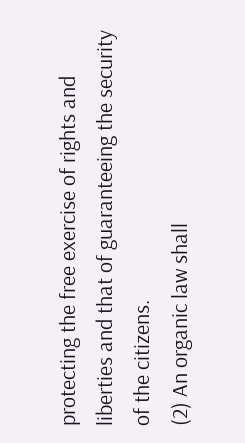protecting the free exercise of rights and liberties and that of guaranteeing the security of the citizens.
(2) An organic law shall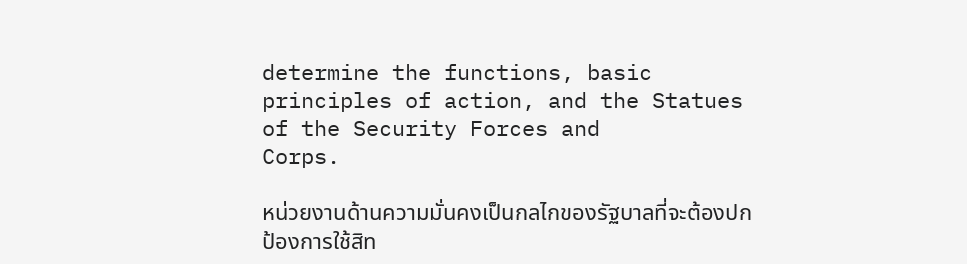determine the functions, basic principles of action, and the Statues of the Security Forces and
Corps.

หน่วยงานด้านความมั่นคงเป็นกลไกของรัฐบาลที่จะต้องปกป้องการใช้สิท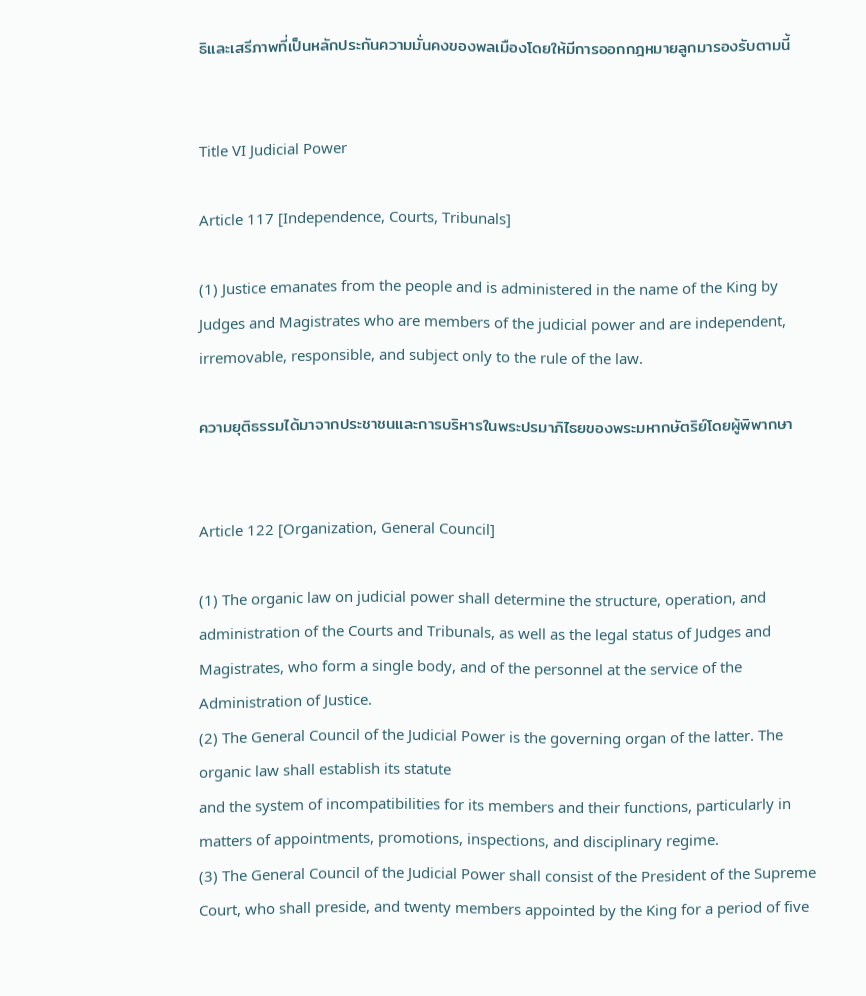ธิและเสรีภาพที่เป็นหลักประกันความมั่นคงของพลเมืองโดยให้มีการออกกฎหมายลูกมารองรับตามนี้


Title VI Judicial Power

Article 117 [Independence, Courts, Tribunals]

(1) Justice emanates from the people and is administered in the name of the King by Judges and Magistrates who are members of the judicial power and are independent, irremovable, responsible, and subject only to the rule of the law.

ความยุติธรรมได้มาจากประชาชนและการบริหารในพระปรมาภิไธยของพระมหากษัตริย์โดยผู้พิพากษา


Article 122 [Organization, General Council]

(1) The organic law on judicial power shall determine the structure, operation, and administration of the Courts and Tribunals, as well as the legal status of Judges and Magistrates, who form a single body, and of the personnel at the service of the Administration of Justice.
(2) The General Council of the Judicial Power is the governing organ of the latter. The organic law shall establish its statute
and the system of incompatibilities for its members and their functions, particularly in matters of appointments, promotions, inspections, and disciplinary regime.
(3) The General Council of the Judicial Power shall consist of the President of the Supreme Court, who shall preside, and twenty members appointed by the King for a period of five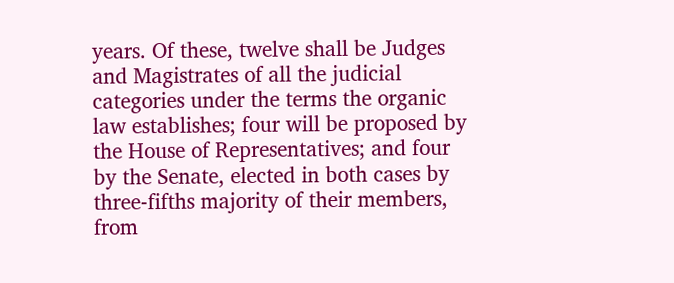years. Of these, twelve shall be Judges and Magistrates of all the judicial categories under the terms the organic law establishes; four will be proposed by the House of Representatives; and four by the Senate, elected in both cases by three-fifths majority of their members, from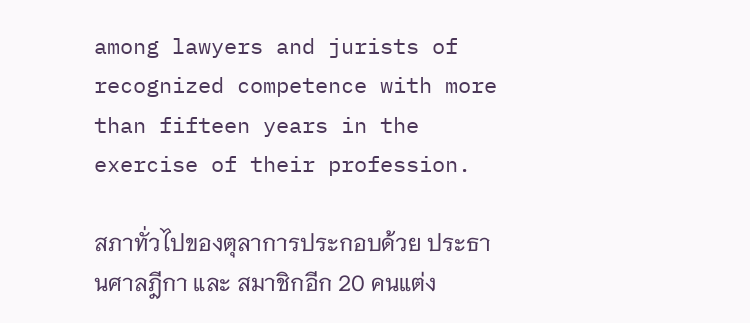among lawyers and jurists of recognized competence with more than fifteen years in the exercise of their profession.

สภาทั่วไปของตุลาการประกอบด้วย ประธานศาลฎีกา และ สมาชิกอีก 20 คนแต่ง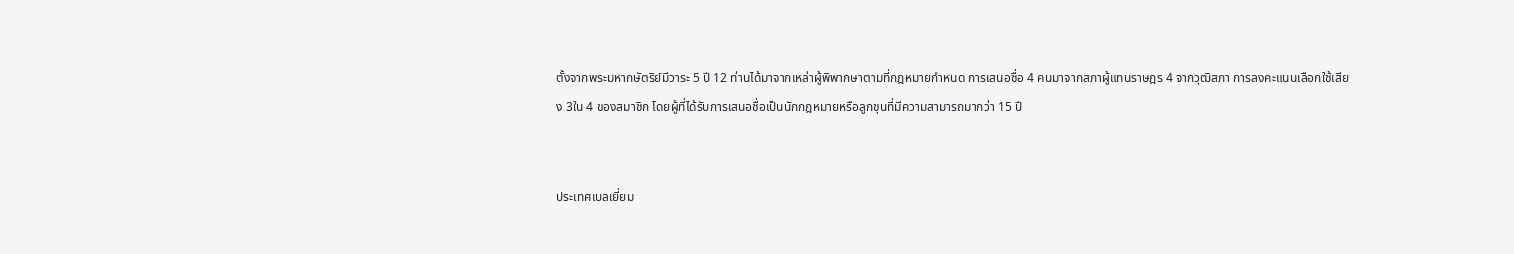ตั้งจากพระมหากษัตริย์มีวาระ 5 ปี 12 ท่านได้มาจากเหล่าผู้พิพากษาตามที่กฎหมายกำหนด การเสนอชื่อ 4 คนมาจากสภาผู้แทนราษฎร 4 จากวุฒิสภา การลงคะแนนเลือกใช้เสียง 3ใน 4 ของสมาชิก โดยผู้ที่ได้รับการเสนอชื่อเป็นนักกฎหมายหรือลูกขุนที่มีความสามารถมากว่า 15 ปี


ประเทศเบลเยี่ยม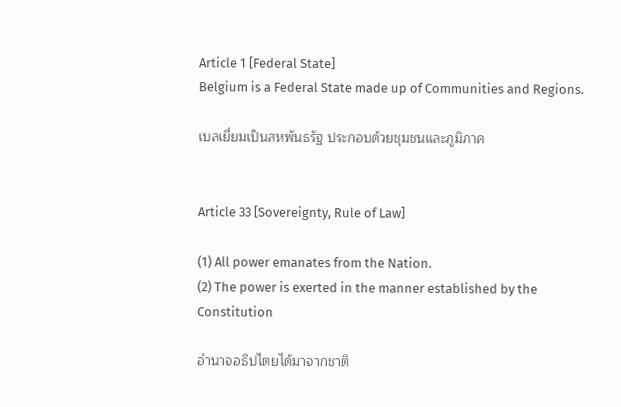Article 1 [Federal State]
Belgium is a Federal State made up of Communities and Regions.

เบลเยี่ยมเป็นสหพันธรัฐ ประกอบด้วยชุมชนและภูมิภาค


Article 33 [Sovereignty, Rule of Law]

(1) All power emanates from the Nation.
(2) The power is exerted in the manner established by the Constitution

อำนาจอธิปไตยได้มาจากชาติ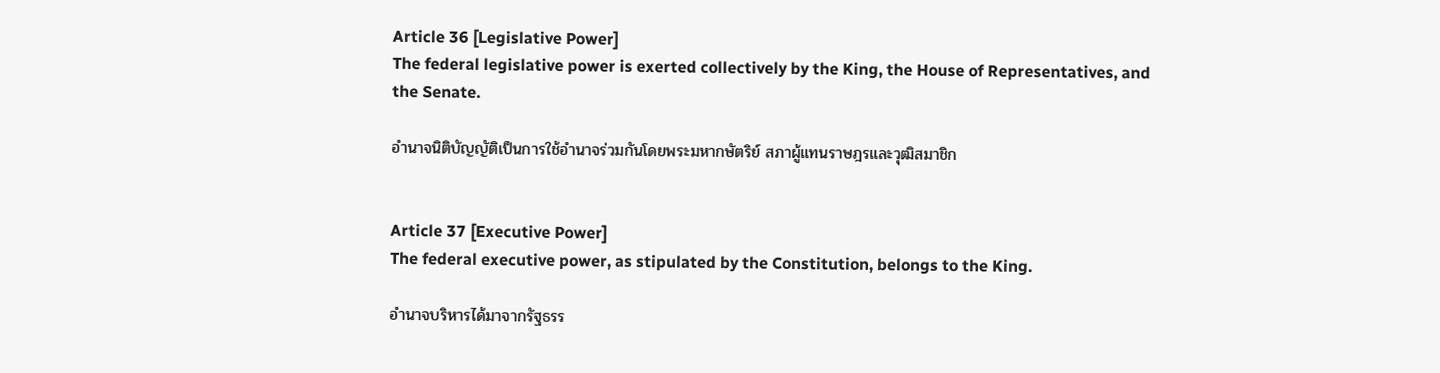Article 36 [Legislative Power]
The federal legislative power is exerted collectively by the King, the House of Representatives, and the Senate.

อำนาจนิติบัญญัติเป็นการใช้อำนาจร่วมกันโดยพระมหากษัตริย์ สภาผู้แทนราษฎรและวุฒิสมาชิก


Article 37 [Executive Power]
The federal executive power, as stipulated by the Constitution, belongs to the King.

อำนาจบริหารได้มาจากรัฐธรร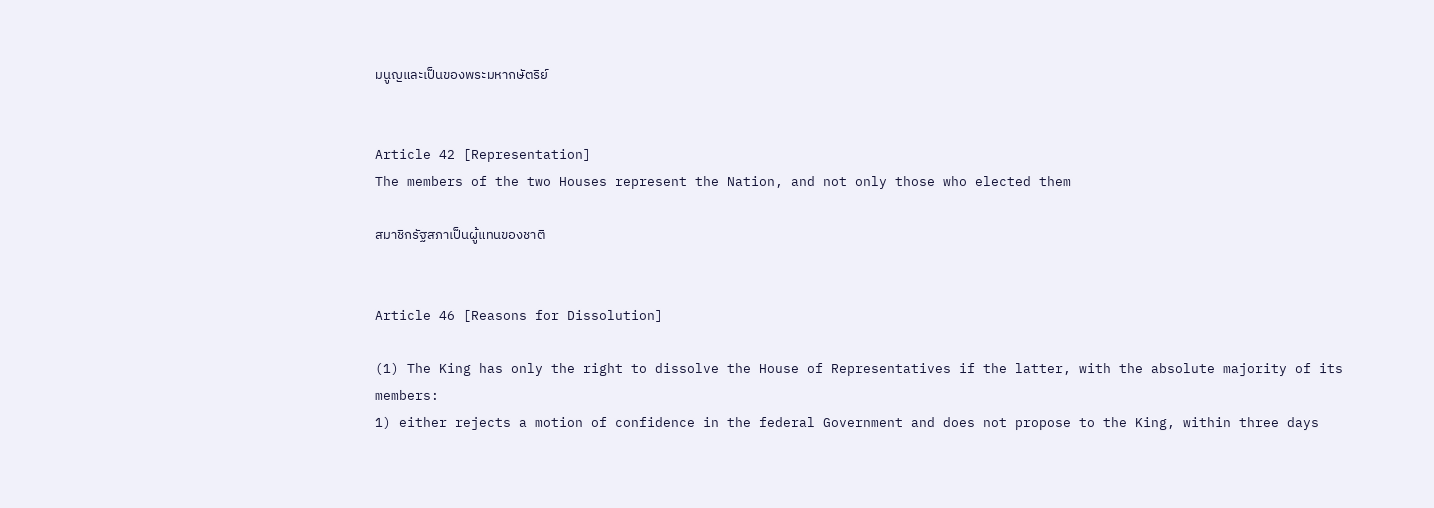มนูญและเป็นของพระมหากษัตริย์


Article 42 [Representation]
The members of the two Houses represent the Nation, and not only those who elected them

สมาชิกรัฐสภาเป็นผู้แทนของชาติ


Article 46 [Reasons for Dissolution]

(1) The King has only the right to dissolve the House of Representatives if the latter, with the absolute majority of its members:
1) either rejects a motion of confidence in the federal Government and does not propose to the King, within three days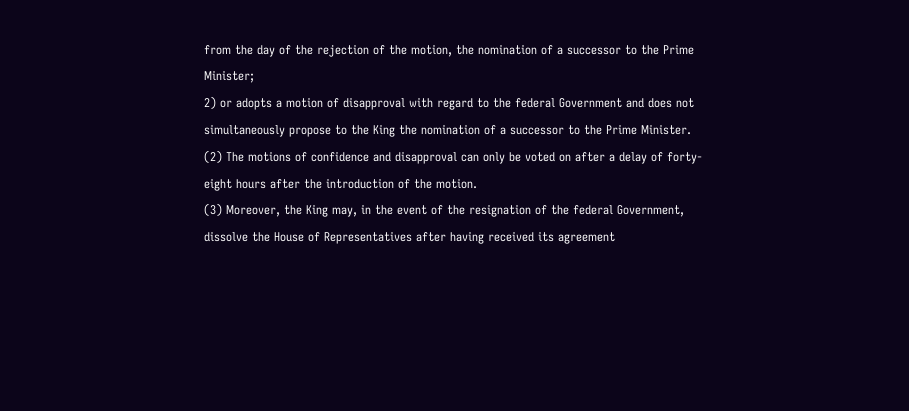from the day of the rejection of the motion, the nomination of a successor to the Prime Minister;
2) or adopts a motion of disapproval with regard to the federal Government and does not simultaneously propose to the King the nomination of a successor to the Prime Minister.
(2) The motions of confidence and disapproval can only be voted on after a delay of forty-eight hours after the introduction of the motion.
(3) Moreover, the King may, in the event of the resignation of the federal Government, dissolve the House of Representatives after having received its agreement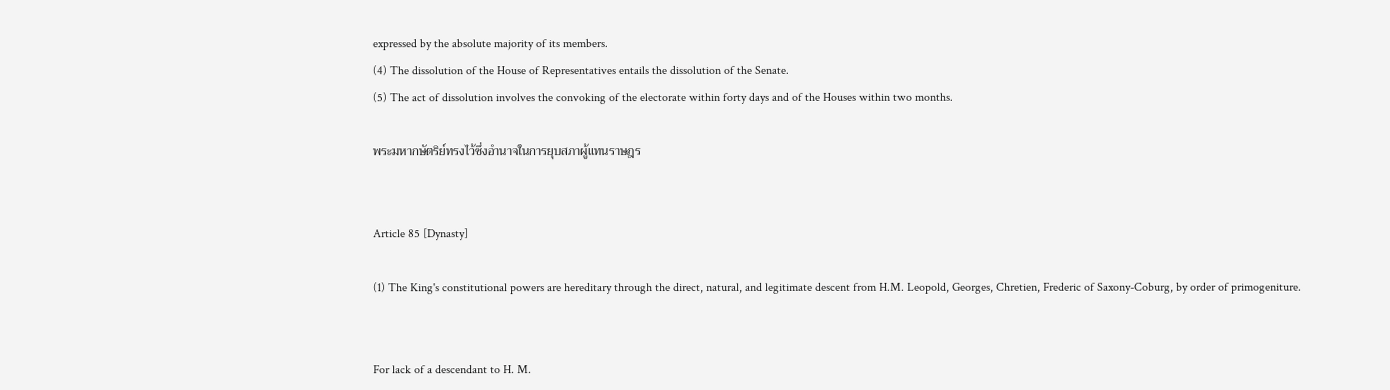expressed by the absolute majority of its members.
(4) The dissolution of the House of Representatives entails the dissolution of the Senate.
(5) The act of dissolution involves the convoking of the electorate within forty days and of the Houses within two months.

พระมหากษัตริย์ทรงไว้ซึ่งอำนาจในการยุบสภาผู้แทนราษฎร


Article 85 [Dynasty]

(1) The King's constitutional powers are hereditary through the direct, natural, and legitimate descent from H.M. Leopold, Georges, Chretien, Frederic of Saxony-Coburg, by order of primogeniture.


For lack of a descendant to H. M.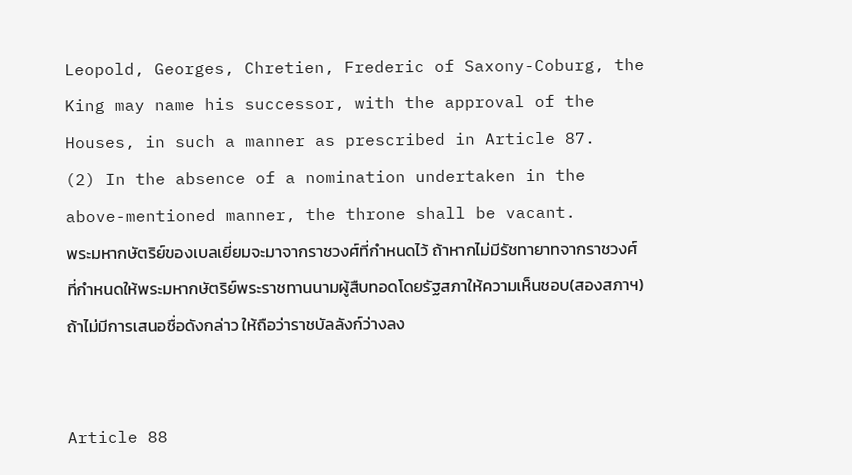Leopold, Georges, Chretien, Frederic of Saxony-Coburg, the King may name his successor, with the approval of the Houses, in such a manner as prescribed in Article 87.
(2) In the absence of a nomination undertaken in the above-mentioned manner, the throne shall be vacant.
พระมหากษัตริย์ของเบลเยี่ยมจะมาจากราชวงศ์ที่กำหนดไว้ ถ้าหากไม่มีรัชทายาทจากราชวงศ์ที่กำหนดให้พระมหากษัตริย์พระราชทานนามผู้สืบทอดโดยรัฐสภาให้ความเห็นชอบ(สองสภาฯ) ถ้าไม่มีการเสนอชื่อดังกล่าว ให้ถือว่าราชบัลลังก์ว่างลง


Article 88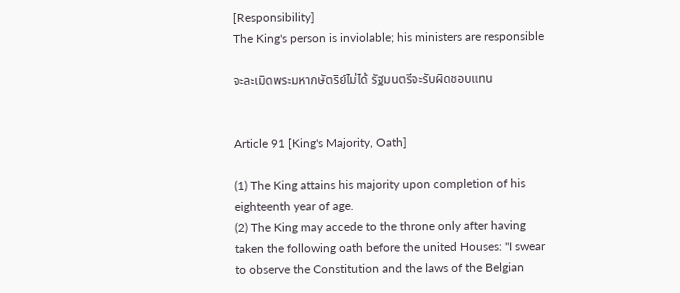[Responsibility]
The King's person is inviolable; his ministers are responsible

จะละเมิดพระมหากษัตริย์ไม่ได้ รัฐมนตรีจะรับผิดชอบแทน


Article 91 [King's Majority, Oath]

(1) The King attains his majority upon completion of his eighteenth year of age.
(2) The King may accede to the throne only after having taken the following oath before the united Houses: "I swear to observe the Constitution and the laws of the Belgian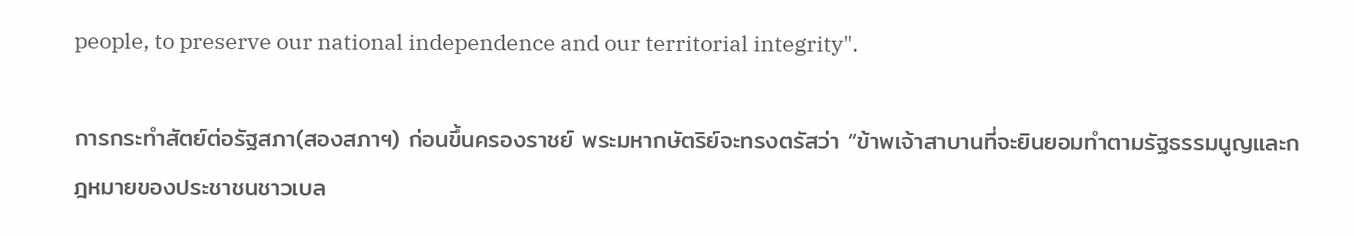people, to preserve our national independence and our territorial integrity".

การกระทำสัตย์ต่อรัฐสภา(สองสภาฯ) ก่อนขึ้นครองราชย์ พระมหากษัตริย์จะทรงตรัสว่า “ข้าพเจ้าสาบานที่จะยินยอมทำตามรัฐธรรมนูญและกฎหมายของประชาชนชาวเบล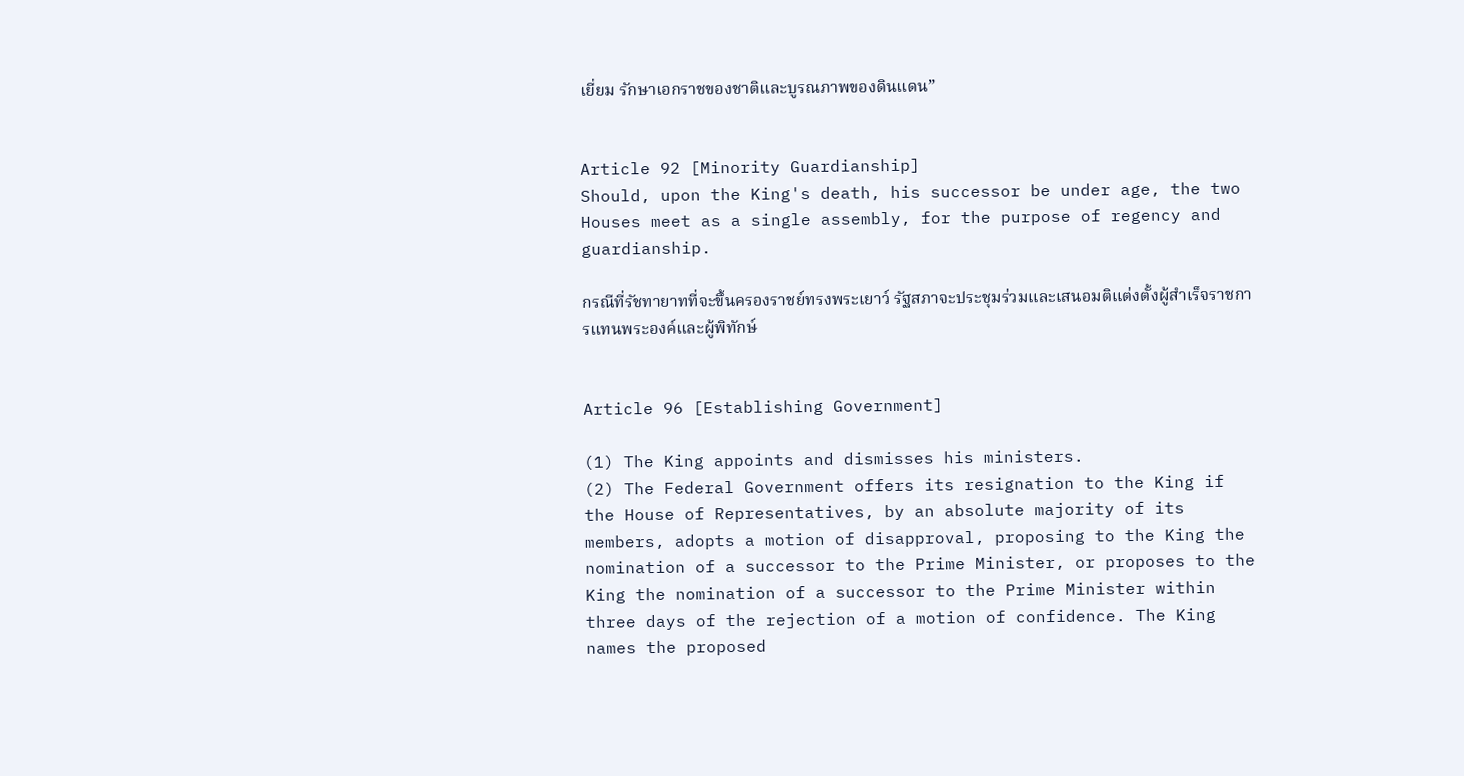เยี่ยม รักษาเอกราชของชาติและบูรณภาพของดินแดน”


Article 92 [Minority Guardianship]
Should, upon the King's death, his successor be under age, the two Houses meet as a single assembly, for the purpose of regency and guardianship.

กรณีที่รัชทายาทที่จะขึ้นครองราชย์ทรงพระเยาว์ รัฐสภาจะประชุมร่วมและเสนอมติแต่งตั้งผู้สำเร็จราชการแทนพระองค์และผู้พิทักษ์


Article 96 [Establishing Government]

(1) The King appoints and dismisses his ministers.
(2) The Federal Government offers its resignation to the King if the House of Representatives, by an absolute majority of its members, adopts a motion of disapproval, proposing to the King the nomination of a successor to the Prime Minister, or proposes to the King the nomination of a successor to the Prime Minister within three days of the rejection of a motion of confidence. The King names the proposed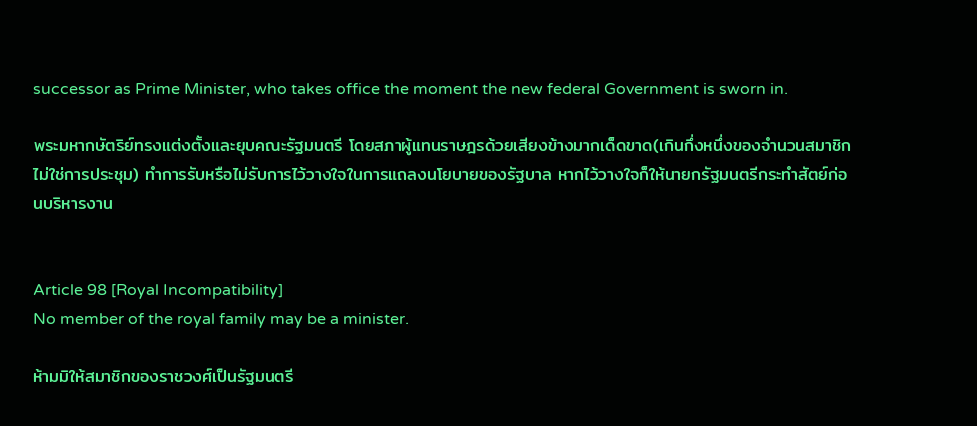successor as Prime Minister, who takes office the moment the new federal Government is sworn in.

พระมหากษัตริย์ทรงแต่งตั้งและยุบคณะรัฐมนตรี โดยสภาผู้แทนราษฎรด้วยเสียงข้างมากเด็ดขาด(เกินกึ่งหนึ่งของจำนวนสมาชิกไม่ใช่การประชุม) ทำการรับหรือไม่รับการไว้วางใจในการแถลงนโยบายของรัฐบาล หากไว้วางใจก็ให้นายกรัฐมนตรีกระทำสัตย์ก่อนบริหารงาน


Article 98 [Royal Incompatibility]
No member of the royal family may be a minister.

ห้ามมิให้สมาชิกของราชวงศ์เป็นรัฐมนตรี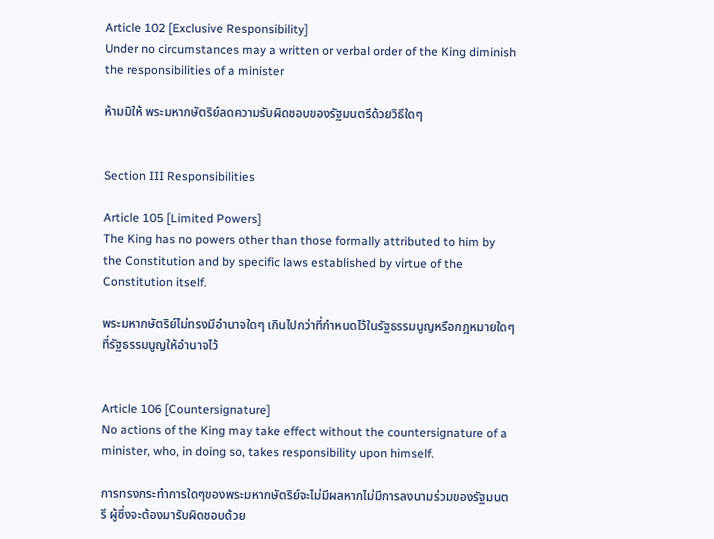Article 102 [Exclusive Responsibility]
Under no circumstances may a written or verbal order of the King diminish the responsibilities of a minister

ห้ามมิให้ พระมหากษัตริย์ลดความรับผิดชอบของรัฐมนตรีด้วยวิธีใดๆ


Section III Responsibilities

Article 105 [Limited Powers]
The King has no powers other than those formally attributed to him by the Constitution and by specific laws established by virtue of the Constitution itself.

พระมหากษัตริย์ไม่ทรงมีอำนาจใดๆ เกินไปกว่าที่กำหนดไว้ในรัฐธรรมนูญหรือกฎหมายใดๆที่รัฐธรรมนูญให้อำนาจไว้


Article 106 [Countersignature]
No actions of the King may take effect without the countersignature of a minister, who, in doing so, takes responsibility upon himself.

การทรงกระทำการใดๆของพระมหากษัตริย์จะไม่มีผลหากไม่มีการลงนามร่วมของรัฐมนตรี ผู้ซึ่งจะต้องมารับผิดชอบด้วย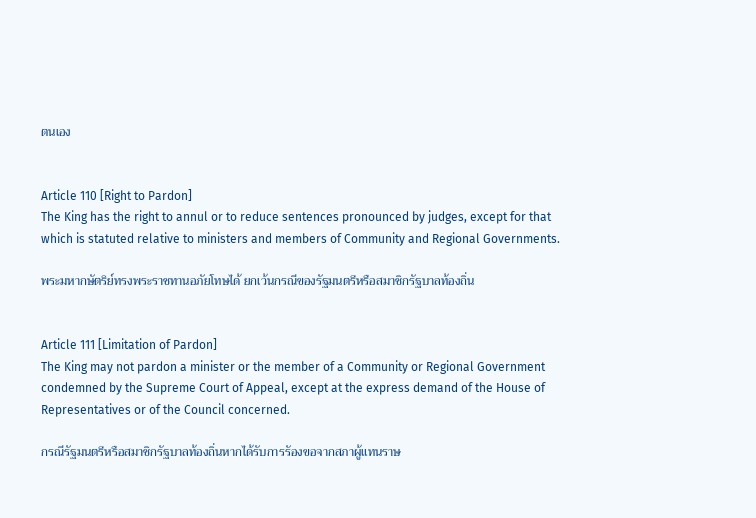ตนเอง


Article 110 [Right to Pardon]
The King has the right to annul or to reduce sentences pronounced by judges, except for that which is statuted relative to ministers and members of Community and Regional Governments.

พระมหากษัตริย์ทรงพระราชทานอภัยโทษได้ ยกเว้นกรณีของรัฐมนตรีหรือสมาชิกรัฐบาลท้องถิ่น


Article 111 [Limitation of Pardon]
The King may not pardon a minister or the member of a Community or Regional Government condemned by the Supreme Court of Appeal, except at the express demand of the House of Representatives or of the Council concerned.

กรณีรัฐมนตรีหรือสมาชิกรัฐบาลท้องถิ่นหากได้รับการรัองขอจากสภาผู้แทนราษ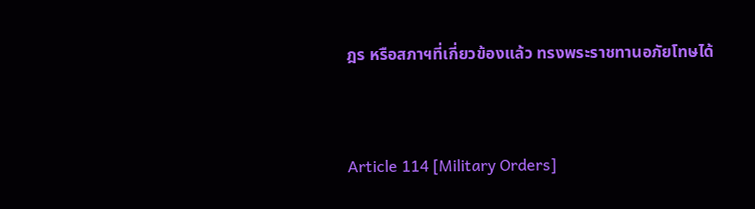ฎร หรือสภาฯที่เกี่ยวข้องแล้ว ทรงพระราชทานอภัยโทษได้


Article 114 [Military Orders]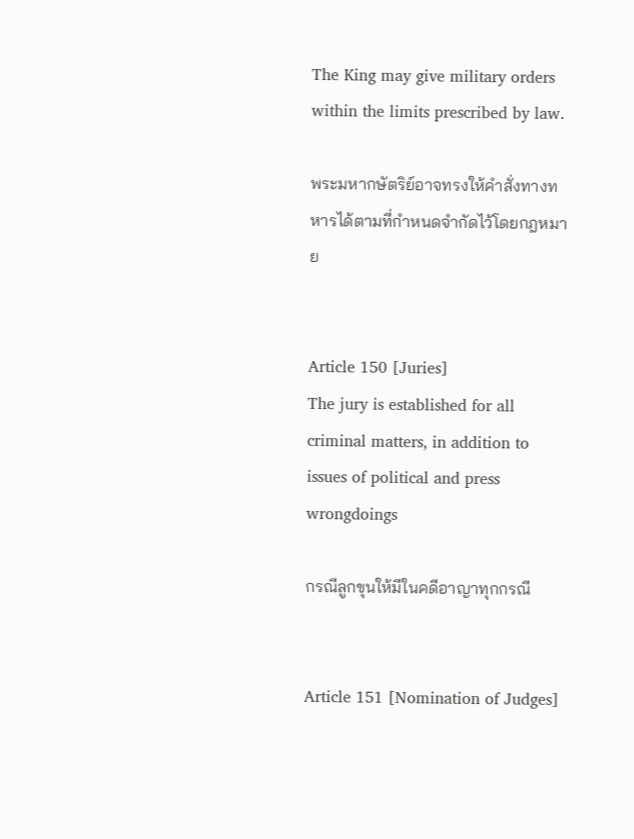The King may give military orders within the limits prescribed by law.

พระมหากษัตริย์อาจทรงให้คำสั่งทางทหารได้ตามที่กำหนดจำกัดไว้โดยกฎหมาย


Article 150 [Juries]
The jury is established for all criminal matters, in addition to issues of political and press wrongdoings

กรณีลูกขุนให้มีในคดีอาญาทุกกรณี


Article 151 [Nomination of Judges]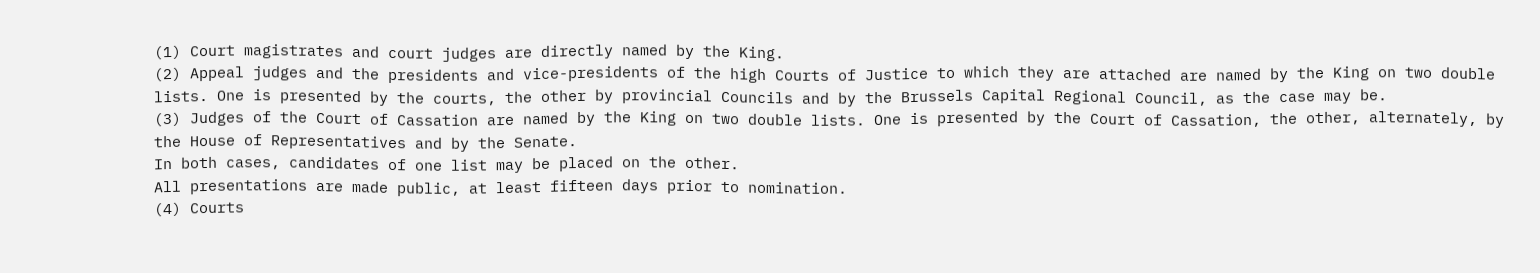(1) Court magistrates and court judges are directly named by the King.
(2) Appeal judges and the presidents and vice-presidents of the high Courts of Justice to which they are attached are named by the King on two double lists. One is presented by the courts, the other by provincial Councils and by the Brussels Capital Regional Council, as the case may be.
(3) Judges of the Court of Cassation are named by the King on two double lists. One is presented by the Court of Cassation, the other, alternately, by the House of Representatives and by the Senate.
In both cases, candidates of one list may be placed on the other.
All presentations are made public, at least fifteen days prior to nomination.
(4) Courts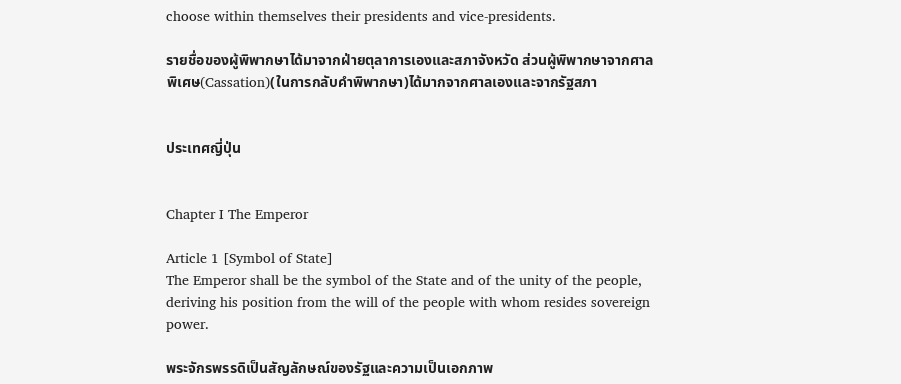choose within themselves their presidents and vice-presidents.

รายชื่อของผู้พิพากษาได้มาจากฝ่ายตุลาการเองและสภาจังหวัด ส่วนผู้พิพากษาจากศาลพิเศษ(Cassation)(ในการกลับคำพิพากษา)ได้มากจากศาลเองและจากรัฐสภา


ประเทศญี่ปุ่น


Chapter I The Emperor

Article 1 [Symbol of State]
The Emperor shall be the symbol of the State and of the unity of the people, deriving his position from the will of the people with whom resides sovereign power.

พระจักรพรรดิเป็นสัญลักษณ์ของรัฐและความเป็นเอกภาพ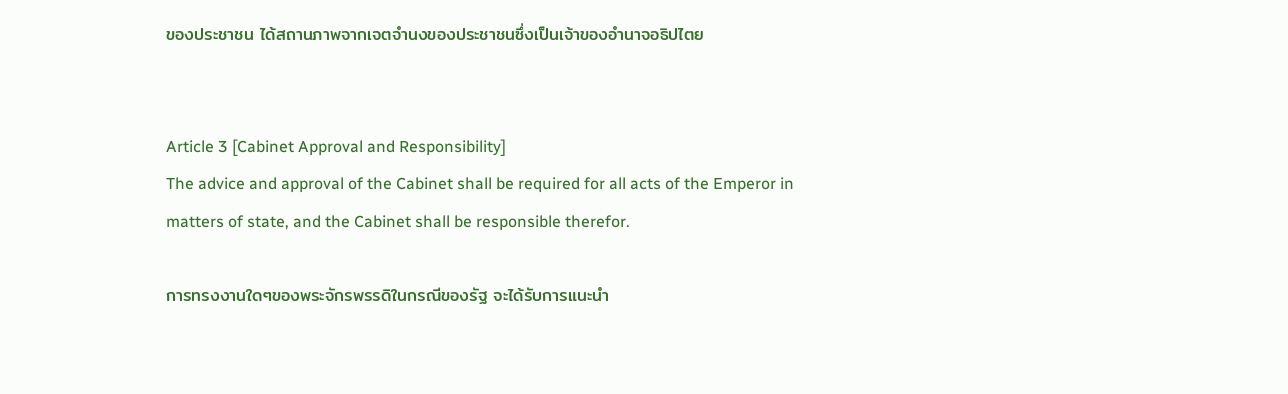ของประชาชน ได้สถานภาพจากเจตจำนงของประชาชนซึ่งเป็นเจ้าของอำนาจอธิปไตย


Article 3 [Cabinet Approval and Responsibility]
The advice and approval of the Cabinet shall be required for all acts of the Emperor in matters of state, and the Cabinet shall be responsible therefor.

การทรงงานใดๆของพระจักรพรรดิในกรณีของรัฐ จะได้รับการแนะนำ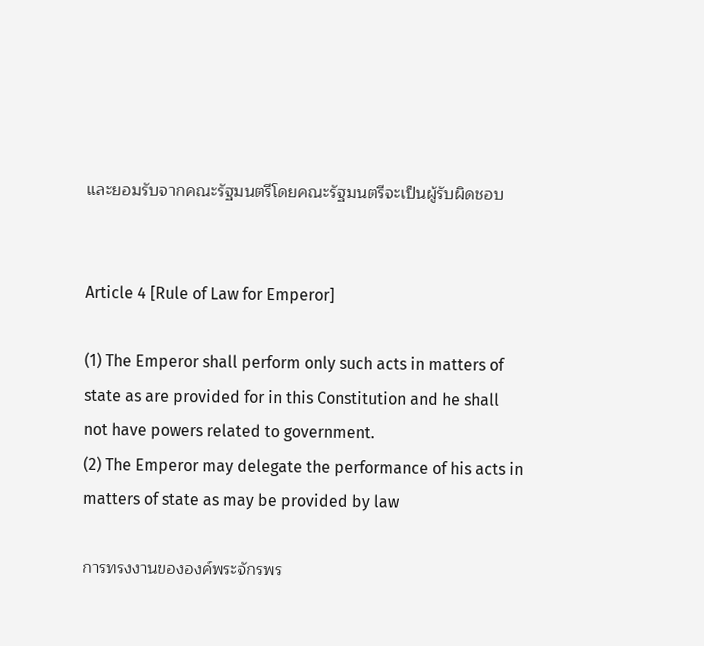และยอมรับจากคณะรัฐมนตรีโดยคณะรัฐมนตรีจะเป็นผู้รับผิดชอบ


Article 4 [Rule of Law for Emperor]

(1) The Emperor shall perform only such acts in matters of state as are provided for in this Constitution and he shall not have powers related to government.
(2) The Emperor may delegate the performance of his acts in matters of state as may be provided by law

การทรงงานขององค์พระจักรพร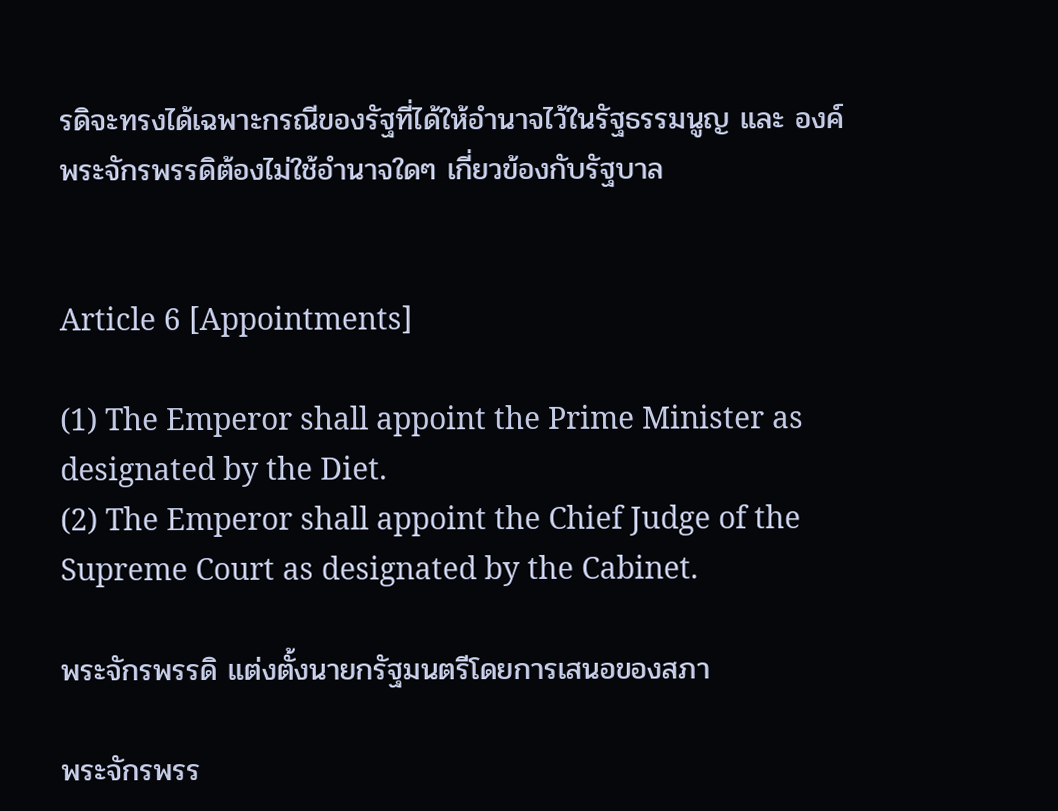รดิจะทรงได้เฉพาะกรณีของรัฐที่ได้ให้อำนาจไว้ในรัฐธรรมนูญ และ องค์พระจักรพรรดิต้องไม่ใช้อำนาจใดๆ เกี่ยวข้องกับรัฐบาล


Article 6 [Appointments]

(1) The Emperor shall appoint the Prime Minister as designated by the Diet.
(2) The Emperor shall appoint the Chief Judge of the Supreme Court as designated by the Cabinet.

พระจักรพรรดิ แต่งตั้งนายกรัฐมนตรีโดยการเสนอของสภา

พระจักรพรร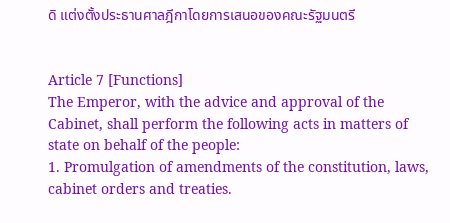ดิ แต่งตั้งประธานศาลฎีกาโดยการเสนอของคณะรัฐมนตรี


Article 7 [Functions]
The Emperor, with the advice and approval of the Cabinet, shall perform the following acts in matters of state on behalf of the people:
1. Promulgation of amendments of the constitution, laws, cabinet orders and treaties.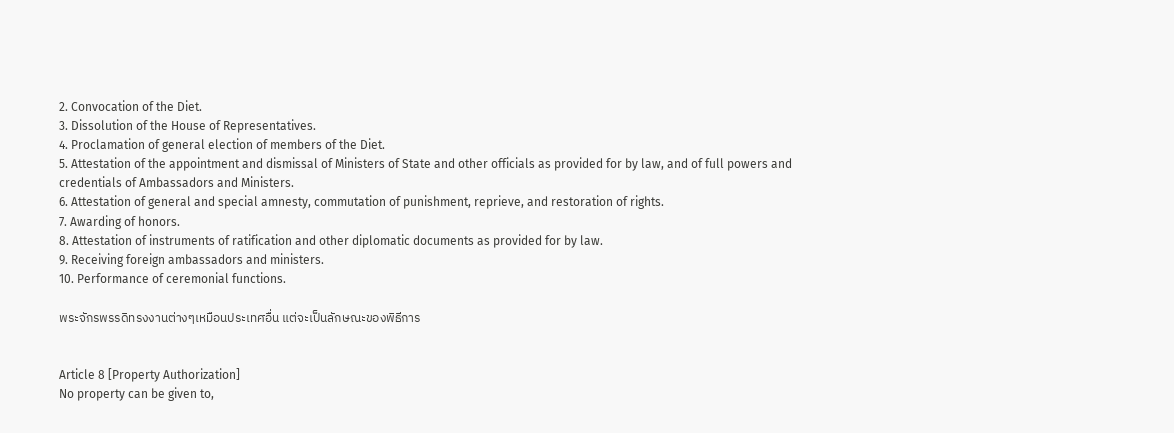2. Convocation of the Diet.
3. Dissolution of the House of Representatives.
4. Proclamation of general election of members of the Diet.
5. Attestation of the appointment and dismissal of Ministers of State and other officials as provided for by law, and of full powers and credentials of Ambassadors and Ministers.
6. Attestation of general and special amnesty, commutation of punishment, reprieve, and restoration of rights.
7. Awarding of honors.
8. Attestation of instruments of ratification and other diplomatic documents as provided for by law.
9. Receiving foreign ambassadors and ministers.
10. Performance of ceremonial functions.

พระจักรพรรดิทรงงานต่างๆเหมือนประเทศอื่น แต่จะเป็นลักษณะของพิธีการ


Article 8 [Property Authorization]
No property can be given to,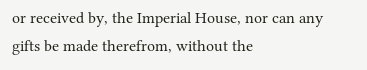or received by, the Imperial House, nor can any gifts be made therefrom, without the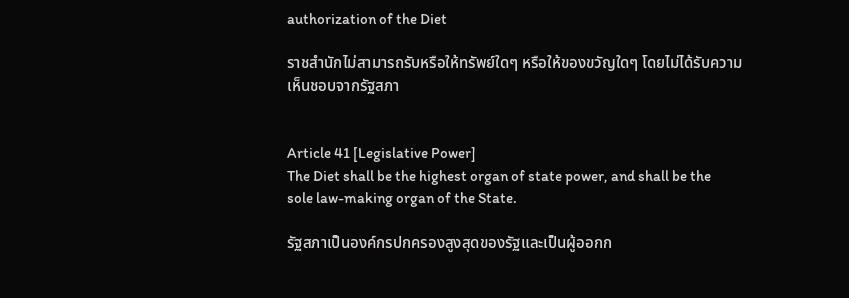authorization of the Diet

ราชสำนักไม่สามารถรับหรือให้ทรัพย์ใดๆ หรือให้ของขวัญใดๆ โดยไม่ได้รับความเห็นชอบจากรัฐสภา


Article 41 [Legislative Power]
The Diet shall be the highest organ of state power, and shall be the sole law-making organ of the State.

รัฐสภาเป็นองค์กรปกครองสูงสุดของรัฐและเป็นผู้ออกก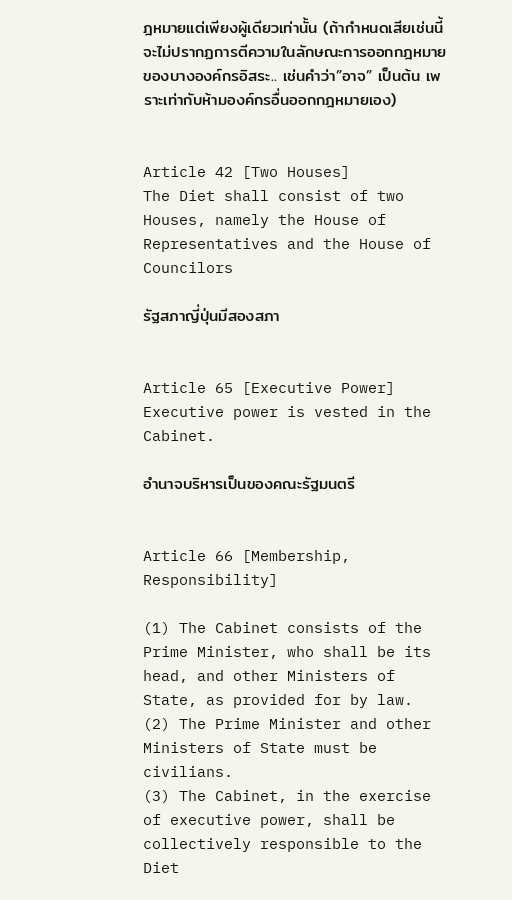ฎหมายแต่เพียงผู้เดียวเท่านั้น (ถ้ากำหนดเสียเช่นนี้จะไม่ปรากฏการตีความในลักษณะการออกกฎหมายของบางองค์กรอิสระ.. เช่นคำว่า”อาจ” เป็นต้น เพราะเท่ากับห้ามองค์กรอื่นออกกฎหมายเอง)


Article 42 [Two Houses]
The Diet shall consist of two Houses, namely the House of Representatives and the House of Councilors

รัฐสภาญี่ปุ่นมีสองสภา


Article 65 [Executive Power]
Executive power is vested in the Cabinet.

อำนาจบริหารเป็นของคณะรัฐมนตรี


Article 66 [Membership, Responsibility]

(1) The Cabinet consists of the Prime Minister, who shall be its head, and other Ministers of State, as provided for by law.
(2) The Prime Minister and other Ministers of State must be civilians.
(3) The Cabinet, in the exercise of executive power, shall be collectively responsible to the Diet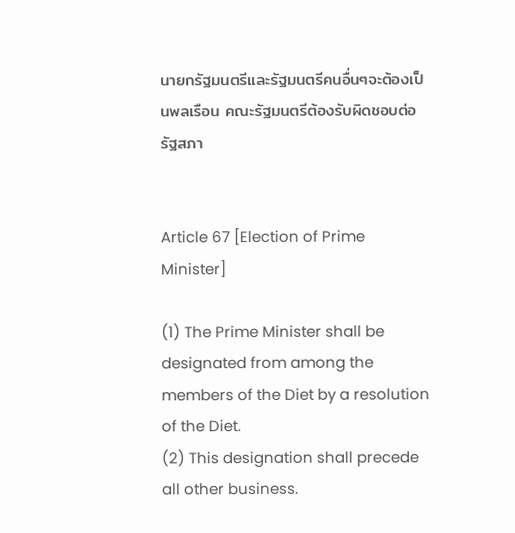นายกรัฐมนตรีและรัฐมนตรีคนอื่นๆจะต้องเป็นพลเรือน คณะรัฐมนตรีต้องรับผิดชอบต่อรัฐสภา


Article 67 [Election of Prime Minister]

(1) The Prime Minister shall be designated from among the members of the Diet by a resolution of the Diet.
(2) This designation shall precede all other business.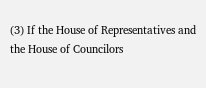(3) If the House of Representatives and the House of Councilors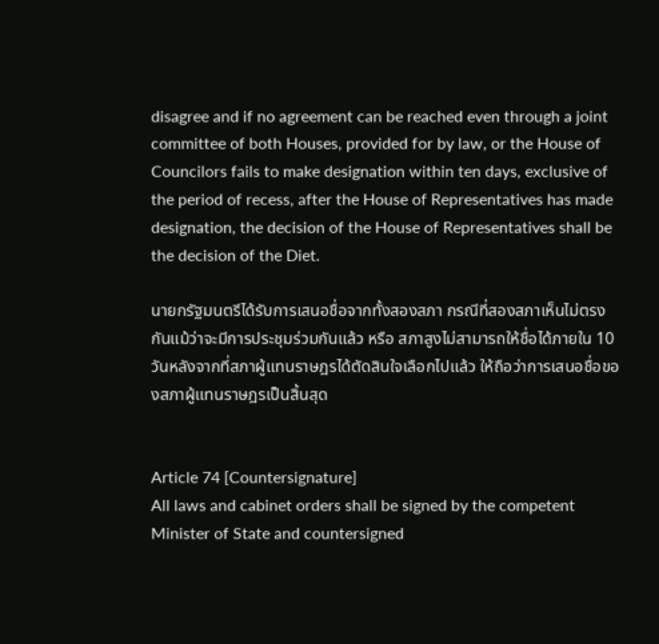disagree and if no agreement can be reached even through a joint committee of both Houses, provided for by law, or the House of Councilors fails to make designation within ten days, exclusive of the period of recess, after the House of Representatives has made designation, the decision of the House of Representatives shall be the decision of the Diet.

นายกรัฐมนตรีได้รับการเสนอชื่อจากทั้งสองสภา กรณีที่สองสภาเห็นไม่ตรงกันแม้ว่าจะมีการประชุมร่วมกันแล้ว หรือ สภาสูงไม่สามารถให้ชื่อได้ภายใน 10 วันหลังจากที่สภาผู้แทนราษฎรได้ตัดสินใจเลือกไปแล้ว ให้ถือว่าการเสนอชื่อของสภาผู้แทนราษฎรเป็นสิ้นสุด


Article 74 [Countersignature]
All laws and cabinet orders shall be signed by the competent Minister of State and countersigned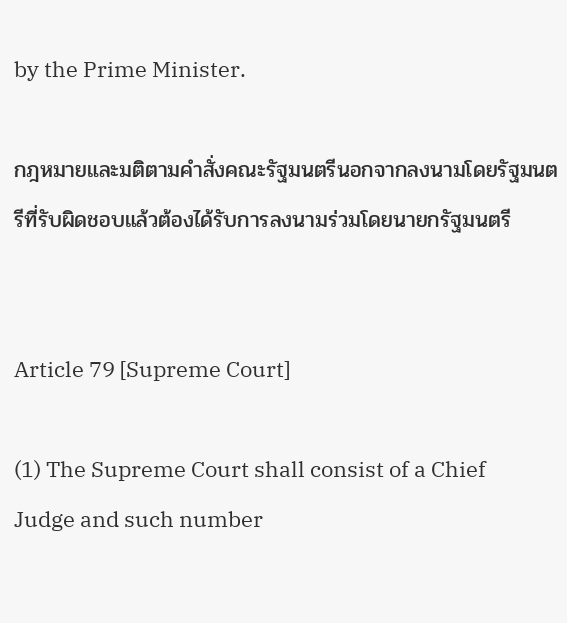by the Prime Minister.

กฎหมายและมติตามคำสั่งคณะรัฐมนตรีนอกจากลงนามโดยรัฐมนตรีที่รับผิดชอบแล้วต้องได้รับการลงนามร่วมโดยนายกรัฐมนตรี


Article 79 [Supreme Court]

(1) The Supreme Court shall consist of a Chief Judge and such number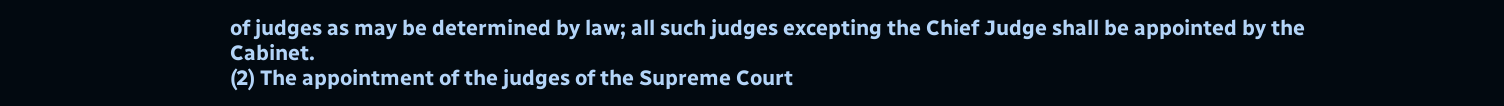of judges as may be determined by law; all such judges excepting the Chief Judge shall be appointed by the Cabinet.
(2) The appointment of the judges of the Supreme Court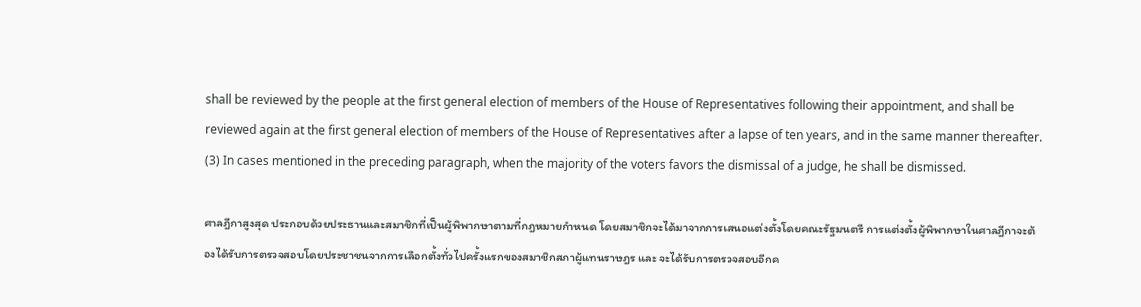shall be reviewed by the people at the first general election of members of the House of Representatives following their appointment, and shall be reviewed again at the first general election of members of the House of Representatives after a lapse of ten years, and in the same manner thereafter.
(3) In cases mentioned in the preceding paragraph, when the majority of the voters favors the dismissal of a judge, he shall be dismissed.

ศาลฎีกาสูงสุด ประกอบด้วยประธานและสมาชิกที่เป็นผู้พิพากษาตามที่กฎหมายกำหนด โดยสมาชิกจะได้มาจากการเสนอแต่งตั้งโดยคณะรัฐมนตรี การแต่งตั้งผู้พิพากษาในศาลฎีกาจะต้องได้รับการตรวจสอบโดยประชาชนจากการเลือกตั้งทั่วไปครั้งแรกของสมาชิกสภาผู้แทนราษฎร และ จะได้รับการตรวจสอบอีกค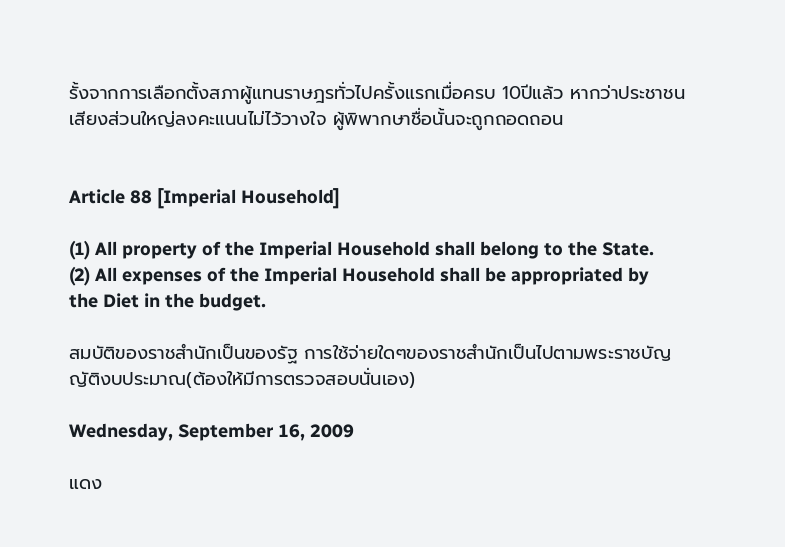รั้งจากการเลือกตั้งสภาผู้แทนราษฎรทั่วไปครั้งแรกเมื่อครบ 10ปีแล้ว หากว่าประชาชนเสียงส่วนใหญ่ลงคะแนนไม่ไว้วางใจ ผู้พิพากษาชื่อนั้นจะถูกถอดถอน


Article 88 [Imperial Household]

(1) All property of the Imperial Household shall belong to the State.
(2) All expenses of the Imperial Household shall be appropriated by the Diet in the budget.

สมบัติของราชสำนักเป็นของรัฐ การใช้จ่ายใดๆของราชสำนักเป็นไปตามพระราชบัญญัติงบประมาณ(ต้องให้มีการตรวจสอบนั่นเอง)

Wednesday, September 16, 2009

แดง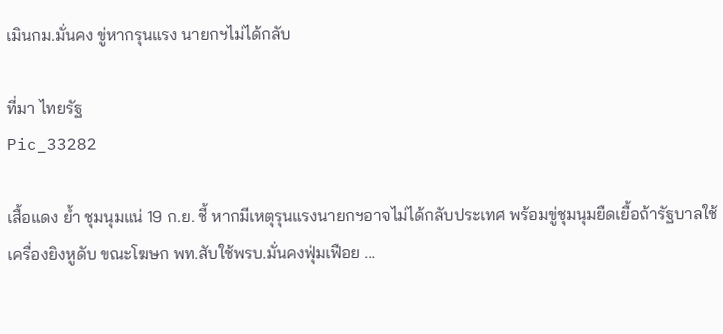เมินกม.มั่นคง ขู่หากรุนแรง นายกฯไม่ได้กลับ

ที่มา ไทยรัฐ
Pic_33282

เสื้อแดง ย้ำ ชุมนุมแน่ 19 ก.ย. ชี้ หากมีเหตุรุนแรงนายกฯอาจไม่ได้กลับประเทศ พร้อมขู่ชุมนุมยืดเยื้อถ้ารัฐบาลใช้เครื่องยิงหูดับ ขณะโฆษก พท.สับใช้พรบ.มั่นคงฟุ่มเฟือย ...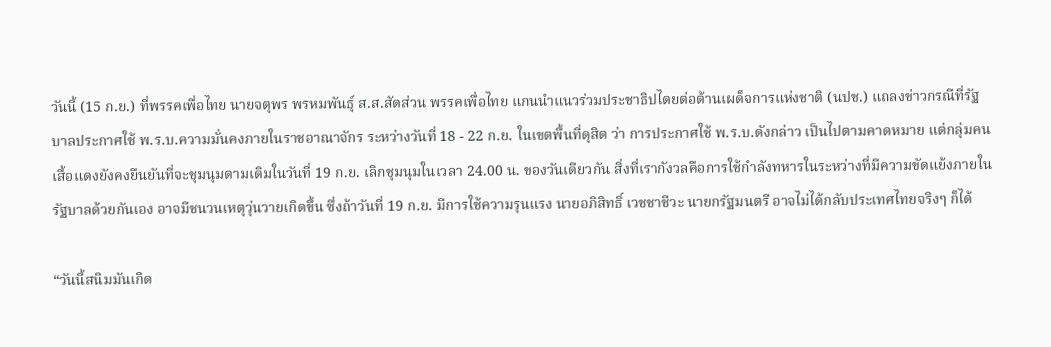วันนี้ (15 ก.ย.) ที่พรรคเพื่อไทย นายจตุพร พรหมพันธุ์ ส.ส.สัดส่วน พรรคเพื่อไทย แกนนำแนวร่วมประชาธิปไตยต่อต้านเผด็จการแห่งชาติ (นปช.) แถลงข่าวกรณีที่รัฐบาลประกาศใช้ พ.ร.บ.ความมั่นคงภายในราชอาณาจักร ระหว่างวันที่ 18 - 22 ก.ย. ในเขตพื้นที่ดุสิต ว่า การประกาศใช้ พ.ร.บ.ดังกล่าว เป็นไปตามคาดหมาย แต่กลุ่มคนเสื้อแดงยังคงยืนยันที่จะชุมนุมตามเดิมในวันที่ 19 ก.ย. เลิกชุมนุมในเวลา 24.00 น. ของวันเดียวกัน สิ่งที่เรากังวลคือการใช้กำลังทหารในระหว่างที่มีความขัดแย้งภายในรัฐบาลด้วยกันเอง อาจมีชนวนเหตุวุ่นวายเกิดขึ้น ซึ่งถ้าวันที่ 19 ก.ย. มีการใช้ความรุนแรง นายอภิสิทธิ์ เวชชาชีวะ นายกรัฐมนตรี อาจไม่ได้กลับประเทศไทยจริงๆ ก็ได้

“วันนี้สนิมมันเกิด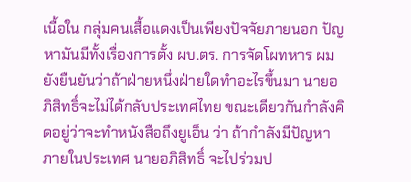เนื้อใน กลุ่มคนเสื้อแดงเป็นเพียงปัจจัยภายนอก ปัญหามันมีทั้งเรื่องการตั้ง ผบ.ตร. การจัดโผทหาร ผมยังยืนยันว่าถ้าฝ่ายหนึ่งฝ่ายใดทำอะไรขึ้นมา นายอภิสิทธิ์จะไม่ได้กลับประเทศไทย ขณะเดียวกันกำลังคิดอยู่ว่าจะทำหนังสือถึงยูเอ็น ว่า ถ้ากำลังมีปัญหาภายในประเทศ นายอภิสิทธิ์ จะไปร่วมป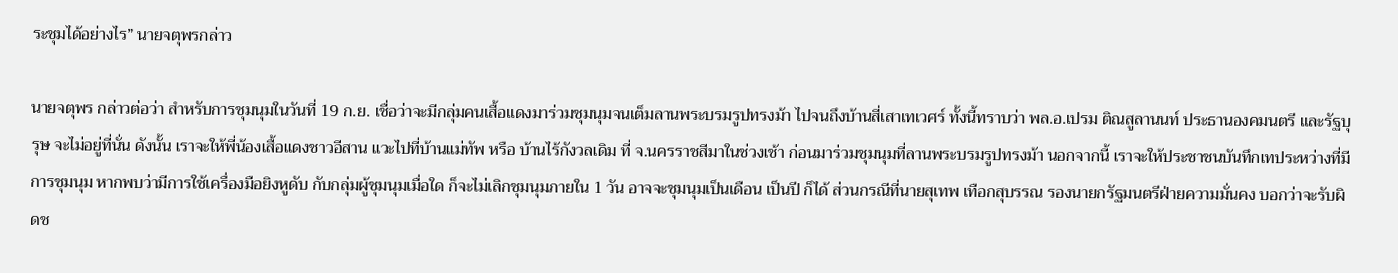ระชุมได้อย่างไร” นายจตุพรกล่าว

นายจตุพร กล่าวต่อว่า สำหรับการชุมนุมในวันที่ 19 ก.ย. เชื่อว่าจะมีกลุ่มคนเสื้อแดงมาร่วมชุมนุมจนเต็มลานพระบรมรูปทรงม้า ไปจนถึงบ้านสี่เสาเทเวศร์ ทั้งนี้ทราบว่า พล.อ.เปรม ติณสูลานนท์ ประธานองคมนตรี และรัฐบุรุษ จะไม่อยู่ที่นั่น ดังนั้น เราจะให้พี่น้องเสื้อแดงชาวอีสาน แวะไปที่บ้านแม่ทัพ หรือ บ้านไร้กังวลเดิม ที่ จ.นครราชสีมาในช่วงเช้า ก่อนมาร่วมชุมนุมที่ลานพระบรมรูปทรงม้า นอกจากนี้ เราจะให้ประชาชนบันทึกเทประหว่างที่มีการชุมนุม หากพบว่ามีการใช้เครื่องมือยิงหูดับ กับกลุ่มผู้ชุมนุมเมื่อใด ก็จะไม่เลิกชุมนุมภายใน 1 วัน อาจจะชุมนุมเป็นเดือน เป็นปี ก็ได้ ส่วนกรณีที่นายสุเทพ เทือกสุบรรณ รองนายกรัฐมนตรีฝ่ายความมั่นคง บอกว่าจะรับผิดช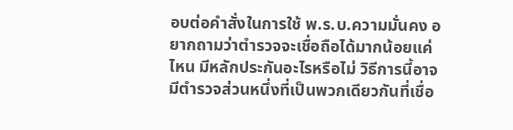อบต่อคำสั่งในการใช้ พ.ร.บ.ความมั่นคง อยากถามว่าตำรวจจะเชื่อถือได้มากน้อยแค่ไหน มีหลักประกันอะไรหรือไม่ วิธีการนี้อาจมีตำรวจส่วนหนึ่งที่เป็นพวกเดียวกันที่เชื่อ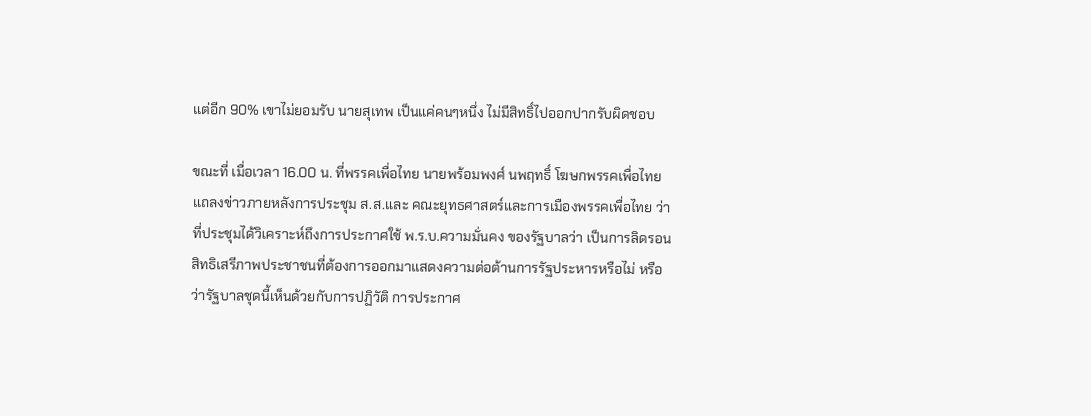แต่อีก 90% เขาไม่ยอมรับ นายสุเทพ เป็นแค่คนๆหนึ่ง ไม่มีสิทธิ์ไปออกปากรับผิดชอบ

ขณะที่ เมื่อเวลา 16.00 น. ที่พรรคเพื่อไทย นายพร้อมพงศ์ นพฤทธิ์ โฆษกพรรคเพื่อไทย แถลงข่าวภายหลังการประชุม ส.ส.และ คณะยุทธศาสตร์และการเมืองพรรคเพื่อไทย ว่า ที่ประชุมได้วิเคราะห์ถึงการประกาศใช้ พ.ร.บ.ความมั่นคง ของรัฐบาลว่า เป็นการลิดรอนสิทธิเสรีภาพประชาชนที่ต้องการออกมาแสดงความต่อต้านการรัฐประหารหรือไม่ หรือว่ารัฐบาลชุดนี้เห็นด้วยกับการปฏิวัติ การประกาศ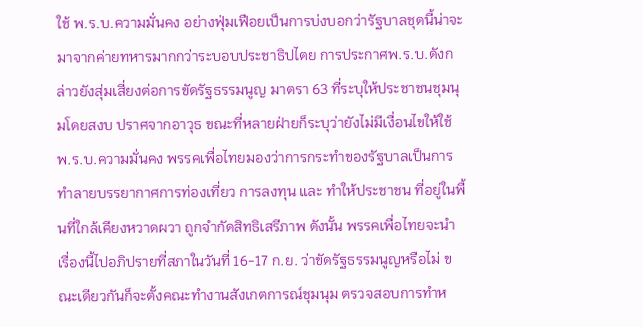ใช้ พ.ร.บ.ความมั่นคง อย่างฟุ่มเฟือยเป็นการบ่งบอกว่ารัฐบาลชุดนี้น่าจะมาจากค่ายทหารมากกว่าระบอบประชาธิปไตย การประกาศพ.ร.บ.ดังกล่าวยังสุ่มเสี่ยงต่อการขัดรัฐธรรมนูญ มาตรา 63 ที่ระบุให้ประชาชนชุมนุมโดยสงบ ปราศจากอาวุธ ขณะที่หลายฝ่ายก็ระบุว่ายังไม่มีเงื่อนไขให้ใช้ พ.ร.บ.ความมั่นคง พรรคเพื่อไทยมองว่าการกระทำของรัฐบาลเป็นการทำลายบรรยากาศการท่องเที่ยว การลงทุน และ ทำให้ประชาชน ที่อยู่ในพื้นที่ใกล้เคียงหวาดผวา ถูกจำกัดสิทธิเสรีภาพ ดังนั้น พรรคเพื่อไทยจะนำเรื่องนี้ไปอภิปรายที่สภาในวันที่ 16-17 ก.ย. ว่าขัดรัฐธรรมนูญหรือไม่ ขณะเดียวกันก็จะตั้งคณะทำงานสังเกตการณ์ชุมนุม ตรวจสอบการทำห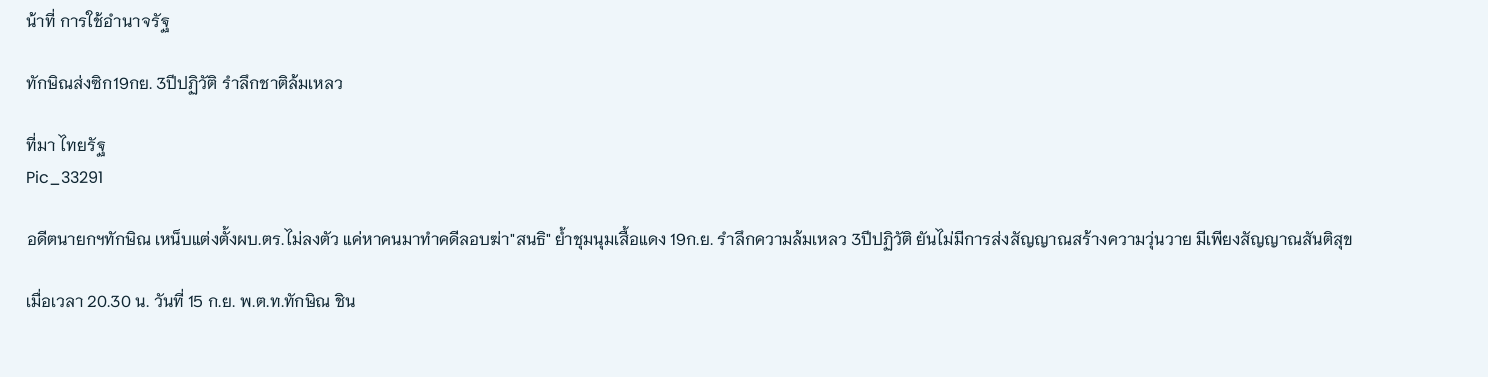น้าที่ การใช้อำนาจรัฐ

ทักษิณส่งซิก19กย. 3ปีปฏิวัติ รำลึกชาติล้มเหลว

ที่มา ไทยรัฐ
Pic_33291

อดีตนายกฯทักษิณ เหน็บแต่งตั้งผบ.ตร.ไม่ลงตัว แค่หาคนมาทำคดีลอบฆ่า"สนธิ" ย้ำชุมนุมเสื้อแดง 19ก.ย. รำลึกความล้มเหลว 3ปีปฏิวัติ ยันไม่มีการส่งสัญญาณสร้างความวุ่นวาย มีเพียงสัญญาณสันติสุข

เมื่อเวลา 20.30 น. วันที่ 15 ก.ย. พ.ต.ท.ทักษิณ ชิน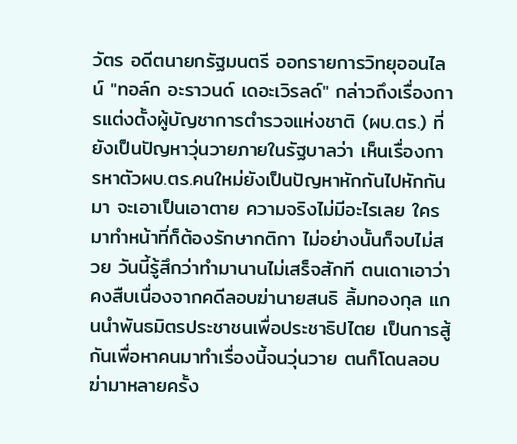วัตร อดีตนายกรัฐมนตรี ออกรายการวิทยุออนไลน์ "ทอล์ก อะราวนด์ เดอะเวิรลด์" กล่าวถึงเรื่องการแต่งตั้งผู้บัญชาการตำรวจแห่งชาติ (ผบ.ตร.) ที่ยังเป็นปัญหาวุ่นวายภายในรัฐบาลว่า เห็นเรื่องการหาตัวผบ.ตร.คนใหม่ยังเป็นปัญหาหักกันไปหักกันมา จะเอาเป็นเอาตาย ความจริงไม่มีอะไรเลย ใครมาทำหน้าที่ก็ต้องรักษากติกา ไม่อย่างนั้นก็จบไม่สวย วันนี้รู้สึกว่าทำมานานไม่เสร็จสักที ตนเดาเอาว่า คงสืบเนื่องจากคดีลอบฆ่านายสนธิ ลิ้มทองกุล แกนนำพันธมิตรประชาชนเพื่อประชาธิปไตย เป็นการสู้กันเพื่อหาคนมาทำเรื่องนี้จนวุ่นวาย ตนก็โดนลอบฆ่ามาหลายครั้ง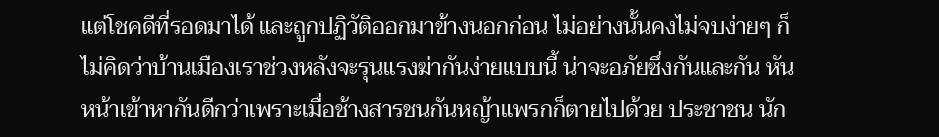แต่โชคดีที่รอดมาได้ และถูกปฏิวัติออกมาข้างนอกก่อน ไม่อย่างนั้นคงไม่จบง่ายๆ ก็ไม่คิดว่าบ้านเมืองเราช่วงหลังจะรุนแรงฆ่ากันง่ายแบบนี้ น่าจะอภัยซึ่งกันและกัน หันหน้าเข้าหากันดีกว่าเพราะเมื่อช้างสารชนกันหญ้าแพรกก็ตายไปด้วย ประชาชน นัก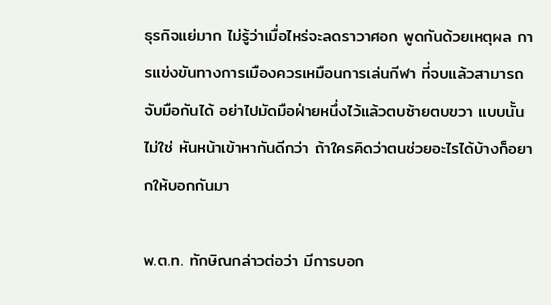ธุรกิจแย่มาก ไม่รู้ว่าเมื่อไหร่จะลดราวาศอก พูดกันด้วยเหตุผล การแข่งขันทางการเมืองควรเหมือนการเล่นกีฬา ที่จบแล้วสามารถจับมือกันได้ อย่าไปมัดมือฝ่ายหนึ่งไว้แล้วตบซ้ายตบขวา แบบนั้นไม่ใช่ หันหน้าเข้าหากันดีกว่า ถ้าใครคิดว่าตนช่วยอะไรได้บ้างก็อยากให้บอกกันมา

พ.ต.ท. ทักษิณกล่าวต่อว่า มีการบอก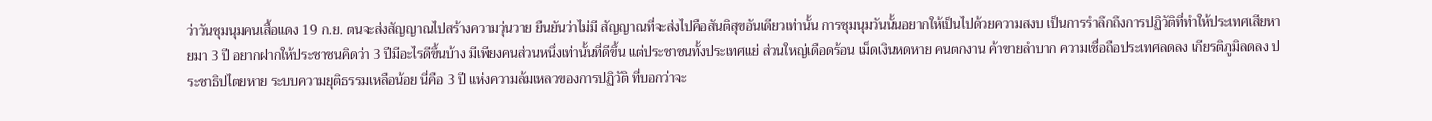ว่าวันชุมนุมคนเสื้อแดง 19 ก.ย. ตนจะส่งสัญญาณไปสร้างความวุ่นวาย ยืนยันว่าไม่มี สัญญาณที่จะส่งไปคือสันติสุขอันเดียวเท่านั้น การชุมนุมวันนั้นอยากให้เป็นไปด้วยความสงบ เป็นการรำลึกถึงการปฏิวัติที่ทำให้ประเทศเสียหายมา 3 ปี อยากฝากให้ประชาชนคิดว่า 3 ปีมีอะไรดีขึ้นบ้าง มีเพียงคนส่วนหนึ่งเท่านั้นที่ดีขึ้น แต่ประชาชนทั้งประเทศแย่ ส่วนใหญ่เดือดร้อน เม็ดเงินหดหาย คนตกงาน ค้าขายลำบาก ความเชื่อถือประเทศลดลง เกียรติภูมิลดลง ประชาธิปไตยหาย ระบบความยุติธรรมเหลือน้อย นี่คือ 3 ปี แห่งความล้มเหลวของการปฏิวัติ ที่บอกว่าจะ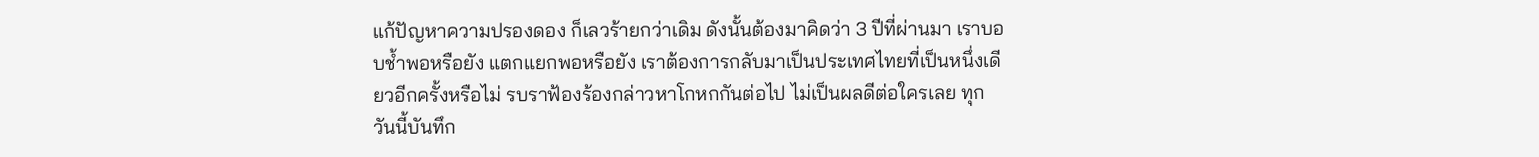แก้ปัญหาความปรองดอง ก็เลวร้ายกว่าเดิม ดังนั้นต้องมาคิดว่า 3 ปีที่ผ่านมา เราบอบช้ำพอหรือยัง แตกแยกพอหรือยัง เราต้องการกลับมาเป็นประเทศไทยที่เป็นหนึ่งเดียวอีกครั้งหรือไม่ รบราฟ้องร้องกล่าวหาโกหกกันต่อไป ไม่เป็นผลดีต่อใครเลย ทุกวันนี้บันทึก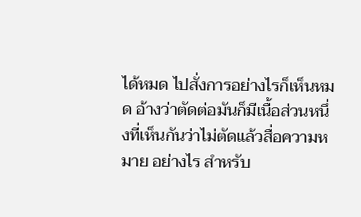ได้หมด ไปสั่งการอย่างไรก็เห็นหมด อ้างว่าตัดต่อมันก็มีเนื้อส่วนหนึ่งที่เห็นกันว่าไม่ตัดแล้วสื่อความหมาย อย่างไร สำหรับ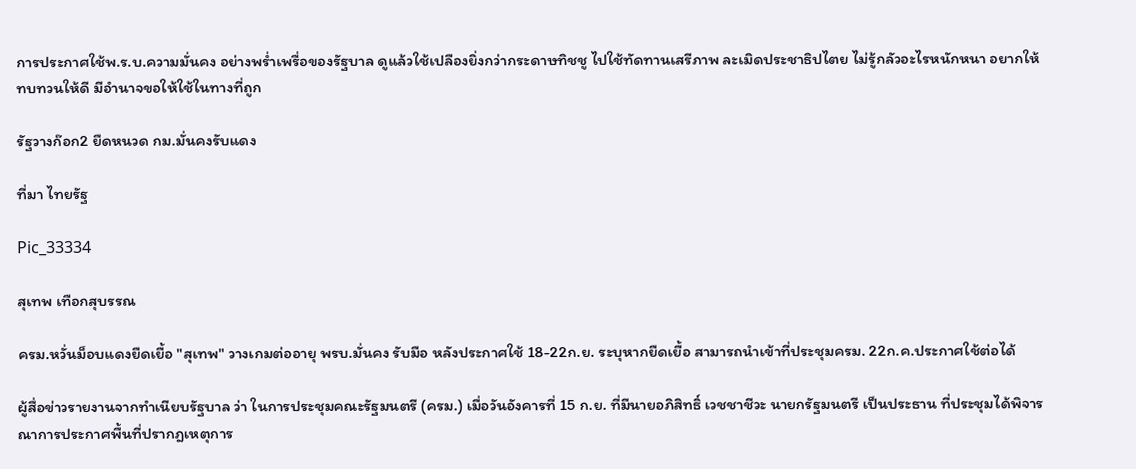การประกาศใช้พ.ร.บ.ความมั่นคง อย่างพร่ำเพรื่อของรัฐบาล ดูแล้วใช้เปลืองยิ่งกว่ากระดาษทิชชู ไปใช้ทัดทานเสรีภาพ ละเมิดประชาธิปไตย ไม่รู้กลัวอะไรหนักหนา อยากให้ทบทวนให้ดี มีอำนาจขอให้ใช้ในทางที่ถูก

รัฐวางก๊อก2 ยืดหนวด กม.มั่นคงรับแดง

ที่มา ไทยรัฐ

Pic_33334

สุเทพ เทือกสุบรรณ

ครม.หวั่นม็อบแดงยืดเยื้อ "สุเทพ" วางเกมต่ออายุ พรบ.มั่นคง รับมือ หลังประกาศใช้ 18-22ก.ย. ระบุหากยืดเยื้อ สามารถนำเข้าที่ประชุมครม. 22ก.ค.ประกาศใช้ต่อได้

ผู้สื่อข่าวรายงานจากทำเนียบรัฐบาล ว่า ในการประชุมคณะรัฐมนตรี (ครม.) เมื่อวันอังคารที่ 15 ก.ย. ที่มีนายอภิสิทธิ์ เวชชาชีวะ นายกรัฐมนตรี เป็นประธาน ที่ประชุมได้พิจารณาการประกาศพื้นที่ปรากฎเหตุการ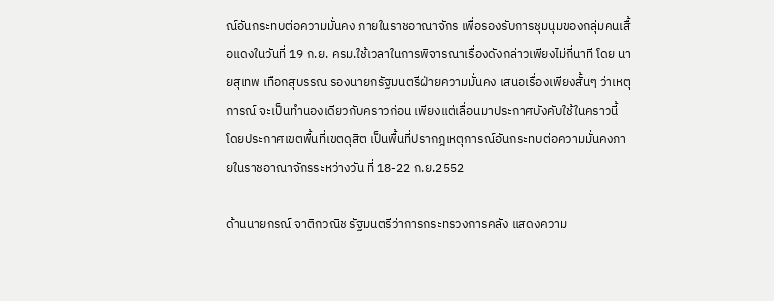ณ์อันกระทบต่อความมั่นคง ภายในราชอาณาจักร เพื่อรองรับการชุมนุมของกลุ่มคนเสื้อแดงในวันที่ 19 ก.ย. ครม.ใช้เวลาในการพิจารณาเรื่องดังกล่าวเพียงไม่กี่นาที โดย นายสุเทพ เทือกสุบรรณ รองนายกรัฐมนตรีฝ่ายความมั่นคง เสนอเรื่องเพียงสั้นๆ ว่าเหตุการณ์ จะเป็นทำนองเดียวกับคราวก่อน เพียงแต่เลื่อนมาประกาศบังคับใช้ในคราวนี้ โดยประกาศเขตพื้นที่เขตดุสิต เป็นพื้นที่ปรากฎเหตุการณ์อันกระทบต่อความมั่นคงภายในราชอาณาจักรระหว่างวัน ที่ 18-22 ก.ย.2552

ด้านนายกรณ์ จาติกวณิช รัฐมนตรีว่าการกระทรวงการคลัง แสดงความ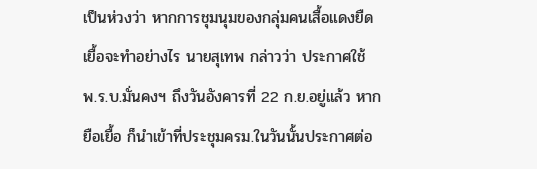เป็นห่วงว่า หากการชุมนุมของกลุ่มคนเสื้อแดงยืดเยื้อจะทำอย่างไร นายสุเทพ กล่าวว่า ประกาศใช้ พ.ร.บ.มั่นคงฯ ถึงวันอังคารที่ 22 ก.ย.อยู่แล้ว หากยือเยื้อ ก็นำเข้าที่ประชุมครม.ในวันนั้นประกาศต่อ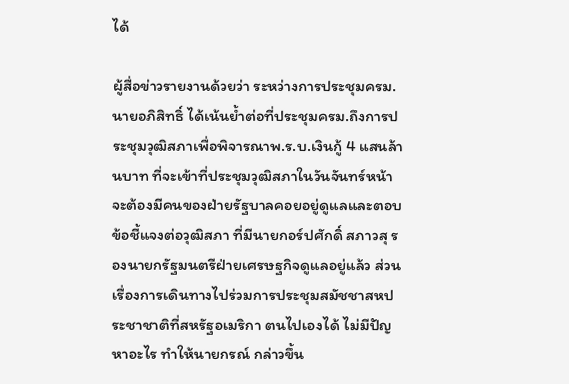ได้

ผู้สื่อข่าวรายงานด้วยว่า ระหว่างการประชุมครม. นายอภิสิทธิ์ ได้เน้นย้ำต่อที่ประชุมครม.ถึงการประชุมวุฒิสภาเพื่อพิจารณาพ.ร.บ.เงินกู้ 4 แสนล้านบาท ที่จะเข้าที่ประชุมวุฒิสภาในวันจันทร์หน้า จะต้องมีคนของฝ่ายรัฐบาลคอยอยู่ดูแลและตอบข้อชี้แจงต่อวุฒิสภา ที่มีนายกอร์ปศักดิ์ สภาวสุ รองนายกรัฐมนตรีฝ่ายเศรษฐกิจดูแลอยู่แล้ว ส่วนเรื่องการเดินทางไปร่วมการประชุมสมัชชาสหประชาชาติที่สหรัฐอเมริกา ตนไปเองได้ ไม่มีปัญหาอะไร ทำให้นายกรณ์ กล่าวขึ้น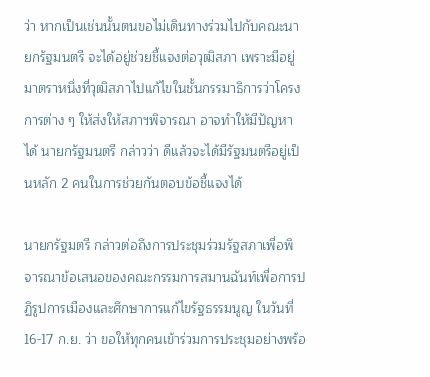ว่า หากเป็นเช่นนั้นตนขอไม่เดินทางร่วมไปกับคณะนายกรัฐมนตรี จะได้อยู่ช่วยชี้แจงต่อวุฒิสภา เพราะมีอยู่มาตราหนึ่งที่วุฒิสภาไปแก้ไขในชั้นกรรมาธิการว่าโครงการต่าง ๆ ให้ส่งให้สภาฯพิจารณา อาจทำให้มีปัญหาได้ นายกรัฐมนตรี กล่าวว่า ดีแล้วจะได้มีรัฐมนตรีอยู่เป็นหลัก 2 คนในการช่วยกันตอบข้อชี้แจงได้

นายกรัฐมตรี กล่าวต่อถึงการประชุมร่วมรัฐสภาเพื่อพิจารณาข้อเสนอของคณะกรรมการสมานฉันท์เพื่อการปฏิรูปการเมืองและศึกษาการแก้ไขรัฐธรรมนูญ ในวันที่ 16-17 ก.ย. ว่า ขอให้ทุกคนเข้าร่วมการประชุมอย่างพร้อ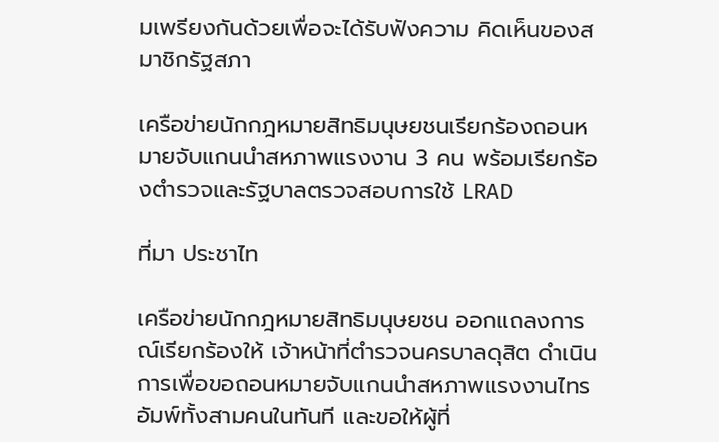มเพรียงกันด้วยเพื่อจะได้รับฟังความ คิดเห็นของสมาชิกรัฐสภา

เครือข่ายนักกฎหมายสิทธิมนุษยชนเรียกร้องถอนหมายจับแกนนำสหภาพแรงงาน 3 คน พร้อมเรียกร้องตำรวจและรัฐบาลตรวจสอบการใช้ LRAD

ที่มา ประชาไท

เครือข่ายนักกฎหมายสิทธิมนุษยชน ออกแถลงการณ์เรียกร้องให้ เจ้าหน้าที่ตำรวจนครบาลดุสิต ดำเนินการเพื่อขอถอนหมายจับแกนนำสหภาพแรงงานไทรอัมพ์ทั้งสามคนในทันที และขอให้ผู้ที่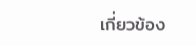เกี่ยวข้อง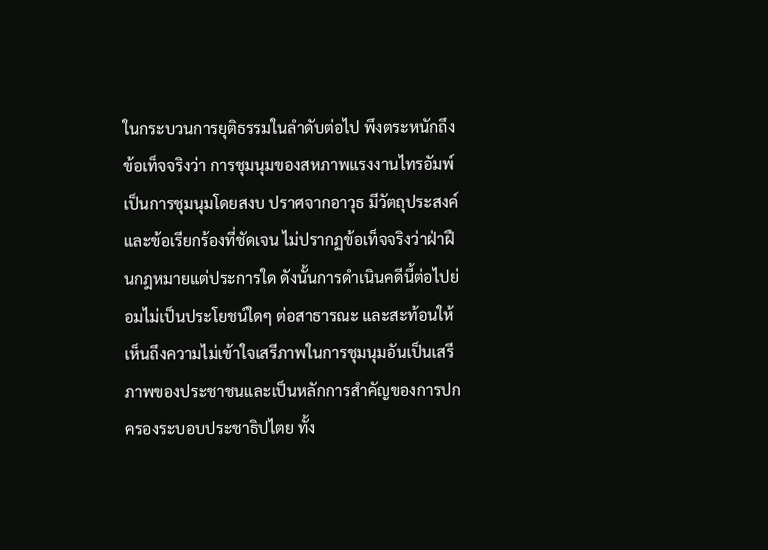ในกระบวนการยุติธรรมในลำดับต่อไป พึงตระหนักถึงข้อเท็จจริงว่า การชุมนุมของสหภาพแรงงานไทรอัมพ์ เป็นการชุมนุมโดยสงบ ปราศจากอาวุธ มีวัตถุประสงค์และข้อเรียกร้องที่ชัดเจน ไม่ปรากฏข้อเท็จจริงว่าฝ่าฝืนกฎหมายแต่ประการใด ดังนั้นการดำเนินคดีนี้ต่อไปย่อมไม่เป็นประโยชน์ใดๆ ต่อสาธารณะ และสะท้อนให้เห็นถึงความไม่เข้าใจเสรีภาพในการชุมนุมอันเป็นเสรีภาพของประชาชนและเป็นหลักการสำคัญของการปกครองระบอบประชาธิปไตย ทั้ง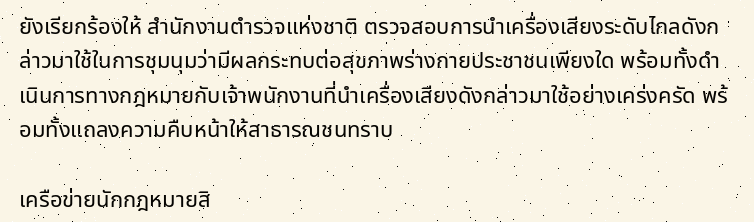ยังเรียกร้องให้ สำนักงานตำรวจแห่งชาติ ตรวจสอบการนำเครื่องเสียงระดับไกลดังกล่าวมาใช้ในการชุมนุมว่ามีผลกระทบต่อสุขภาพร่างกายประชาชนเพียงใด พร้อมทั้งดำเนินการทางกฎหมายกับเจ้าพนักงานที่นำเครื่องเสียงดังกล่าวมาใช้อย่างเคร่งครัด พร้อมทั้งแถลงความคืบหน้าให้สาธารณชนทราบ

เครือข่ายนักกฎหมายสิ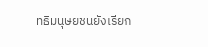ทธิมนุษยชนยังเรียก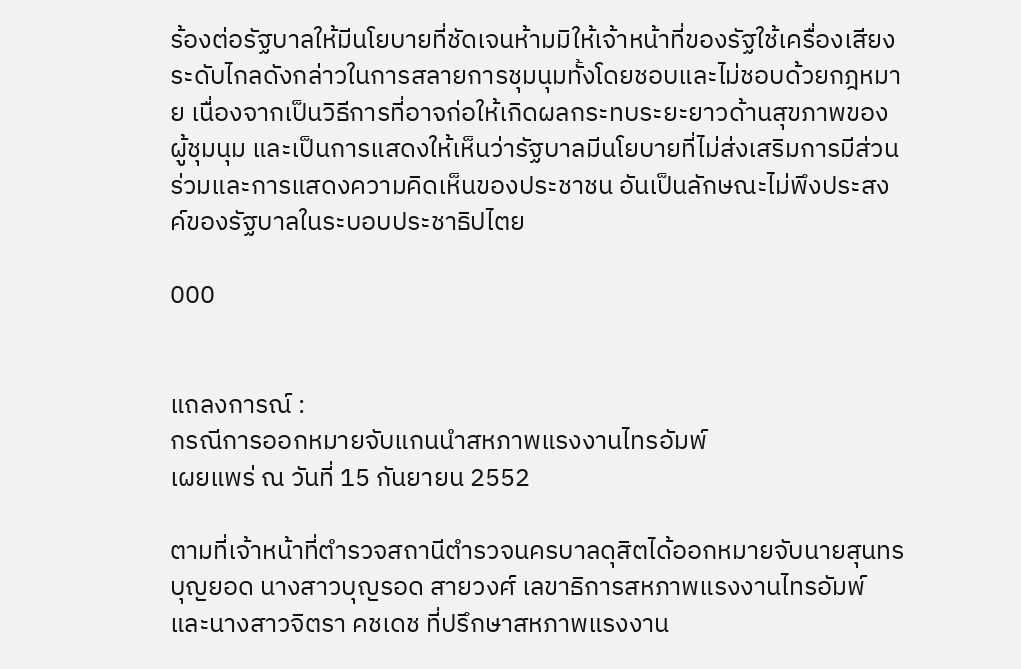ร้องต่อรัฐบาลให้มีนโยบายที่ชัดเจนห้ามมิให้เจ้าหน้าที่ของรัฐใช้เครื่องเสียงระดับไกลดังกล่าวในการสลายการชุมนุมทั้งโดยชอบและไม่ชอบด้วยกฎหมาย เนื่องจากเป็นวิธีการที่อาจก่อให้เกิดผลกระทบระยะยาวด้านสุขภาพของผู้ชุมนุม และเป็นการแสดงให้เห็นว่ารัฐบาลมีนโยบายที่ไม่ส่งเสริมการมีส่วนร่วมและการแสดงความคิดเห็นของประชาชน อันเป็นลักษณะไม่พึงประสงค์ของรัฐบาลในระบอบประชาธิปไตย

000


แถลงการณ์ :
กรณีการออกหมายจับแกนนำสหภาพแรงงานไทรอัมพ์
เผยแพร่ ณ วันที่ 15 กันยายน 2552

ตามที่เจ้าหน้าที่ตำรวจสถานีตำรวจนครบาลดุสิตได้ออกหมายจับนายสุนทร บุญยอด นางสาวบุญรอด สายวงศ์ เลขาธิการสหภาพแรงงานไทรอัมพ์ และนางสาวจิตรา คชเดช ที่ปรึกษาสหภาพแรงงาน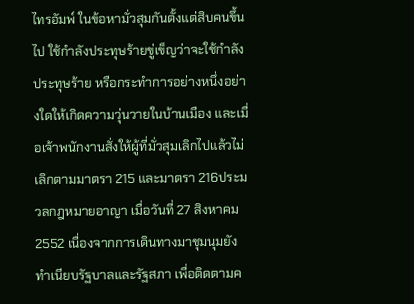ไทรอัมพ์ ในข้อหามั่วสุมกันตั้งแต่สิบคนขึ้นไป ใช้กำลังประทุษร้ายขู่เข็ญว่าจะใช้กำลังประทุษร้าย หรือกระทำการอย่างหนึ่งอย่างใดให้เกิดความวุ่นวายในบ้านเมือง และเมื่อเจ้าพนักงานสั่งให้ผู้ที่มั่วสุมเลิกไปแล้วไม่เลิกตามมาตรา 215 และมาตรา 216ประมวลกฎหมายอาญา เมื่อวันที่ 27 สิงหาคม 2552 เนื่องจากการเดินทางมาชุมนุมยังทำเนียบรัฐบาลและรัฐสภา เพื่อติดตามค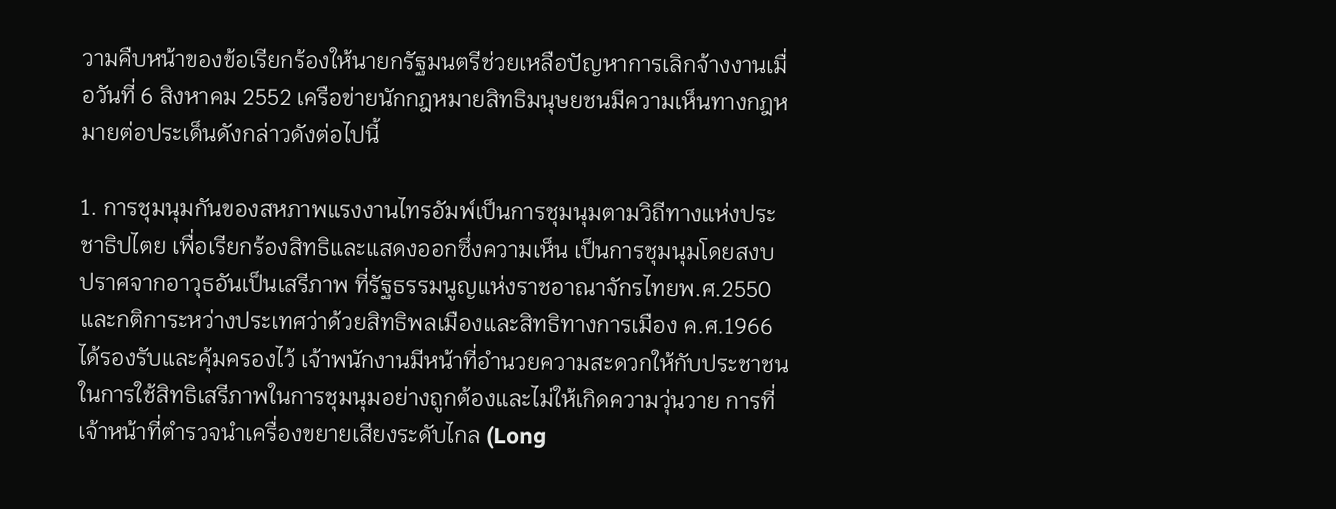วามคืบหน้าของข้อเรียกร้องให้นายกรัฐมนตรีช่วยเหลือปัญหาการเลิกจ้างงานเมื่อวันที่ 6 สิงหาคม 2552 เครือข่ายนักกฎหมายสิทธิมนุษยชนมีความเห็นทางกฎหมายต่อประเด็นดังกล่าวดังต่อไปนี้

1. การชุมนุมกันของสหภาพแรงงานไทรอัมพ์เป็นการชุมนุมตามวิถีทางแห่งประชาธิปไตย เพื่อเรียกร้องสิทธิและแสดงออกซึ่งความเห็น เป็นการชุมนุมโดยสงบ ปราศจากอาวุธอันเป็นเสรีภาพ ที่รัฐธรรมนูญแห่งราชอาณาจักรไทยพ.ศ.2550 และกติการะหว่างประเทศว่าด้วยสิทธิพลเมืองและสิทธิทางการเมือง ค.ศ.1966 ได้รองรับและคุ้มครองไว้ เจ้าพนักงานมีหน้าที่อำนวยความสะดวกให้กับประชาชนในการใช้สิทธิเสรีภาพในการชุมนุมอย่างถูกต้องและไม่ให้เกิดความวุ่นวาย การที่เจ้าหน้าที่ตำรวจนำเครื่องขยายเสียงระดับไกล (Long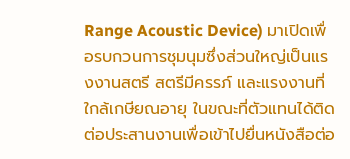Range Acoustic Device) มาเปิดเพื่อรบกวนการชุมนุมซึ่งส่วนใหญ่เป็นแรงงานสตรี สตรีมีครรภ์ และแรงงานที่ใกล้เกษียณอายุ ในขณะที่ตัวแทนได้ติดต่อประสานงานเพื่อเข้าไปยื่นหนังสือต่อ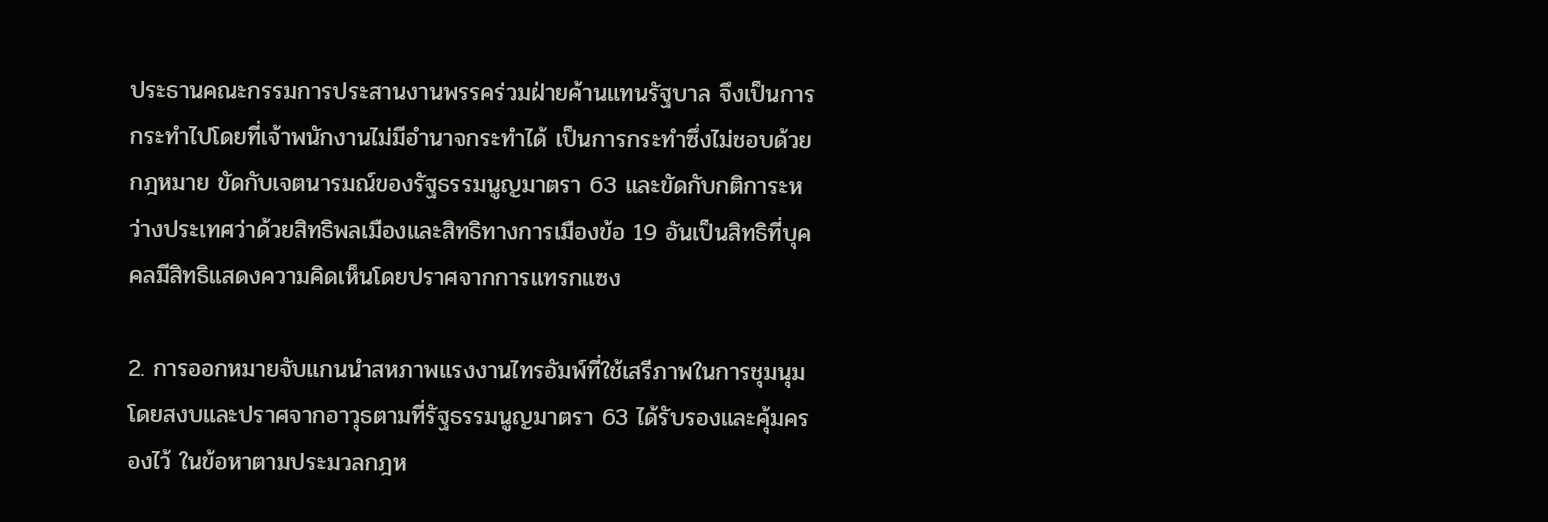ประธานคณะกรรมการประสานงานพรรคร่วมฝ่ายค้านแทนรัฐบาล จึงเป็นการกระทำไปโดยที่เจ้าพนักงานไม่มีอำนาจกระทำได้ เป็นการกระทำซึ่งไม่ชอบด้วยกฎหมาย ขัดกับเจตนารมณ์ของรัฐธรรมนูญมาตรา 63 และขัดกับกติการะหว่างประเทศว่าด้วยสิทธิพลเมืองและสิทธิทางการเมืองข้อ 19 อันเป็นสิทธิที่บุคคลมีสิทธิแสดงความคิดเห็นโดยปราศจากการแทรกแซง

2. การออกหมายจับแกนนำสหภาพแรงงานไทรอัมพ์ที่ใช้เสรีภาพในการชุมนุมโดยสงบและปราศจากอาวุธตามที่รัฐธรรมนูญมาตรา 63 ได้รับรองและคุ้มครองไว้ ในข้อหาตามประมวลกฎห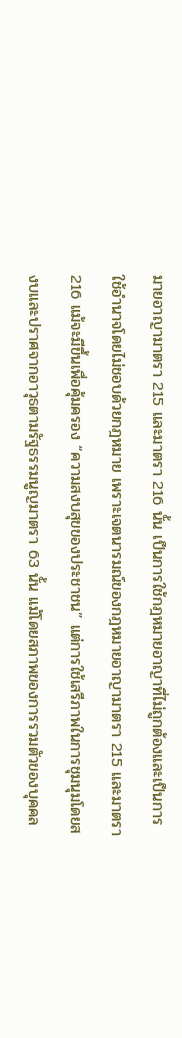มายอาญามาตรา 215 และมาตรา 216 นั้น เป็นการใช้กฎหมายอาญาที่ไม่ถูกต้องและเป็นการใช้อำนาจโดยไม่ชอบด้วยกฎหมาย เพราะเจตนารมณ์ของกฎหมายอาญามาตรา 215 และมาตรา 216 แม้จะมีขึ้นเพื่อคุ้มครอง “ความสงบสุขของประชาชน” แต่การใช้เสรีภาพในการชุมนุมโดยสงบและปราศจากอาวุธตามรัฐธรรมนูญมาตรา 63 นั้น แม้โดยสภาพของการรวมตัวของบุคคล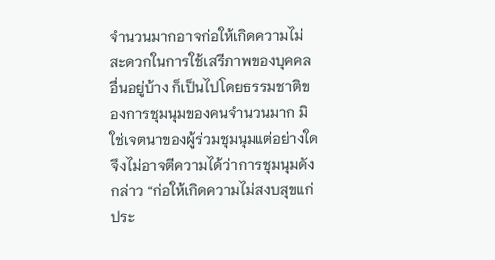จำนวนมากอาจก่อให้เกิดความไม่สะดวกในการใช้เสรีภาพของบุคคลอื่นอยู่บ้าง ก็เป็นไปโดยธรรมชาติของการชุมนุมของคนจำนวนมาก มิใช่เจตนาของผู้ร่วมชุมนุมแต่อย่างใด จึงไม่อาจตีความได้ว่าการชุมนุมดังกล่าว “ก่อให้เกิดความไม่สงบสุขแก่ประ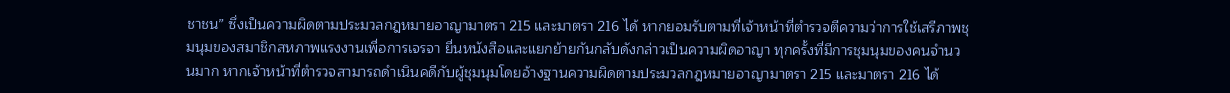ชาชน” ซึ่งเป็นความผิดตามประมวลกฎหมายอาญามาตรา 215 และมาตรา 216 ได้ หากยอมรับตามที่เจ้าหน้าที่ตำรวจตีความว่าการใช้เสรีภาพชุมนุมของสมาชิกสหภาพแรงงานเพื่อการเจรจา ยื่นหนังสือและแยกย้ายกันกลับดังกล่าวเป็นความผิดอาญา ทุกครั้งที่มีการชุมนุมของคนจำนวนมาก หากเจ้าหน้าที่ตำรวจสามารถดำเนินคดีกับผู้ชุมนุมโดยอ้างฐานความผิดตามประมวลกฎหมายอาญามาตรา 215 และมาตรา 216 ได้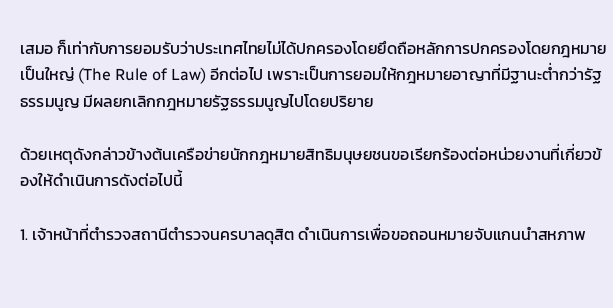เสมอ ก็เท่ากับการยอมรับว่าประเทศไทยไม่ได้ปกครองโดยยึดถือหลักการปกครองโดยกฎหมายเป็นใหญ่ (The Rule of Law) อีกต่อไป เพราะเป็นการยอมให้กฎหมายอาญาที่มีฐานะต่ำกว่ารัฐธรรมนูญ มีผลยกเลิกกฎหมายรัฐธรรมนูญไปโดยปริยาย

ด้วยเหตุดังกล่าวข้างต้นเครือข่ายนักกฎหมายสิทธิมนุษยชนขอเรียกร้องต่อหน่วยงานที่เกี่ยวข้องให้ดำเนินการดังต่อไปนี้

1. เจ้าหน้าที่ตำรวจสถานีตำรวจนครบาลดุสิต ดำเนินการเพื่อขอถอนหมายจับแกนนำสหภาพ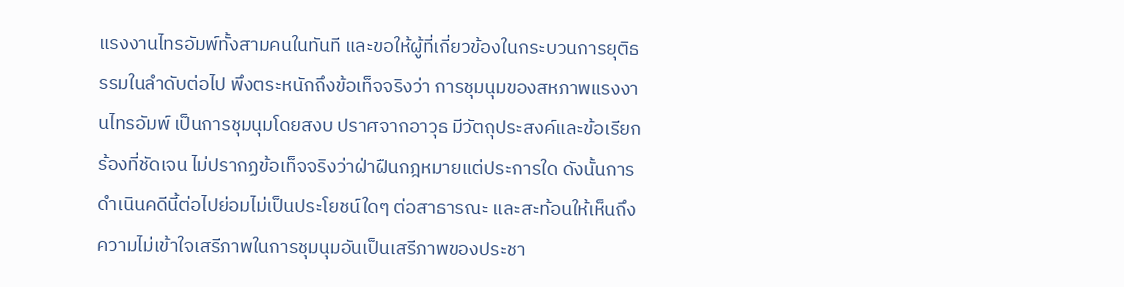แรงงานไทรอัมพ์ทั้งสามคนในทันที และขอให้ผู้ที่เกี่ยวข้องในกระบวนการยุติธรรมในลำดับต่อไป พึงตระหนักถึงข้อเท็จจริงว่า การชุมนุมของสหภาพแรงงานไทรอัมพ์ เป็นการชุมนุมโดยสงบ ปราศจากอาวุธ มีวัตถุประสงค์และข้อเรียกร้องที่ชัดเจน ไม่ปรากฏข้อเท็จจริงว่าฝ่าฝืนกฎหมายแต่ประการใด ดังนั้นการดำเนินคดีนี้ต่อไปย่อมไม่เป็นประโยชน์ใดๆ ต่อสาธารณะ และสะท้อนให้เห็นถึงความไม่เข้าใจเสรีภาพในการชุมนุมอันเป็นเสรีภาพของประชา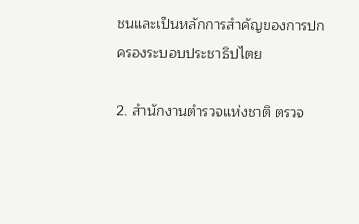ชนและเป็นหลักการสำคัญของการปกครองระบอบประชาธิปไตย

2. สำนักงานตำรวจแห่งชาติ ตรวจ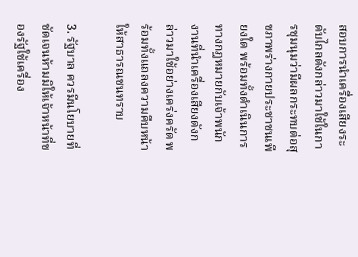สอบการนำเครื่องเสียงระดับไกลดังกล่าวมาใช้ในการชุมนุมว่ามีผลกระทบต่อสุขภาพร่างกายประชาชนเพียงใด พร้อมทั้งดำเนินการทางกฎหมายกับเจ้าพนักงานที่นำเครื่องเสียงดังกล่าวมาใช้อย่างเคร่งครัด พร้อมทั้งแถลงความคืบหน้าให้สาธารณชนทราบ

3. รัฐบาล ควรมีนโยบายที่ชัดเจนห้ามมิให้เจ้าหน้าที่ของรัฐใช้เครื่อง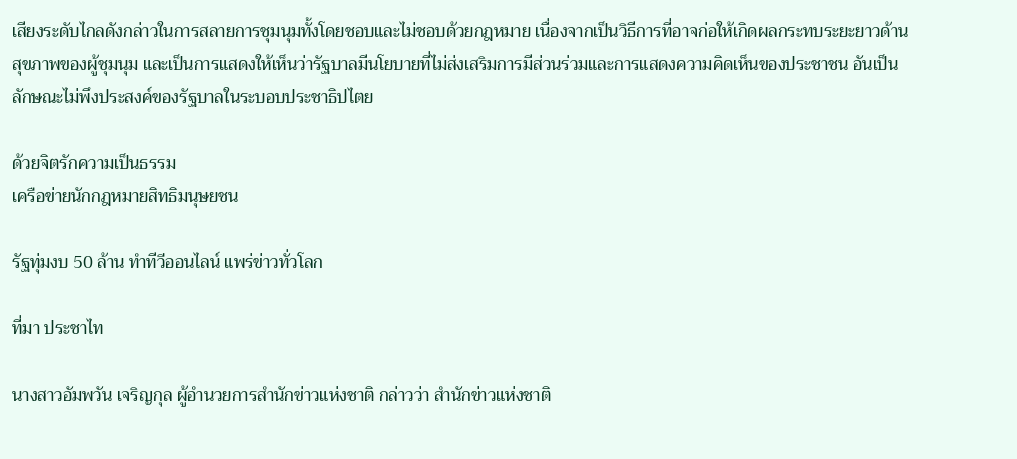เสียงระดับไกลดังกล่าวในการสลายการชุมนุมทั้งโดยชอบและไม่ชอบด้วยกฎหมาย เนื่องจากเป็นวิธีการที่อาจก่อให้เกิดผลกระทบระยะยาวด้านสุขภาพของผู้ชุมนุม และเป็นการแสดงให้เห็นว่ารัฐบาลมีนโยบายที่ไม่ส่งเสริมการมีส่วนร่วมและการแสดงความคิดเห็นของประชาชน อันเป็นลักษณะไม่พึงประสงค์ของรัฐบาลในระบอบประชาธิปไตย

ด้วยจิตรักความเป็นธรรม
เครือข่ายนักกฎหมายสิทธิมนุษยชน

รัฐทุ่มงบ 50 ล้าน ทำทีวีออนไลน์ แพร่ข่าวทั่วโลก

ที่มา ประชาไท

นางสาวอัมพวัน เจริญกุล ผู้อำนวยการสำนักข่าวแห่งชาติ กล่าวว่า สำนักข่าวแห่งชาติ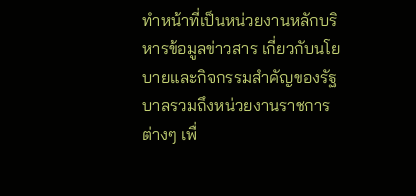ทำหน้าที่เป็นหน่วยงานหลักบริหารข้อมูลข่าวสาร เกี่ยวกับนโยบายและกิจกรรมสำคัญของรัฐบาลรวมถึงหน่วยงานราชการต่างๆ เพื่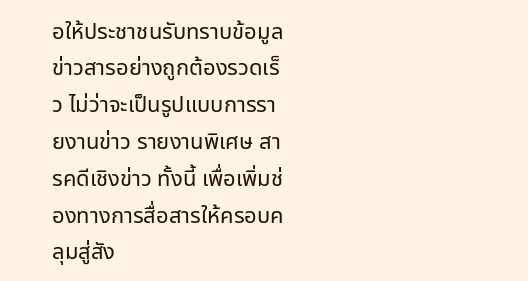อให้ประชาชนรับทราบข้อมูลข่าวสารอย่างถูกต้องรวดเร็ว ไม่ว่าจะเป็นรูปแบบการรายงานข่าว รายงานพิเศษ สารคดีเชิงข่าว ทั้งนี้ เพื่อเพิ่มช่องทางการสื่อสารให้ครอบคลุมสู่สัง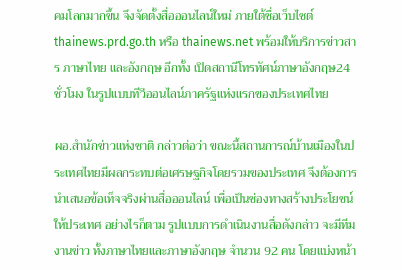คมโลกมากขึ้น จึงจัดตั้งสื่อออนไลน์ใหม่ ภายใต้ชื่อเว็บไซต์ thainews.prd.go.th หรือ thainews.net พร้อมให้บริการข่าวสาร ภาษาไทย และอังกฤษ อีกทั้ง เปิดสถานีโทรทัศน์ภาษาอังกฤษ24 ชั่วโมง ในรูปแบบทีวีออนไลน์ภาครัฐแห่งแรกของประเทศไทย

ผอ.สำนักข่าวแห่งชาติ กล่าวต่อว่า ขณะนี้สถานการณ์บ้านเมืองในประเทศไทยมีผลกระทบต่อเศรษฐกิจโดยรวมของประเทศ จึงต้องการนำเสนอข้อเท็จจริงผ่านสื่อออนไลน์ เพื่อเป็นช่องทางสร้างประโยชน์ให้ประเทศ อย่างไรก็ตาม รูปแบบการดำเนินงานสื่อดังกล่าว จะมีทีมงานข่าว ทั้งภาษาไทยและภาษาอังกฤษ จำนวน 92 คน โดยแบ่งหน้า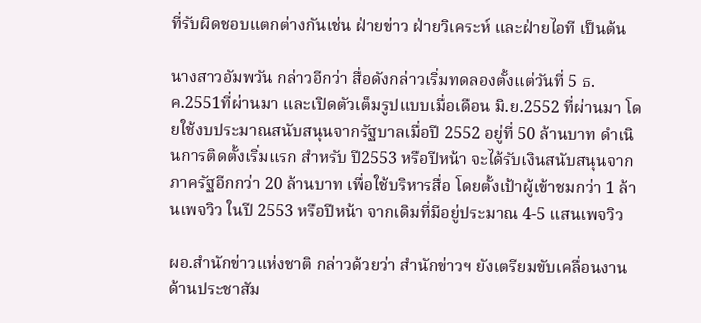ที่รับผิดชอบแตกต่างกันเช่น ฝ่ายข่าว ฝ่ายวิเคระห์ และฝ่ายไอที เป็นต้น

นางสาวอัมพวัน กล่าวอีกว่า สื่อดังกล่าวเริ่มทดลองตั้งแต่วันที่ 5 ธ.ค.2551ที่ผ่านมา และเปิดตัวเต็มรูปแบบเมื่อเดือน มิ.ย.2552 ที่ผ่านมา โดยใช้งบประมาณสนับสนุนจากรัฐบาลเมื่อปี 2552 อยู่ที่ 50 ล้านบาท ดำเนินการติดตั้งเริ่มแรก สำหรับ ปี2553 หรือปีหน้า จะได้รับเงินสนับสนุนจากภาครัฐอีกกว่า 20 ล้านบาท เพื่อใช้บริหารสื่อ โดยตั้งเป้าผู้เข้าชมกว่า 1 ล้านเพจวิว ในปี 2553 หรือปีหน้า จากเดิมที่มีอยู่ประมาณ 4-5 แสนเพจวิว

ผอ.สำนักข่าวแห่งชาติ กล่าวด้วยว่า สำนักข่าวฯ ยังเตรียมขับเคลื่อนงานด้านประชาสัม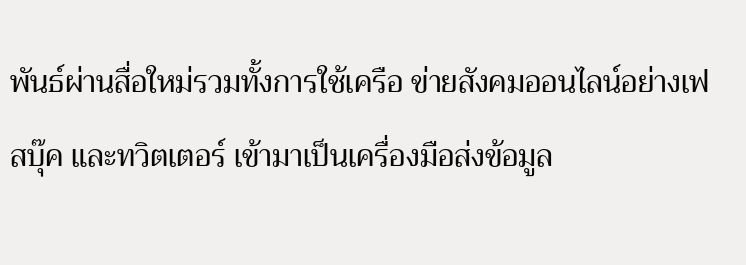พันธ์ผ่านสื่อใหม่รวมทั้งการใช้เครือ ข่ายสังคมออนไลน์อย่างเฟสบุ๊ค และทวิตเตอร์ เข้ามาเป็นเครื่องมือส่งข้อมูล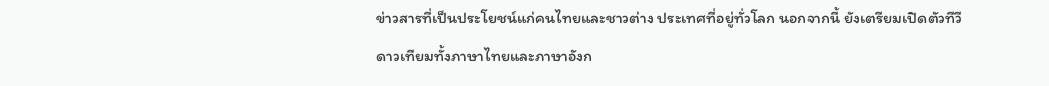ข่าวสารที่เป็นประโยชน์แก่คนไทยและชาวต่าง ประเทศที่อยู่ทั่วโลก นอกจากนี้ ยังเตรียมเปิดตัวทีวีดาวเทียมทั้งภาษาไทยและภาษาอังก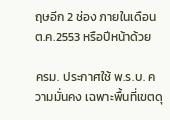ฤษอีก 2 ช่อง ภายในเดือน ต.ค.2553 หรือปีหน้าด้วย

ครม. ประกาศใช้ พ.ร.บ. ความมั่นคง เฉพาะพื้นที่เขตดุ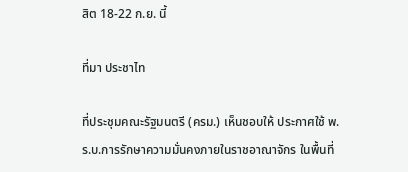สิต 18-22 ก.ย. นี้

ที่มา ประชาไท

ที่ประชุมคณะรัฐมนตรี (ครม.) เห็นชอบให้ ประกาศใช้ พ.ร.บ.การรักษาความมั่นคงภายในราชอาณาจักร ในพื้นที่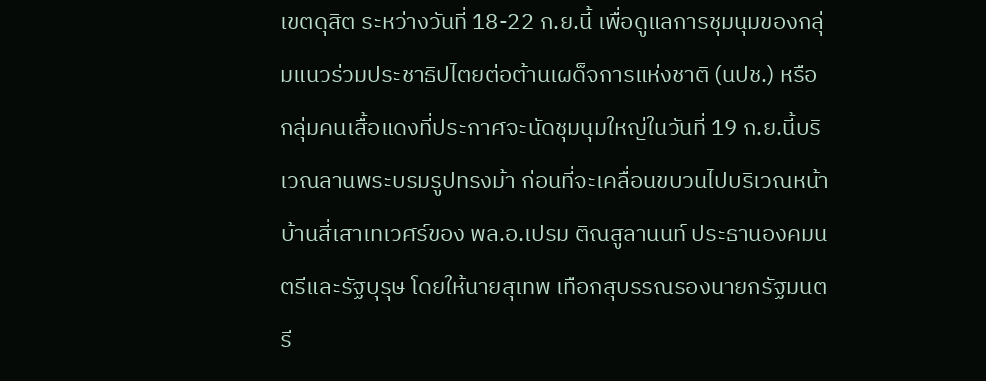เขตดุสิต ระหว่างวันที่ 18-22 ก.ย.นี้ เพื่อดูแลการชุมนุมของกลุ่มแนวร่วมประชาธิปไตยต่อต้านเผด็จการแห่งชาติ (นปช.) หรือกลุ่มคนเสื้อแดงที่ประกาศจะนัดชุมนุมใหญ่ในวันที่ 19 ก.ย.นี้บริเวณลานพระบรมรูปทรงม้า ก่อนที่จะเคลื่อนขบวนไปบริเวณหน้าบ้านสี่เสาเทเวศร์ของ พล.อ.เปรม ติณสูลานนท์ ประธานองคมนตรีและรัฐบุรุษ โดยให้นายสุเทพ เทือกสุบรรณรองนายกรัฐมนตรี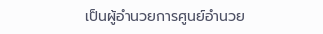เป็นผู้อำนวยการศูนย์อำนวย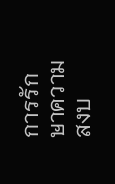การรักษาความสงบ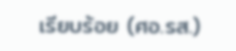เรียบร้อย (ศอ.รส.)